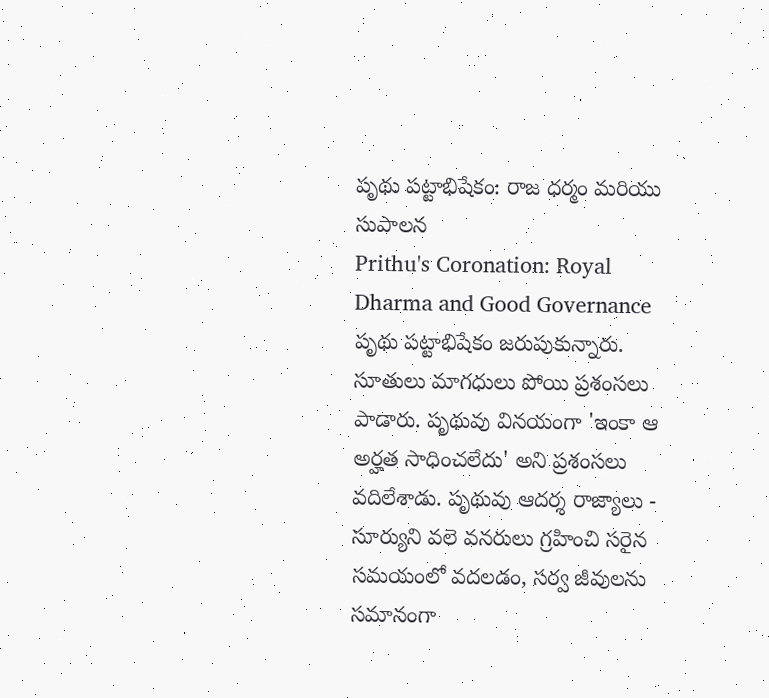పృథు పట్టాభిషేకం: రాజ ధర్మం మరియు సుపాలన
Prithu's Coronation: Royal Dharma and Good Governance
పృథు పట్టాభిషేకం జరుపుకున్నారు. సూతులు మాగధులు పోయి ప్రశంసలు పాడారు. పృథువు వినయంగా 'ఇంకా ఆ అర్హత సాధించలేదు' అని ప్రశంసలు వదిలేశాడు. పృథువు ఆదర్శ రాజ్యాలు - సూర్యుని వలె వనరులు గ్రహించి సరైన సమయంలో వదలడం, సర్వ జీవులను సమానంగా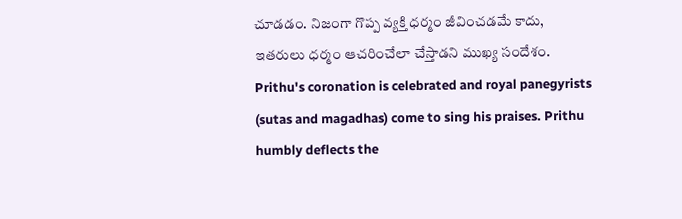చూడడం. నిజంగా గొప్ప వ్యక్తి ధర్మం జీవించడమే కాదు, ఇతరులు ధర్మం ఆచరించేలా చేస్తాడని ముఖ్య సందేశం.
Prithu's coronation is celebrated and royal panegyrists (sutas and magadhas) come to sing his praises. Prithu humbly deflects the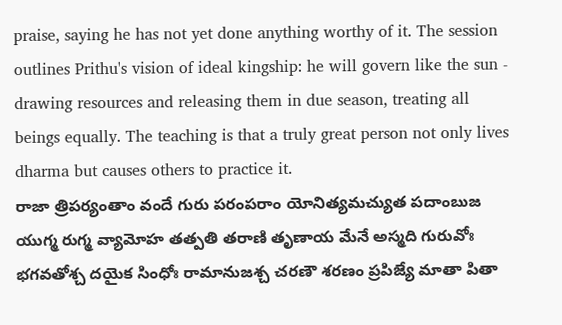praise, saying he has not yet done anything worthy of it. The session outlines Prithu's vision of ideal kingship: he will govern like the sun - drawing resources and releasing them in due season, treating all beings equally. The teaching is that a truly great person not only lives dharma but causes others to practice it.
రాజా త్రిపర్యంతాం వందే గురు పరంపరాం యోనిత్యమచ్యుత పదాంబుజ యుగ్మ రుగ్మ వ్యామోహ తత్పతి తరాణి తృణాయ మేనే అస్మది గురువోః భగవతోశ్చ దయైక సింధోః రామానుజశ్చ చరణౌ శరణం ప్రపిజ్యే మాతా పితా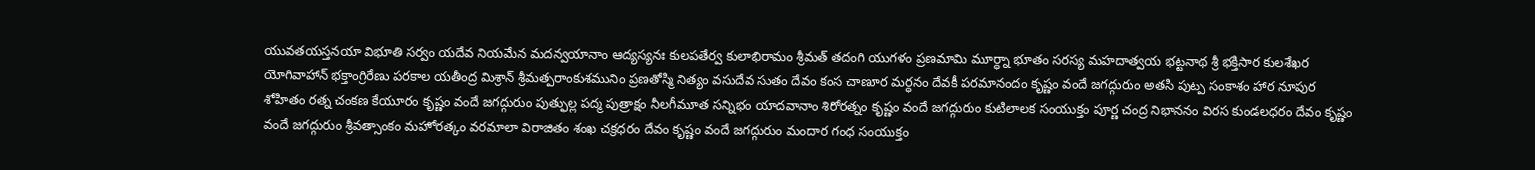యువతయస్తనయా విభూతి సర్వం యదేవ నియమేన మదన్వయానాం ఆద్యస్యనః కులపతేర్వ కులాభిరామం శ్రీమత్ తదంగి యుగళం ప్రణమామి మూర్ధ్నా భూతం సరస్య మహదాత్వయ భట్టనాథ శ్రీ భక్తిసార కులశేఖర యోగివాహాన్ భక్తాంగ్రిరేణు పరకాల యతీంద్ర మిశ్రాన్ శ్రీమత్పరాంకుశమునిం ప్రణతోస్మి నిత్యం వసుదేవ సుతం దేవం కంస చాణూర మర్ధనం దేవకీ పరమానందం కృష్ణం వందే జగద్గురుం అతసి పుట్ప సంకాశం హార నూపుర శోహితం రత్న చంకణ కేయూరం కృష్ణం వందే జగద్గురుం పుత్ఫుల్ల పద్మ పుత్రాక్షం నీలగీమూత సన్నిభం యాదవానాం శిరోరత్నం కృష్ణం వందే జగద్గురుం కుటిలాలక సంయుక్తం పూర్ణ చంద్ర నిభాననం విరస కుండలధరం దేవం కృష్ణం వందే జగద్గురుం శ్రీవత్సాంకం మహోరత్కం వరమాలా విరాజితం శంఖ చక్రధరం దేవం కృష్ణం వందే జగద్గురుం మందార గంధ సంయుక్తం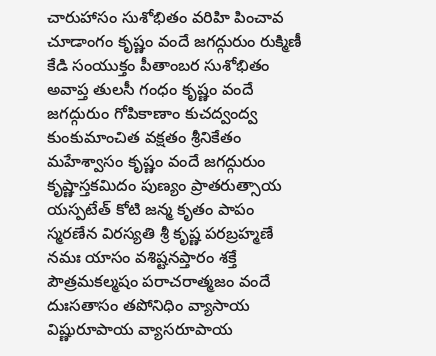చారుహాసం సుశోభితం వరిహి పించావ చూడాంగం కృష్ణం వందే జగద్గురుం రుక్మిణీ కేడి సంయుక్తం పీతాంబర సుశోభితం అవాప్త తులసీ గంధం కృష్ణం వందే జగద్గురుం గోపికాణాం కుచద్వంద్వ కుంకుమాంచిత వక్షతం శ్రీనికేతం మహేశ్వాసం కృష్ణం వందే జగద్గురుం కృష్ణాస్తకమిదం పుణ్యం ప్రాతరుత్సాయ యస్పటేత్ కోటి జన్మ కృతం పాపం స్మరణేన విరస్యతి శ్రీ కృష్ణ పరబ్రహ్మణే నమః యాసం వశిష్టనప్తారం శక్తే పౌత్రమకల్మషం పరాచరాత్మజం వందే దుఃసతాసం తపోనిధిం వ్యాసాయ విష్ణురూపాయ వ్యాసరూపాయ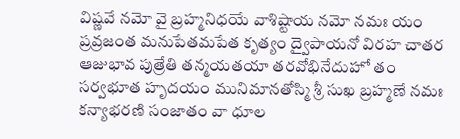విష్ణవే నమో వై బ్రహ్మనిధయే వాశిష్టాయ నమో నమః యం ప్రవ్రజంత మనుపేతమపేత కృత్యం ద్వైపాయనో విరహ చాతర ఆజుభావ పుత్రేతి తన్మయతయా తరవోభినేదుహో తం సర్వభూత హృదయం మునిమానతోస్మి శ్రీ సుఖ బ్రహ్మణే నమః
కన్యాభరణి సంజాతం వా ధూల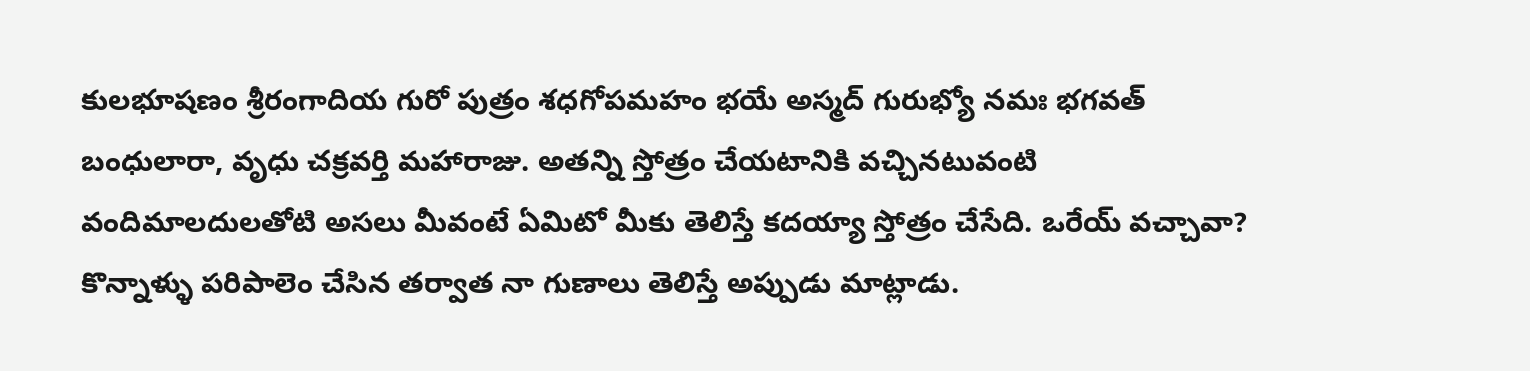కులభూషణం శ్రీరంగాదియ గురో పుత్రం శధగోపమహం భయే అస్మద్ గురుభ్యో నమః భగవత్ బంధులారా, వృధు చక్రవర్తి మహారాజు. అతన్ని స్తోత్రం చేయటానికి వచ్చినటువంటి వందిమాలదులతోటి అసలు మీవంటే ఏమిటో మీకు తెలిస్తే కదయ్యా స్తోత్రం చేసేది. ఒరేయ్ వచ్చావా? కొన్నాళ్ళు పరిపాలెం చేసిన తర్వాత నా గుణాలు తెలిస్తే అప్పుడు మాట్లాడు.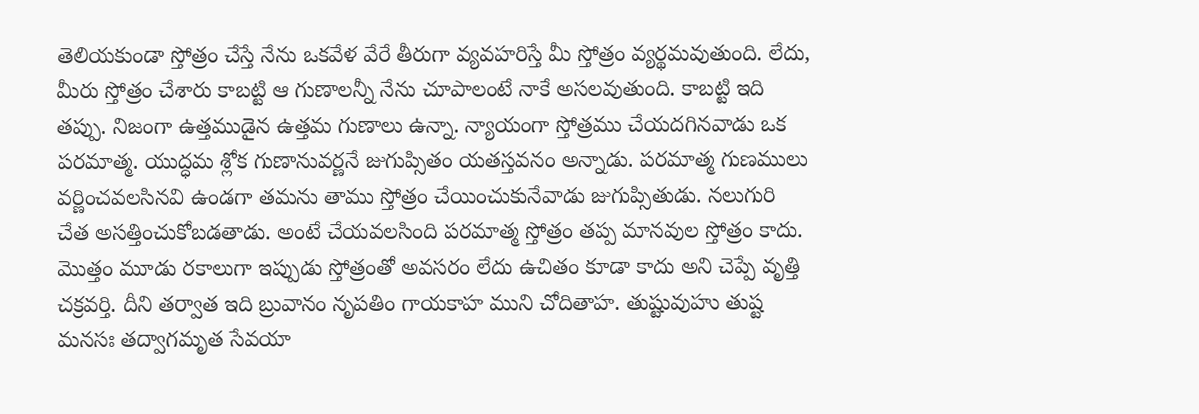తెలియకుండా స్తోత్రం చేస్తే నేను ఒకవేళ వేరే తీరుగా వ్యవహరిస్తే మీ స్తోత్రం వ్యర్థమవుతుంది. లేదు, మీరు స్తోత్రం చేశారు కాబట్టి ఆ గుణాలన్నీ నేను చూపాలంటే నాకే అసలవుతుంది. కాబట్టి ఇది తప్పు. నిజంగా ఉత్తముడైన ఉత్తమ గుణాలు ఉన్నా. న్యాయంగా స్తోత్రము చేయదగినవాడు ఒక పరమాత్మ. యుద్ధమ శ్లోక గుణానువర్ణనే జుగుప్సితం యతస్తవనం అన్నాడు. పరమాత్మ గుణములు వర్ణించవలసినవి ఉండగా తమను తాము స్తోత్రం చేయించుకునేవాడు జుగుప్సితుడు. నలుగురి చేత అసత్తించుకోబడతాడు. అంటే చేయవలసింది పరమాత్మ స్తోత్రం తప్ప మానవుల స్తోత్రం కాదు. మొత్తం మూడు రకాలుగా ఇప్పుడు స్తోత్రంతో అవసరం లేదు ఉచితం కూడా కాదు అని చెప్పే వృత్తి చక్రవర్తి. దీని తర్వాత ఇది బ్రువానం నృపతిం గాయకాహ ముని చోదితాహ. తుష్టువుహు తుష్ట మనసః తద్వాగమృత సేవయా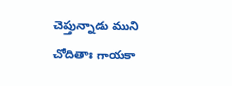చెప్తున్నాడు ముని చోదితాః గాయకా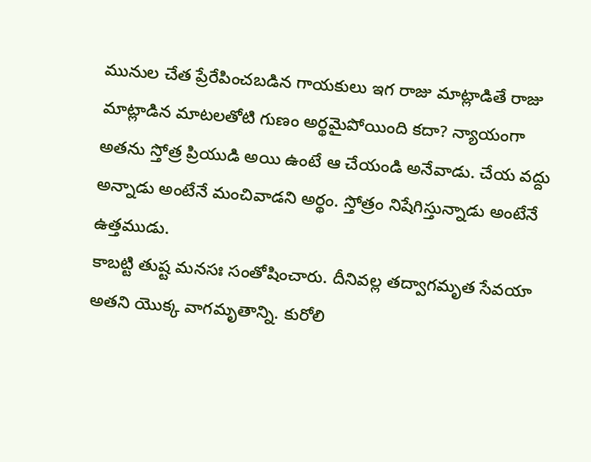మునుల చేత ప్రేరేపించబడిన గాయకులు ఇగ రాజు మాట్లాడితే రాజు మాట్లాడిన మాటలతోటి గుణం అర్థమైపోయింది కదా? న్యాయంగా అతను స్తోత్ర ప్రియుడి అయి ఉంటే ఆ చేయండి అనేవాడు. చేయ వద్దు అన్నాడు అంటేనే మంచివాడని అర్థం. స్తోత్రం నిషేగిస్తున్నాడు అంటేనే ఉత్తముడు.
కాబట్టి తుష్ట మనసః సంతోషించారు. దీనివల్ల తద్వాగమృత సేవయా అతని యొక్క వాగమృతాన్ని. కురోలి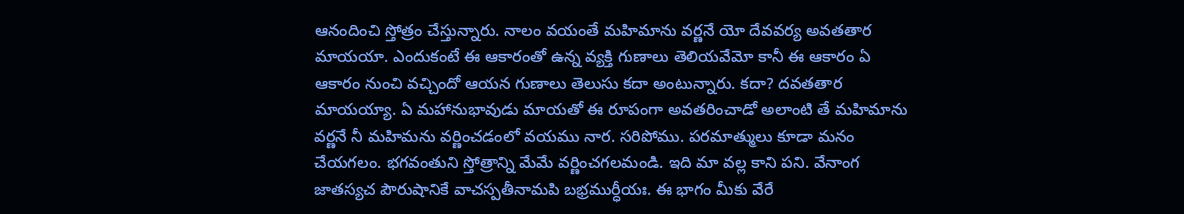ఆనందించి స్తోత్రం చేస్తున్నారు. నాలం వయంతే మహిమాను వర్ణనే యో దేవవర్య అవతతార మాయయా. ఎందుకంటే ఈ ఆకారంతో ఉన్న వ్యక్తి గుణాలు తెలియవేమో కానీ ఈ ఆకారం ఏ ఆకారం నుంచి వచ్చిందో ఆయన గుణాలు తెలుసు కదా అంటున్నారు. కదా? దవతతార మాయయ్యా. ఏ మహానుభావుడు మాయతో ఈ రూపంగా అవతరించాడో అలాంటి తే మహిమాను వర్ణనే నీ మహిమను వర్ణించడంలో వయము నార. సరిపోము. పరమాత్ములు కూడా మనం చేయగలం. భగవంతుని స్తోత్రాన్ని మేమే వర్ణించగలమండి. ఇది మా వల్ల కాని పని. వేనాంగ జాతస్యచ పౌరుషానికే వాచస్పతీనామపి బభ్రముర్ధీయః. ఈ భాగం మీకు వేరే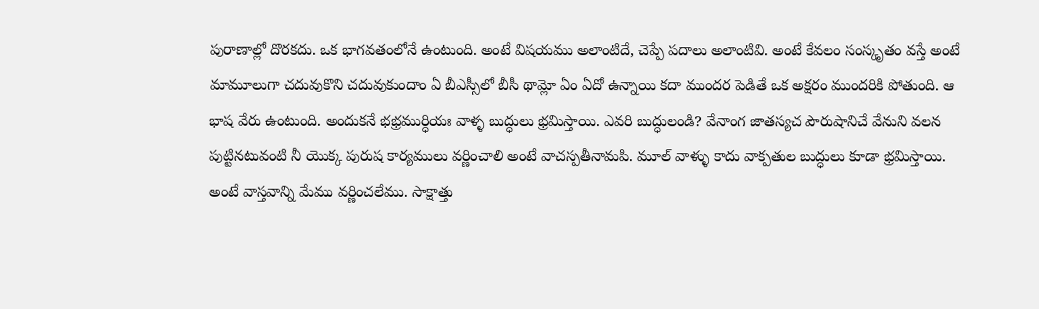పురాణాల్లో దొరకదు. ఒక భాగవతంలోనే ఉంటుంది. అంటే విషయము అలాంటిదే, చెప్పే పదాలు అలాంటివి. అంటే కేవలం సంస్కృతం వస్తే అంటే మామూలుగా చదువుకొని చదువుకుందాం ఏ బీఎస్సీలో బీసీ థామ్లో ఏం ఏదో ఉన్నాయి కదా ముందర పెడితే ఒక అక్షరం ముందరికి పోతుంది. ఆ భాష వేరు ఉంటుంది. అందుకనే భభ్రముర్ధియః వాళ్ళ బుద్ధులు భ్రమిస్తాయి. ఎవరి బుద్ధులండి? వేనాంగ జాతస్యచ పౌరుషానిచే వేనుని వలన పుట్టినటువంటి నీ యొక్క పురుష కార్యములు వర్ణించాలి అంటే వాచస్పతీనామపి. మూల్ వాళ్ళు కాదు వాక్పతుల బుద్ధులు కూడా భ్రమిస్తాయి. అంటే వాస్తవాన్ని మేము వర్ణించలేము. సాక్షాత్తు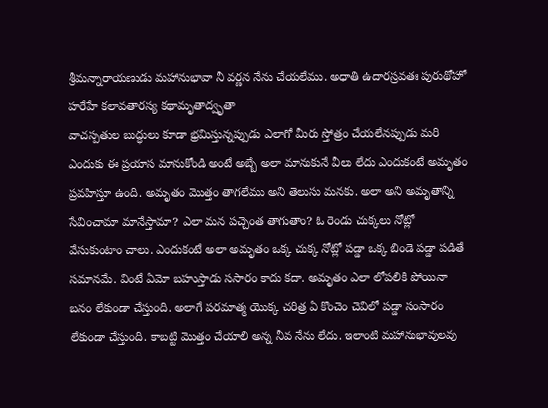శ్రీమన్నారాయణుడు మహానుభావా నీ వర్ణన నేను చేయలేము. అధాతి ఉదారస్రవతః పురుథోహో హరేహే కలావతారస్య కథామృతాద్వృతా
వాచస్పతుల బుద్ధులు కూడా భ్రమిస్తున్నప్పుడు ఎలాగో మీరు స్తోత్రం చేయలేనప్పుడు మరి ఎందుకు ఈ ప్రయాస మానుకోండి అంటే అబ్బే అలా మానుకునే వీలు లేదు ఎందుకంటే అమృతం ప్రవహిస్తూ ఉంది. అమృతం మొత్తం తాగలేము అని తెలుసు మనకు. అలా అని అమృతాన్ని సేవించామా మానేస్తామా? ఎలా మన పచ్చెంత తాగుతాం? ఓ రెండు చుక్కలు నోట్లో వేసుకుంటాం చాలు. ఎందుకంటే అలా అమృతం ఒక్క చుక్క నోట్లో పడ్డా ఒక్క బిండె పడ్డా పడితే సమానమే. వింటే ఏమో బహుస్తాడు ససారం కాదు కదా. అమృతం ఎలా లోపలికి పోయినా బనం లేకుండా చేస్తుంది. అలాగే పరమాత్మ యొక్క చరిత్ర ఏ కొంచెం చెవిలో పడ్డా సంసారం లేకుండా చేస్తుంది. కాబట్టి మొత్తం చేయాలి అన్న నీవ నేను లేదు. ఇలాంటి మహానుభావులవు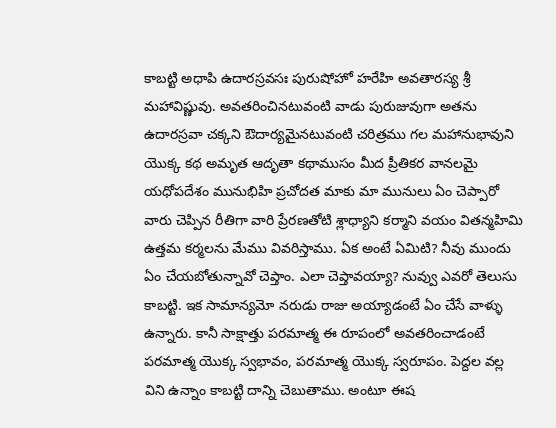కాబట్టి అధాపి ఉదారస్రవసః పురుషోహో హరేహి అవతారస్య శ్రీ మహావిష్ణువు. అవతరించినటువంటి వాడు పురుజువుగా అతను ఉదారస్రవా చక్కని ఔదార్యమైనటువంటి చరిత్రము గల మహానుభావుని యొక్క కథ అమృత ఆదృతా కథాముసం మీద ప్రీతికర వానలమై యధోపదేశం మునుభిహి ప్రచోదత మాకు మా మునులు ఏం చెప్పారో వారు చెప్పిన రీతిగా వారి ప్రేరణతోటి శ్లాధ్యాని కర్మాని వయం వితన్మహిమి ఉత్తమ కర్మలను మేము వివరిస్తాము. ఏక అంటే ఏమిటి? నీవు ముందు ఏం చేయబోతున్నావో చెప్తాం. ఎలా చెప్తావయ్యా? నువ్వు ఎవరో తెలుసు కాబట్టి. ఇక సామాన్యమో నరుడు రాజు అయ్యాడంటే ఏం చేసే వాళ్ళు ఉన్నారు. కానీ సాక్షాత్తు పరమాత్మ ఈ రూపంలో అవతరించాడంటే పరమాత్మ యొక్క స్వభావం, పరమాత్మ యొక్క స్వరూపం. పెద్దల వల్ల విని ఉన్నాం కాబట్టి దాన్ని చెబుతాము. అంటూ ఈష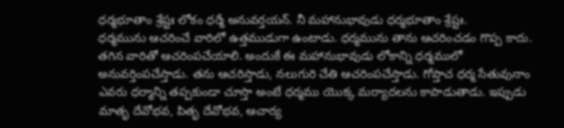ధర్మభూతాం శ్రేష్టః లోకం ధర్మే అనువర్తయన్. నీ మహానుభావుడు ధర్మభూతాం శ్రేష్టః.
ధర్మమును ఆచరించే వారిలో ఉత్తముడుగా ఉంటాడు. ధర్మమును తాను ఆచరించడం గొప్ప కాదు. తగిన వారితో ఆచరింపచేయాలి. అందుకే ఈ మహానుభావుడు లోకాన్ని ధర్మములో అనువర్తింపచేస్తాడు. తను ఆచరిస్తాడు, నలుగురి చేతి ఆచరింపచేస్తాడు. గోప్తాచ ధర్మ సేతువునాం ఎవరు ధర్మాన్ని తప్పకుండా చూస్తా అంటే ధర్మము యొక్క మర్యాదలను కాపాడుతాడు. ఇప్పుడు మాతృ దేవోభవ, పితృ దేవోభవ, ఆచార్య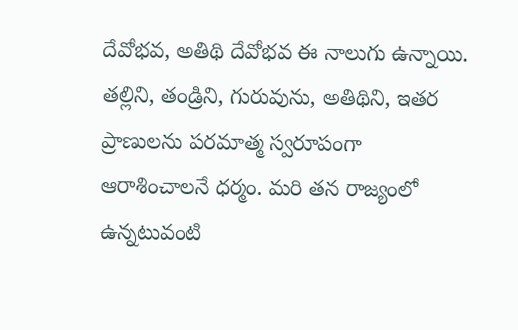దేవోభవ, అతిథి దేవోభవ ఈ నాలుగు ఉన్నాయి. తల్లిని, తండ్రిని, గురువును, అతిథిని, ఇతర ప్రాణులను పరమాత్మ స్వరూపంగా ఆరాశించాలనే ధర్మం. మరి తన రాజ్యంలో ఉన్నటువంటి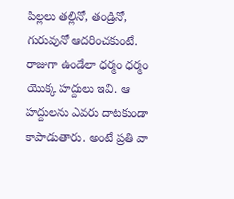పిల్లలు తల్లినో, తండ్రినో, గురువునో ఆదరించకుంటే. రాజుగా ఉండేలా ధర్మం ధర్మం యొక్క హద్దులు ఇవి. ఆ హద్దులను ఎవరు దాటకుండా కాపాడుతారు. అంటే ప్రతి వా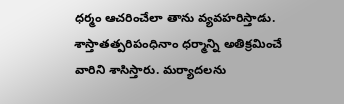ధర్మం ఆచరించేలా తాను వ్యవహరిస్తాడు. శాస్తాతత్పరిపంధినాం ధర్మాన్ని అతిక్రమించే వారిని శాసిస్తారు. మర్యాదలను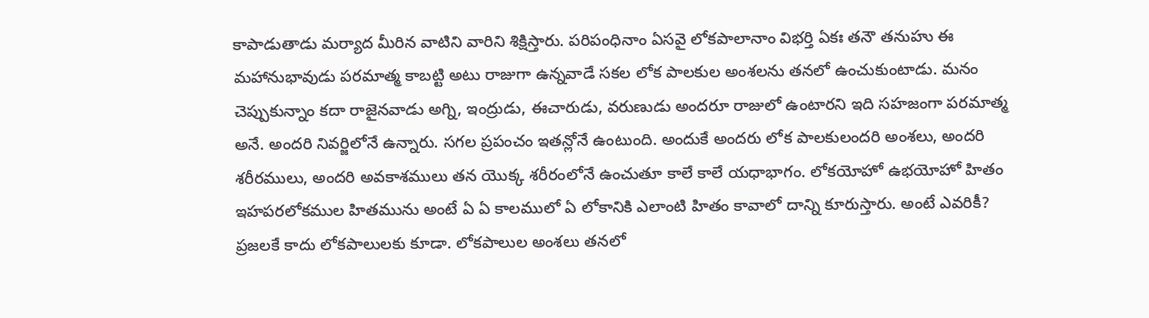కాపాడుతాడు మర్యాద మీరిన వాటిని వారిని శిక్షిస్తారు. పరిపంధినాం ఏసవై లోకపాలానాం విభర్తి ఏకః తనౌ తనుహు ఈ మహానుభావుడు పరమాత్మ కాబట్టి అటు రాజుగా ఉన్నవాడే సకల లోక పాలకుల అంశలను తనలో ఉంచుకుంటాడు. మనం చెప్పుకున్నాం కదా రాజైనవాడు అగ్ని, ఇంద్రుడు, ఈచారుడు, వరుణుడు అందరూ రాజులో ఉంటారని ఇది సహజంగా పరమాత్మ అనే. అందరి నివర్జిలోనే ఉన్నారు. సగల ప్రపంచం ఇతన్లోనే ఉంటుంది. అందుకే అందరు లోక పాలకులందరి అంశలు, అందరి శరీరములు, అందరి అవకాశములు తన యొక్క శరీరంలోనే ఉంచుతూ కాలే కాలే యధాభాగం. లోకయోహో ఉభయోహో హితం ఇహపరలోకముల హితమును అంటే ఏ ఏ కాలములో ఏ లోకానికి ఎలాంటి హితం కావాలో దాన్ని కూరుస్తారు. అంటే ఎవరికీ? ప్రజలకే కాదు లోకపాలులకు కూడా. లోకపాలుల అంశలు తనలో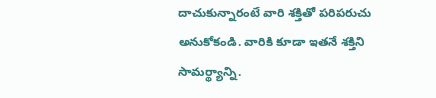దాచుకున్నారంటే వారి శక్తితో పరిపరుచు అనుకోకండి. వారికి కూడా ఇతనే శక్తిని సామర్థ్యాన్ని.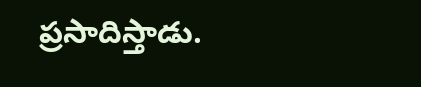ప్రసాదిస్తాడు.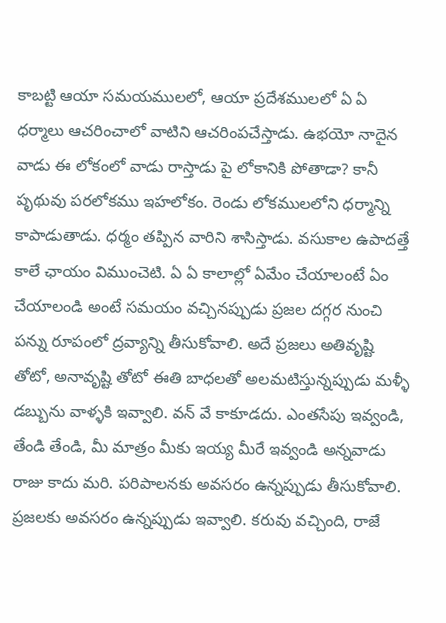కాబట్టి ఆయా సమయములలో, ఆయా ప్రదేశములలో ఏ ఏ ధర్మాలు ఆచరించాలో వాటిని ఆచరింపచేస్తాడు. ఉభయో నాదైన వాడు ఈ లోకంలో వాడు రాస్తాడు పై లోకానికి పోతాడా? కానీ పృథువు పరలోకము ఇహలోకం. రెండు లోకములలోని ధర్మాన్ని కాపాడుతాడు. ధర్మం తప్పిన వారిని శాసిస్తాడు. వసుకాల ఉపాదత్తే కాలే ఛాయం విముంచెటి. ఏ ఏ కాలాల్లో ఏమేం చేయాలంటే ఏం చేయాలండి అంటే సమయం వచ్చినప్పుడు ప్రజల దగ్గర నుంచి పన్ను రూపంలో ద్రవ్యాన్ని తీసుకోవాలి. అదే ప్రజలు అతివృష్టి తోటో, అనావృష్టి తోటో ఈతి బాధలతో అలమటిస్తున్నప్పుడు మళ్ళీ డబ్బును వాళ్ళకి ఇవ్వాలి. వన్ వే కాకూడదు. ఎంతసేపు ఇవ్వండి, తేండి తేండి, మీ మాత్రం మీకు ఇయ్య మీరే ఇవ్వండి అన్నవాడు రాజు కాదు మరి. పరిపాలనకు అవసరం ఉన్నప్పుడు తీసుకోవాలి. ప్రజలకు అవసరం ఉన్నప్పుడు ఇవ్వాలి. కరువు వచ్చింది, రాజే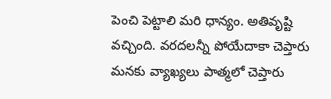పెంచి పెట్టాలి మరి ధాన్యం. అతివృష్టి వచ్చింది. వరదలన్నీ పోయేదాకా చెప్తారు మనకు వ్యాఖ్యలు పాత్మలో చెప్తారు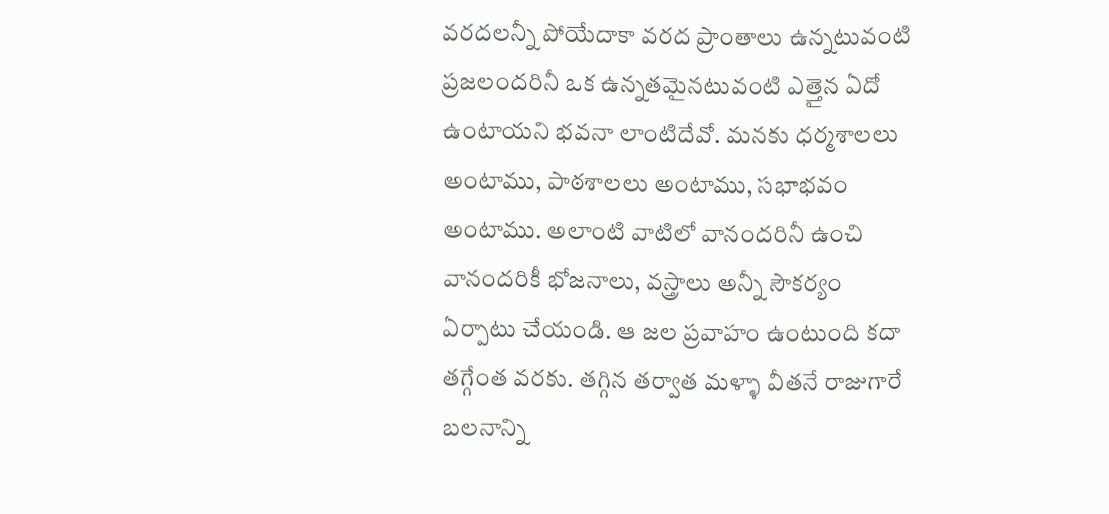వరదలన్నీ పోయేదాకా వరద ప్రాంతాలు ఉన్నటువంటి ప్రజలందరినీ ఒక ఉన్నతమైనటువంటి ఎత్తైన ఏదో ఉంటాయని భవనా లాంటిదేవో. మనకు ధర్మశాలలు అంటాము, పాఠశాలలు అంటాము, సభాభవం అంటాము. అలాంటి వాటిలో వానందరినీ ఉంచి వానందరికీ భోజనాలు, వస్త్రాలు అన్నీ సౌకర్యం ఏర్పాటు చేయండి. ఆ జల ప్రవాహం ఉంటుంది కదా తగ్గేంత వరకు. తగ్గిన తర్వాత మళ్ళా వీతనే రాజుగారే బలనాన్ని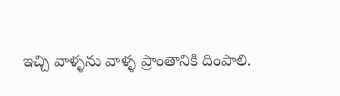ఇచ్చి వాళ్ళను వాళ్ళ ప్రాంతానికి దింపాలి.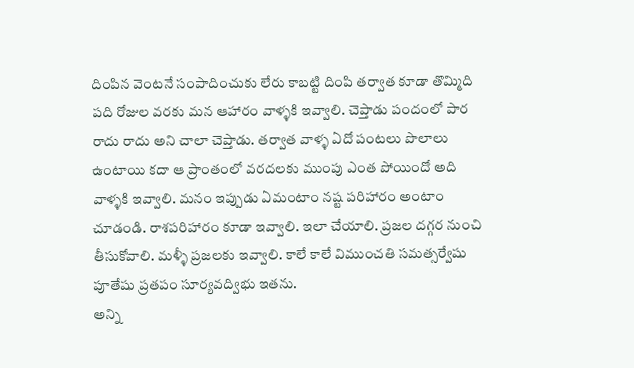దింపిన వెంటనే సంపాదించుకు లేరు కాబట్టి దింపి తర్వాత కూడా తొమ్మిది పది రోజుల వరకు మన ఆహారం వాళ్ళకి ఇవ్వాలి. చెప్తాడు పందంలో పార రాదు రాదు అని చాలా చెప్తాడు. తర్వాత వాళ్ళ ఏదో పంటలు పొలాలు ఉంటాయి కదా ఆ ప్రాంతంలో వరదలకు ముంపు ఎంత పోయిందో అది వాళ్ళకి ఇవ్వాలి. మనం ఇప్పుడు ఏమంటాం నష్ట పరిహారం అంటాం చూడండి. రాశపరిహారం కూడా ఇవ్వాలి. ఇలా చేయాలి. ప్రజల దగ్గర నుంచి తీసుకోవాలి. మళ్ళీ ప్రజలకు ఇవ్వాలి. కాలే కాలే విముంచతి సమత్సర్వేషు పూతేషు ప్రతపం సూర్యవద్విభు ఇతను.
అన్ని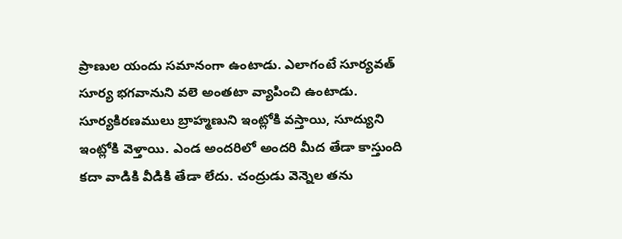ప్రాణుల యందు సమానంగా ఉంటాడు. ఎలాగంటే సూర్యవత్ సూర్య భగవానుని వలె అంతటా వ్యాపించి ఉంటాడు. సూర్యకిరణములు బ్రాహ్మణుని ఇంట్లోకి వస్తాయి, సూద్యుని ఇంట్లోకి వెళ్తాయి. ఎండ అందరిలో అందరి మీద తేడా కాస్తుంది కదా వాడికి వీడికి తేడా లేదు. చంద్రుడు వెన్నెల తను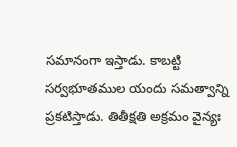సమానంగా ఇస్తాడు. కాబట్టి సర్వభూతముల యందు సమత్వాన్ని ప్రకటిస్తాడు. తితీక్షతి అక్రమం వైన్యః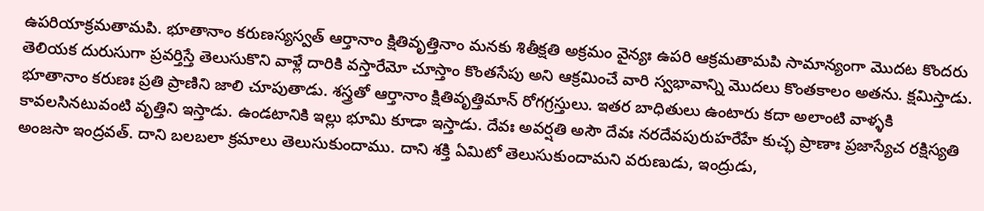ఉపరియాక్రమతామపి. భూతానాం కరుణస్యస్వత్ ఆర్తానాం క్షితివృత్తినాం మనకు శితీక్షతి అక్రమం వైన్యః ఉపరి ఆక్రమతామపి సామాన్యంగా మొదట కొందరు తెలియక దురుసుగా ప్రవర్తిస్తే తెలుసుకొని వాళ్లే దారికి వస్తారేమో చూస్తాం కొంతసేపు అని ఆక్రమించే వారి స్వభావాన్ని మొదలు కొంతకాలం అతను. క్షమిస్తాడు. భూతానాం కరుణః ప్రతి ప్రాణిని జాలి చూపుతాడు. శస్త్రతో ఆర్తానాం క్షితివృత్తిమాన్ రోగగ్రస్తులు. ఇతర బాధితులు ఉంటారు కదా అలాంటి వాళ్ళకి కావలసినటువంటి వృత్తిని ఇస్తాడు. ఉండటానికి ఇల్లు భూమి కూడా ఇస్తాడు. దేవః అవర్షతి అసౌ దేవః నరదేవపురుహరేహే కుచ్ఛ ప్రాణాః ప్రజాస్యేచ రక్షిస్యతి అంజసా ఇంద్రవత్. దాని బలబలా క్రమాలు తెలుసుకుందాము. దాని శక్తి ఏమిటో తెలుసుకుందామని వరుణుడు, ఇంద్రుడు,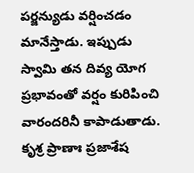పర్జన్యుడు వర్షించడం మానేస్తాడు. ఇప్పుడు స్వామి తన దివ్య యోగ ప్రభావంతో వర్షం కురిపించి వారందరినీ కాపాడుతాడు. కృశ్ర ప్రాణాః ప్రజాశేష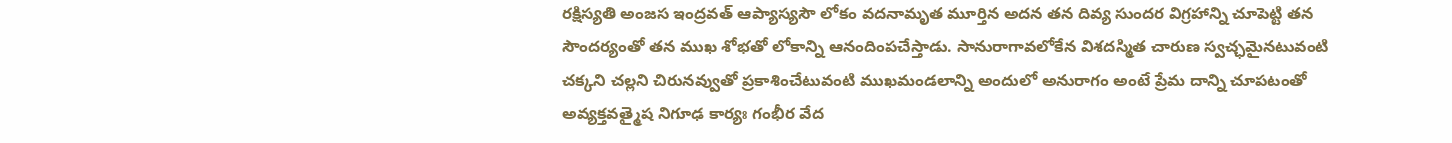రక్షిస్యతి అంజస ఇంద్రవత్ ఆప్యాస్యసౌ లోకం వదనామృత మూర్తిన అదన తన దివ్య సుందర విగ్రహాన్ని చూపెట్టి తన సౌందర్యంతో తన ముఖ శోభతో లోకాన్ని ఆనందింపచేస్తాడు. సానురాగావలోకేన విశదస్మిత చారుణ స్వచ్ఛమైనటువంటి చక్కని చల్లని చిరునవ్వుతో ప్రకాశించేటువంటి ముఖమండలాన్ని అందులో అనురాగం అంటే ప్రేమ దాన్ని చూపటంతో అవ్యక్తవత్మైష నిగూఢ కార్యః గంభీర వేద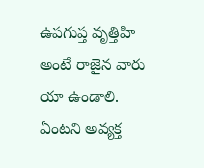ఉపగుప్త వృత్తిహి అంటే రాజైన వారు యా ఉండాలి. ఏంటని అవ్యక్త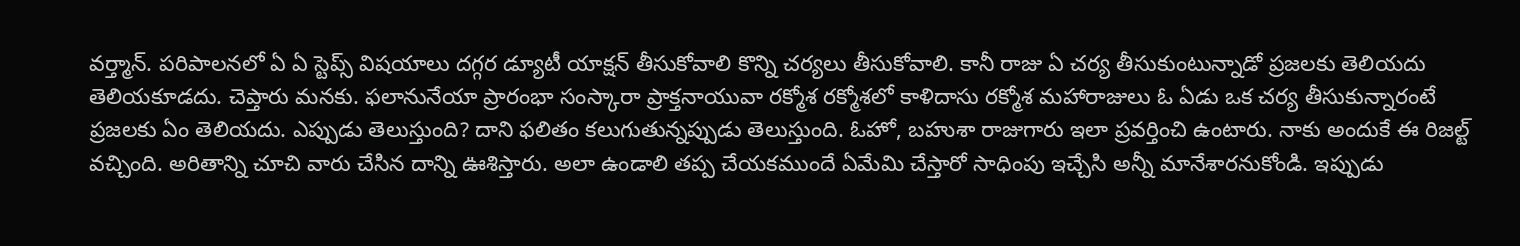వర్త్మాన్. పరిపాలనలో ఏ ఏ స్టెప్స్ విషయాలు దగ్గర డ్యూటీ యాక్షన్ తీసుకోవాలి కొన్ని చర్యలు తీసుకోవాలి. కానీ రాజు ఏ చర్య తీసుకుంటున్నాడో ప్రజలకు తెలియదు తెలియకూడదు. చెప్తారు మనకు. ఫలానునేయా ప్రారంభా సంస్కారా ప్రాక్తనాయువా రక్మోశ రక్మోశలో కాళిదాసు రక్మోశ మహారాజులు ఓ ఏడు ఒక చర్య తీసుకున్నారంటే ప్రజలకు ఏం తెలియదు. ఎప్పుడు తెలుస్తుంది? దాని ఫలితం కలుగుతున్నప్పుడు తెలుస్తుంది. ఓహో, బహుశా రాజుగారు ఇలా ప్రవర్తించి ఉంటారు. నాకు అందుకే ఈ రిజల్ట్ వచ్చింది. అరితాన్ని చూచి వారు చేసిన దాన్ని ఊశిస్తారు. అలా ఉండాలి తప్ప చేయకముందే ఏమేమి చేస్తారో సాధింపు ఇచ్చేసి అన్నీ మానేశారనుకోండి. ఇప్పుడు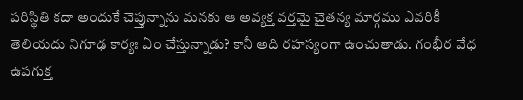పరిస్థితి కదా అందుకే చెప్తున్నాను మనకు ఆ అవ్యక్త వర్తమై చైతన్య మార్గము ఎవరికీ తెలియదు నిగూఢ కార్యః ఏం చేస్తున్నాడు? కానీ అది రహస్యంగా ఉంచుతాడు. గంభీర వేధ ఉపగుక్త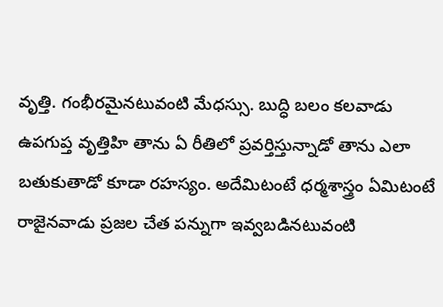వృత్తి. గంభీరమైనటువంటి మేధస్సు. బుద్ధి బలం కలవాడు ఉపగుప్త వృత్తిహి తాను ఏ రీతిలో ప్రవర్తిస్తున్నాడో తాను ఎలా బతుకుతాడో కూడా రహస్యం. అదేమిటంటే ధర్మశాస్త్రం ఏమిటంటే రాజైనవాడు ప్రజల చేత పన్నుగా ఇవ్వబడినటువంటి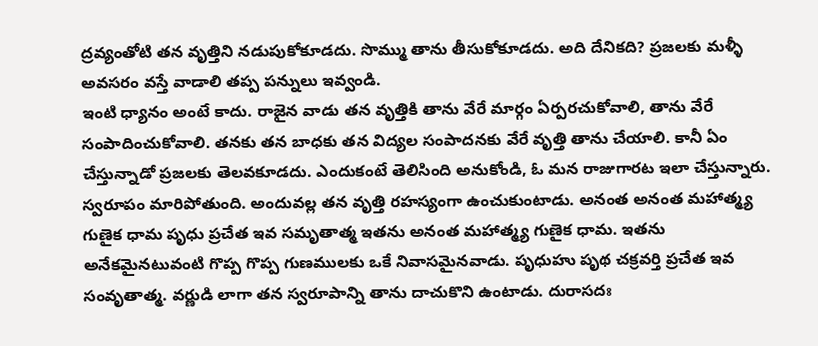ద్రవ్యంతోటి తన వృత్తిని నడుపుకోకూడదు. సొమ్ము తాను తీసుకోకూడదు. అది దేనికది? ప్రజలకు మళ్ళీ అవసరం వస్తే వాడాలి తప్ప పన్నులు ఇవ్వండి.
ఇంటి ధ్యానం అంటే కాదు. రాజైన వాడు తన వృత్తికి తాను వేరే మార్గం ఏర్పరచుకోవాలి, తాను వేరే సంపాదించుకోవాలి. తనకు తన బాధకు తన విద్యల సంపాదనకు వేరే వృత్తి తాను చేయాలి. కానీ ఏం చేస్తున్నాడో ప్రజలకు తెలవకూడదు. ఎందుకంటే తెలిసింది అనుకోండి, ఓ మన రాజుగారట ఇలా చేస్తున్నారు. స్వరూపం మారిపోతుంది. అందువల్ల తన వృత్తి రహస్యంగా ఉంచుకుంటాడు. అనంత అనంత మహాత్మ్య గుణైక ధామ పృధు ప్రచేత ఇవ సమృతాత్మ ఇతను అనంత మహాత్మ్య గుణైక ధామ. ఇతను అనేకమైనటువంటి గొప్ప గొప్ప గుణములకు ఒకే నివాసమైనవాడు. పృధుహు పృథ చక్రవర్తి ప్రచేత ఇవ సంవృతాత్మ. వర్ణుడి లాగా తన స్వరూపాన్ని తాను దాచుకొని ఉంటాడు. దురాసదః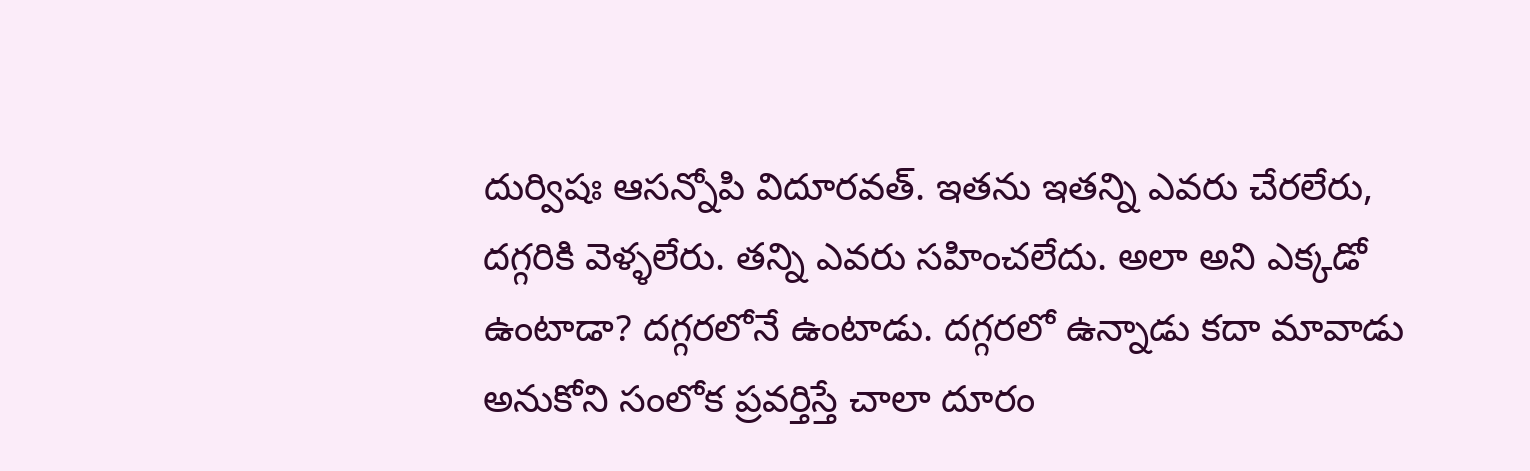దుర్విషః ఆసన్నోపి విదూరవత్. ఇతను ఇతన్ని ఎవరు చేరలేరు, దగ్గరికి వెళ్ళలేరు. తన్ని ఎవరు సహించలేదు. అలా అని ఎక్కడో ఉంటాడా? దగ్గరలోనే ఉంటాడు. దగ్గరలో ఉన్నాడు కదా మావాడు అనుకోని సంలోక ప్రవర్తిస్తే చాలా దూరం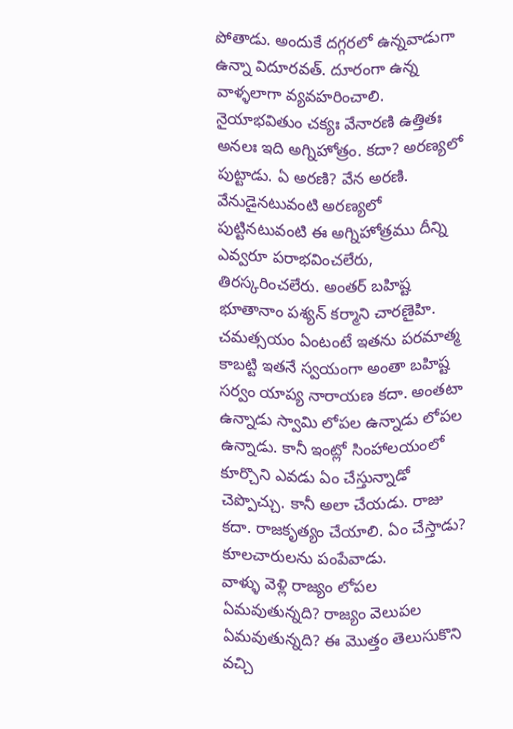పోతాడు. అందుకే దగ్గరలో ఉన్నవాడుగా ఉన్నా విదూరవత్. దూరంగా ఉన్న వాళ్ళలాగా వ్యవహరించాలి. నైయాభవితుం చక్యః వేనారణి ఉత్తితః అనలః ఇది అగ్నిహోత్రం. కదా? అరణ్యలో పుట్టాడు. ఏ అరణి? వేన అరణి. వేనుడైనటువంటి అరణ్యలో పుట్టినటువంటి ఈ అగ్నిహోత్రము దీన్ని ఎవ్వరూ పరాభవించలేరు, తిరస్కరించలేరు. అంతర్ బహిష్ట భూతానాం పశ్యన్ కర్మాని చారణైహి. చమత్సయం ఏంటంటే ఇతను పరమాత్మ కాబట్టి ఇతనే స్వయంగా అంతా బహిష్ట సర్వం యాప్య నారాయణ కదా. అంతటా ఉన్నాడు స్వామి లోపల ఉన్నాడు లోపల ఉన్నాడు. కానీ ఇంట్లో సింహాలయంలో కూర్చొని ఎవడు ఏం చేస్తున్నాడో చెప్పొచ్చు. కానీ అలా చేయడు. రాజు కదా. రాజకృత్యం చేయాలి. ఏం చేస్తాడు? కూలచారులను పంపేవాడు.
వాళ్ళు వెళ్లి రాజ్యం లోపల ఏమవుతున్నది? రాజ్యం వెలుపల ఏమవుతున్నది? ఈ మొత్తం తెలుసుకొని వచ్చి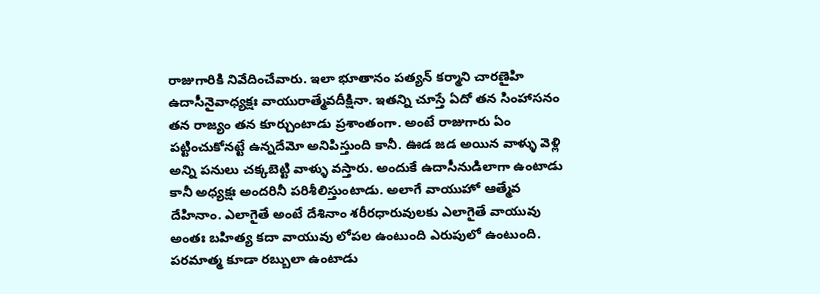రాజుగారికి నివేదించేవారు. ఇలా భూతానం పత్యన్ కర్మాని చారణైహి ఉదాసీనైవాధ్యక్షః వాయురాత్మేవదీక్షినా. ఇతన్ని చూస్తే ఏదో తన సింహాసనం తన రాజ్యం తన కూర్చుంటాడు ప్రశాంతంగా. అంటే రాజుగారు ఏం పట్టించుకోనట్టే ఉన్నదేమో అనిపిస్తుంది కానీ. ఊడ జడ అయిన వాళ్ళు వెళ్లి అన్ని పనులు చక్కబెట్టి వాళ్ళు వస్తారు. అందుకే ఉదాసీనుడిలాగా ఉంటాడు కానీ అధ్యక్షః అందరినీ పరిశీలిస్తుంటాడు. అలాగే వాయుహో ఆత్మేవ దేహినాం. ఎలాగైతే అంటే దేశినాం శరీరధారువులకు ఎలాగైతే వాయువు అంతః బహిత్య కదా వాయువు లోపల ఉంటుంది ఎరుపులో ఉంటుంది. పరమాత్మ కూడా రబ్బులా ఉంటాడు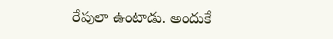రేపులా ఉంటాడు. అందుకే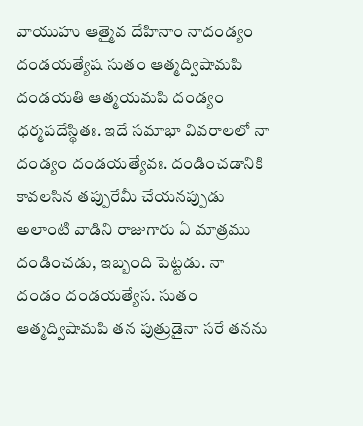వాయుహు ఆత్మైవ దేహినాం నాదండ్యం దండయత్యేష సుతం ఆత్మద్విషామపి దండయతి ఆత్మయమపి దండ్యం ధర్మపదేస్థితః. ఇదే సమాభా వివరాలలో నా దండ్యం దండయత్యేవః. దండించడానికి కావలసిన తప్పురేమీ చేయనప్పుడు అలాంటి వాడిని రాజుగారు ఏ మాత్రము దండించడు, ఇబ్బంది పెట్టడు. నా దండం దండయత్యేస. సుతం ఆత్మద్విషామపి తన పుత్రుడైనా సరే తనను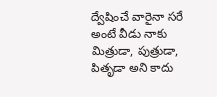ద్వేషించే వారైనా సరే అంటే వీడు నాకు మిత్రుడా, పుత్రుడా, పితృడా అని కాదు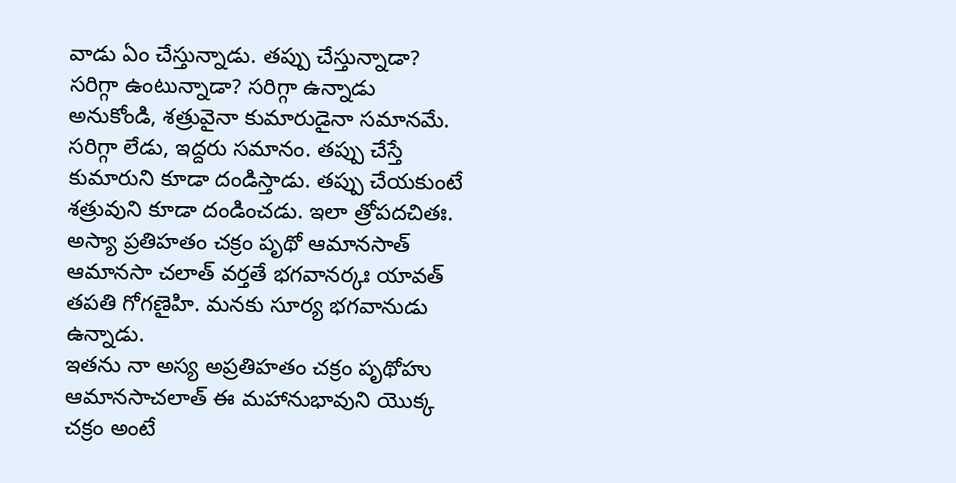వాడు ఏం చేస్తున్నాడు. తప్పు చేస్తున్నాడా? సరిగ్గా ఉంటున్నాడా? సరిగ్గా ఉన్నాడు అనుకోండి, శత్రువైనా కుమారుడైనా సమానమే. సరిగ్గా లేడు, ఇద్దరు సమానం. తప్పు చేస్తే కుమారుని కూడా దండిస్తాడు. తప్పు చేయకుంటే శత్రువుని కూడా దండించడు. ఇలా త్రోపదచితః. అస్యా ప్రతిహతం చక్రం పృథో ఆమానసాత్ ఆమానసా చలాత్ వర్తతే భగవానర్కః యావత్ తపతి గోగణైహి. మనకు సూర్య భగవానుడు ఉన్నాడు.
ఇతను నా అస్య అప్రతిహతం చక్రం పృథోహు ఆమానసాచలాత్ ఈ మహానుభావుని యొక్క చక్రం అంటే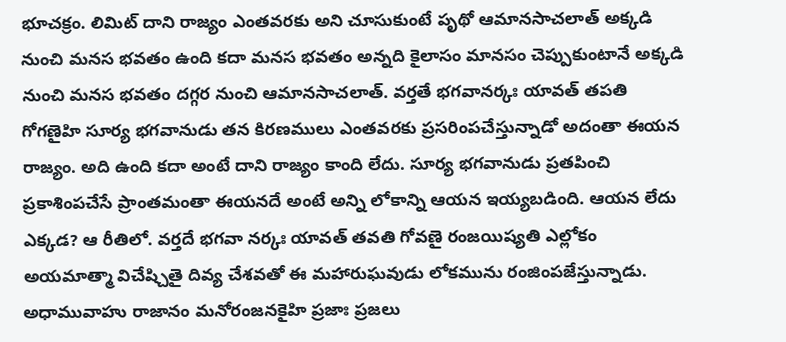భూచక్రం. లిమిట్ దాని రాజ్యం ఎంతవరకు అని చూసుకుంటే పృథో ఆమానసాచలాత్ అక్కడి నుంచి మనస భవతం ఉంది కదా మనస భవతం అన్నది కైలాసం మానసం చెప్పుకుంటానే అక్కడి నుంచి మనస భవతం దగ్గర నుంచి ఆమానసాచలాత్. వర్తతే భగవానర్కః యావత్ తపతి గోగణైహి సూర్య భగవానుడు తన కిరణములు ఎంతవరకు ప్రసరింపచేస్తున్నాడో అదంతా ఈయన రాజ్యం. అది ఉంది కదా అంటే దాని రాజ్యం కాంది లేదు. సూర్య భగవానుడు ప్రతపించి ప్రకాశింపచేసే ప్రాంతమంతా ఈయనదే అంటే అన్ని లోకాన్ని ఆయన ఇయ్యబడింది. ఆయన లేదు ఎక్కడ? ఆ రీతిలో. వర్తదే భగవా నర్కః యావత్ తవతి గోవణై రంజయిష్యతి ఎల్లోకం అయమాత్మా విచేష్చితై దివ్య చేశవతో ఈ మహారుఘవుడు లోకమును రంజింపజేస్తున్నాడు. అధామువాహు రాజానం మనోరంజనకైహి ప్రజాః ప్రజలు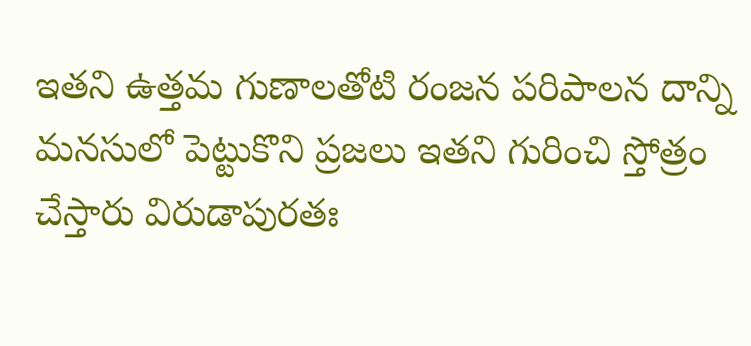ఇతని ఉత్తమ గుణాలతోటి రంజన పరిపాలన దాన్ని మనసులో పెట్టుకొని ప్రజలు ఇతని గురించి స్తోత్రం చేస్తారు విరుడాపురతః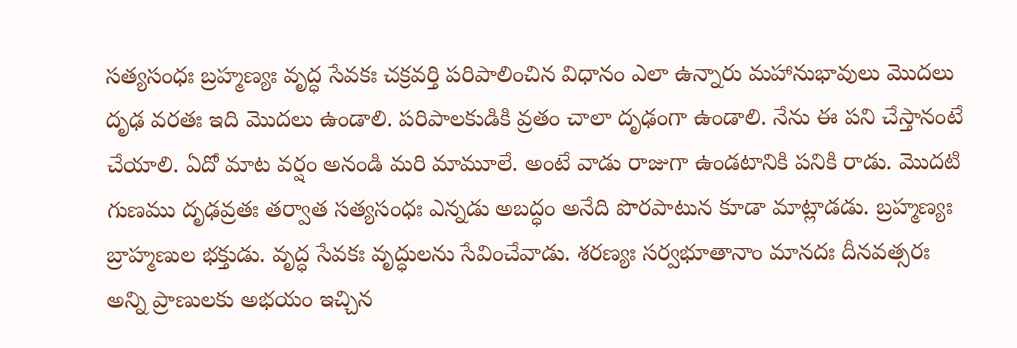సత్యసంధః బ్రహ్మణ్యః వృద్ధ సేవకః చక్రవర్తి పరిపాలించిన విధానం ఎలా ఉన్నారు మహానుభావులు మొదలు దృఢ వరతః ఇది మొదలు ఉండాలి. పరిపాలకుడికి వ్రతం చాలా దృఢంగా ఉండాలి. నేను ఈ పని చేస్తానంటే చేయాలి. ఏదో మాట వర్షం అనండి మరి మామూలే. అంటే వాడు రాజుగా ఉండటానికి పనికి రాడు. మొదటి గుణము దృఢవ్రతః తర్వాత సత్యసంధః ఎన్నడు అబద్ధం అనేది పొరపాటున కూడా మాట్లాడడు. బ్రహ్మణ్యః బ్రాహ్మణుల భక్తుడు. వృద్ధ సేవకః వృద్ధులను సేవించేవాడు. శరణ్యః సర్వభూతానాం మానదః దీనవత్సరః అన్ని ప్రాణులకు అభయం ఇచ్చిన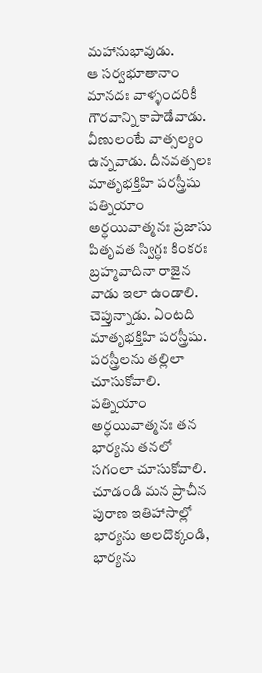మహానుభావుడు.
ఆ సర్వభూతానాం మానదః వాళ్ళందరికీ గౌరవాన్ని కాపాడేవాడు. వీణులంటే వాత్సల్యం ఉన్నవాడు. దీనవత్సలః మాతృభక్తిహి పరస్త్రీషు పత్నియాం అర్ధయివాత్మనః ప్రజాసు పితృవత స్విగ్ధః కింకరః బ్రహ్మవాదినా రాజైన వాడు ఇలా ఉండాలి. చెప్తున్నాడు. ఏంటది మాతృభక్తిహి పరస్త్రీషు. పరస్త్రీలను తల్లిలా చూసుకోవాలి. పత్నియాం అర్ధయివాత్మనః తన భార్యను తనలో సగంలా చూసుకోవాలి. చూడండి మన ప్రాచీన పురాణ ఇతిహాసాల్లో భార్యను అలదొక్కండి, భార్యను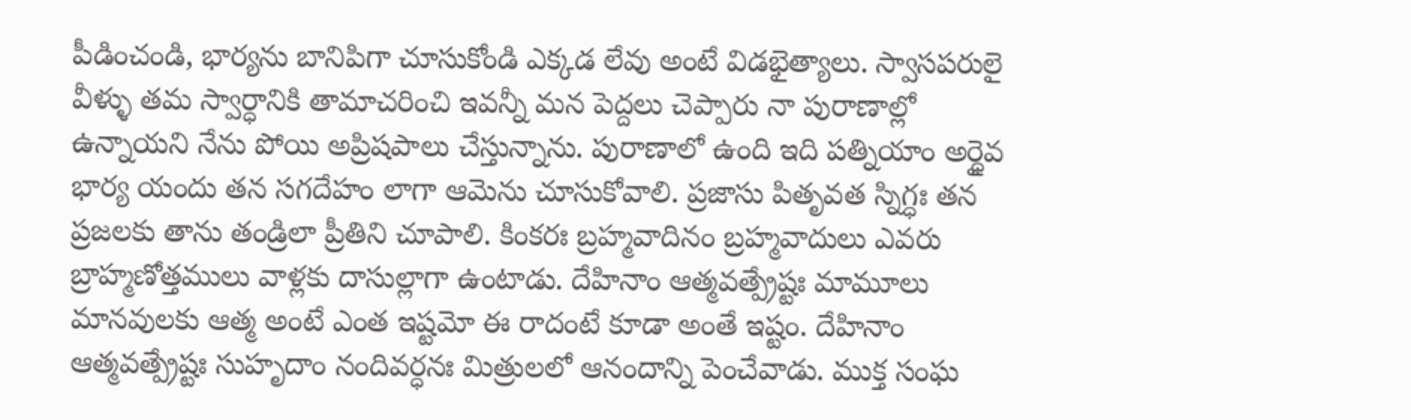పీడించండి, భార్యను బానిపిగా చూసుకోండి ఎక్కడ లేవు అంటే విడభైత్యాలు. స్వాసపరులై వీళ్ళు తమ స్వార్ధానికి తామాచరించి ఇవన్నీ మన పెద్దలు చెప్పారు నా పురాణాల్లో ఉన్నాయని నేను పోయి అప్రిషపాలు చేస్తున్నాను. పురాణాలో ఉంది ఇది పత్నియాం అర్ధైవ భార్య యందు తన సగదేహం లాగా ఆమెను చూసుకోవాలి. ప్రజాసు పితృవత స్నిగ్ధః తన ప్రజలకు తాను తండ్రిలా ప్రీతిని చూపాలి. కింకరః బ్రహ్మవాదినం బ్రహ్మవాదులు ఎవరు బ్రాహ్మణోత్తములు వాళ్లకు దాసుల్లాగా ఉంటాడు. దేహినాం ఆత్మవత్ప్రేష్టః మామూలు మానవులకు ఆత్మ అంటే ఎంత ఇష్టమో ఈ రాదంటే కూడా అంతే ఇష్టం. దేహినాం ఆత్మవత్ప్రేష్టః సుహృదాం నందివర్ధనః మిత్రులలో ఆనందాన్ని పెంచేవాడు. ముక్త సంఘ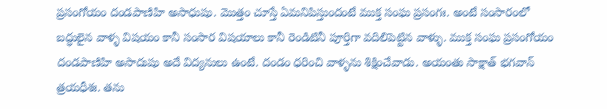ప్రసంగోయం దండపాణిహి అసాధుషు. మొత్తం చూస్తే ఏమనిపిస్తుందంటే ముక్త సంఘ ప్రసంగః. అంటే సంసారంలో బద్ధులైన వాళ్ళ విషయం కానీ సంసార విషయాలు కానీ రెండిటినీ పూర్తిగా వదిలిపెట్టిన వాళ్ళు. ముక్త సంఘ ప్రసంగోయం దండపాణిహి అసాదుషు అదే విద్యనులు ఉంటే. దండం ధరించి వాళ్ళను శిక్షించేవాడు. అయంతు సాక్షాత్ భగవాన్ త్రయధీశః. తను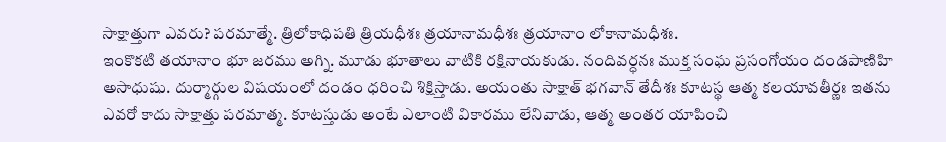సాక్షాత్తుగా ఎవరు? పరమాత్మే. త్రిలోకాధిపతి త్రియధీశః త్రయానామధీశః త్రయానాం లోకానామధీశః.
ఇంకొకటి తయానాం భూ జరము అగ్ని. మూడు భూతాలు వాటికి రక్షినాయకుడు. నందివర్ధనః ముక్త సంఘ ప్రసంగోయం దండపాణిహి అసాధుషు. దుర్మార్గుల విషయంలో దండం ధరించి శిక్షిస్తాడు. అయంతు సాక్షాత్ భగవాన్ తేదీశః కూటస్థ ఆత్మ కలయావతీర్ణః ఇతను ఎవరో కాదు సాక్షాత్తు పరమాత్మ. కూటస్తుడు అంటే ఎలాంటి వికారము లేనివాడు, ఆత్మ అంతర యాపించి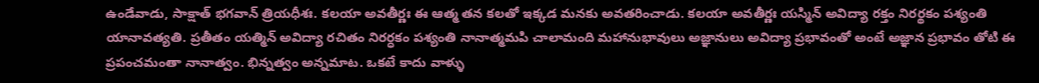ఉండేవాడు, సాక్షాత్ భగవాన్ త్రియధీశః. కలయా అవతీర్ణః ఈ ఆత్మ తన కలతో ఇక్కడ మనకు అవతరించాడు. కలయా అవతీర్ణః యస్మిన్ అవిద్యా రక్తం నిరర్థకం పశ్యంతి యానావత్యతి. ప్రతీతం యత్మిన్ అవిద్యా రచితం నిరర్ధకం పశ్యంతి నానాత్మమపి చాలామంది మహానుభావులు అజ్ఞానులు అవిద్యా ప్రభావంతో అంటే అజ్ఞాన ప్రభావం తోటి ఈ ప్రపంచమంతా నానాత్వం. భిన్నత్వం అన్నమాట. ఒకటే కాదు వాళ్ళు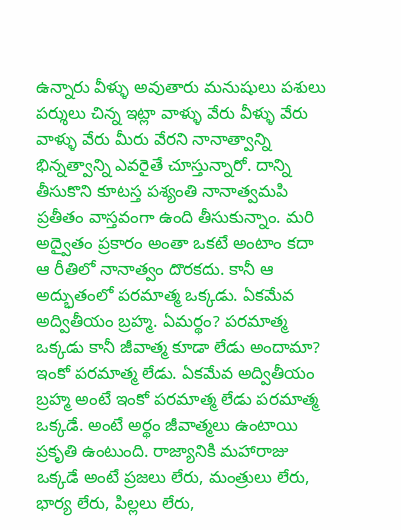ఉన్నారు వీళ్ళు అవుతారు మనుషులు పశులు పర్శులు చిన్న ఇట్లా వాళ్ళు వేరు వీళ్ళు వేరు వాళ్ళు వేరు మీరు వేరని నానాత్వాన్ని భిన్నత్వాన్ని ఎవరైతే చూస్తున్నారో. దాన్ని తీసుకొని కూటస్త పశ్యంతి నానాత్వమపి ప్రతీతం వాస్తవంగా ఉంది తీసుకున్నాం. మరి అద్వైతం ప్రకారం అంతా ఒకటే అంటాం కదా ఆ రీతిలో నానాత్వం దొరకదు. కానీ ఆ అద్భుతంలో పరమాత్మ ఒక్కడు. ఏకమేవ అద్వితీయం బ్రహ్మ. ఏమర్థం? పరమాత్మ ఒక్కడు కానీ జీవాత్మ కూడా లేడు అందామా? ఇంకో పరమాత్మ లేడు. ఏకమేవ అద్వితీయం బ్రహ్మ అంటే ఇంకో పరమాత్మ లేడు పరమాత్మ ఒక్కడే. అంటే అర్థం జీవాత్మలు ఉంటాయి ప్రకృతి ఉంటుంది. రాజ్యానికి మహారాజు ఒక్కడే అంటే ప్రజలు లేరు, మంత్రులు లేరు, భార్య లేరు, పిల్లలు లేరు,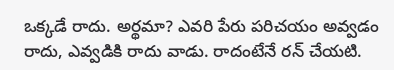ఒక్కడే రాదు. అర్థమా? ఎవరి పేరు పరిచయం అవ్వడం రాదు, ఎవ్వడికి రాదు వాడు. రాదంటేనే రన్ చేయటి.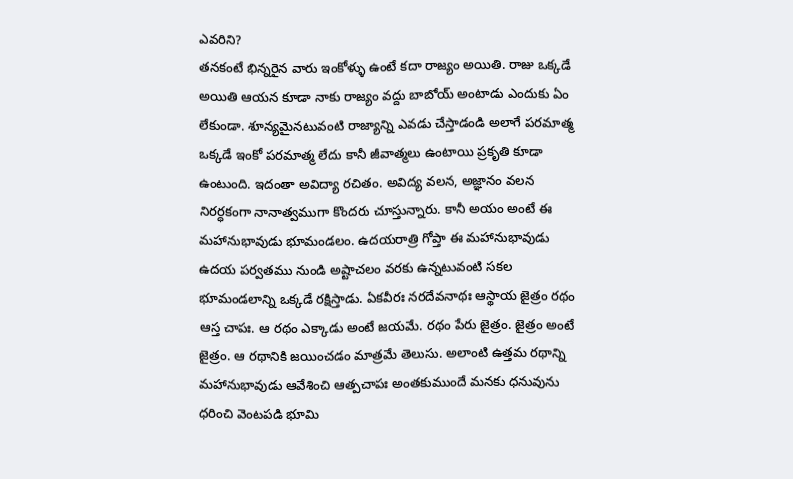ఎవరిని?
తనకంటే భిన్నరైన వారు ఇంకోళ్ళు ఉంటే కదా రాజ్యం అయితి. రాజు ఒక్కడే అయితి ఆయన కూడా నాకు రాజ్యం వద్దు బాబోయ్ అంటాడు ఎందుకు ఏం లేకుండా. శూన్యమైనటువంటి రాజ్యాన్ని ఎవడు చేస్తాడండి అలాగే పరమాత్మ ఒక్కడే ఇంకో పరమాత్మ లేదు కానీ జీవాత్మలు ఉంటాయి ప్రకృతి కూడా ఉంటుంది. ఇదంతా అవిద్యా రచితం. అవిద్య వలన, అజ్ఞానం వలన నిరర్ధకంగా నానాత్వముగా కొందరు చూస్తున్నారు. కానీ అయం అంటే ఈ మహానుభావుడు భూమండలం. ఉదయరాత్రి గోప్తా ఈ మహానుభావుడు ఉదయ పర్వతము నుండి అష్టాచలం వరకు ఉన్నటువంటి సకల భూమండలాన్ని ఒక్కడే రక్షిస్తాడు. ఏకవీరః నరదేవనాథః ఆస్థాయ జైత్రం రథం ఆస్త చాపః. ఆ రథం ఎక్కాడు అంటే జయమే. రథం పేరు జైత్రం. జైత్రం అంటే జైత్రం. ఆ రథానికి జయించడం మాత్రమే తెలుసు. అలాంటి ఉత్తమ రథాన్ని మహానుభావుడు ఆవేశించి ఆత్పచాపః అంతకుముందే మనకు ధనువును ధరించి వెంటపడి భూమి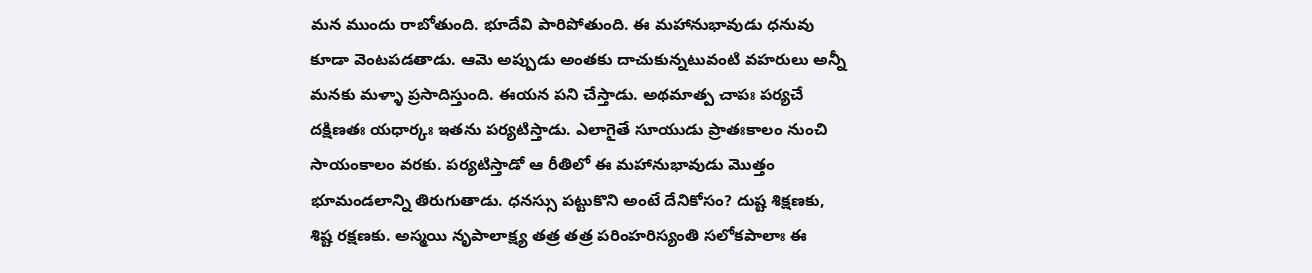మన ముందు రాబోతుంది. భూదేవి పారిపోతుంది. ఈ మహానుభావుడు ధనువు కూడా వెంటపడతాడు. ఆమె అప్పుడు అంతకు దాచుకున్నటువంటి వహరులు అన్నీ మనకు మళ్ళా ప్రసాదిస్తుంది. ఈయన పని చేస్తాడు. అథమాత్ప చాపః పర్యచే దక్షిణతః యధార్కః ఇతను పర్యటిస్తాడు. ఎలాగైతే సూయుడు ప్రాతఃకాలం నుంచి సాయంకాలం వరకు. పర్యటిస్తాడో ఆ రీతిలో ఈ మహానుభావుడు మొత్తం భూమండలాన్ని తిరుగుతాడు. ధనస్సు పట్టుకొని అంటే దేనికోసం? దుష్ట శిక్షణకు, శిష్ట రక్షణకు. అస్మయి నృపాలాక్ష్య తత్ర తత్ర పరింహరిస్యంతి సలోకపాలాః ఈ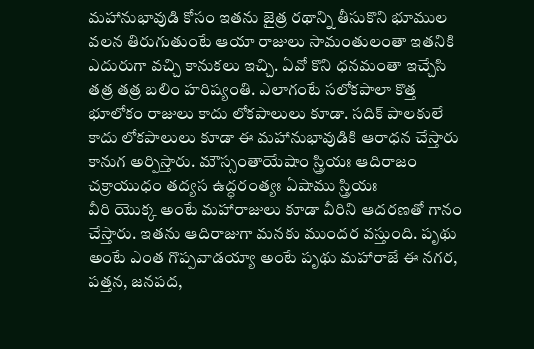మహానుభావుడి కోసం ఇతను జైత్ర రథాన్ని తీసుకొని భూముల వలన తిరుగుతుంటే ఆయా రాజులు సామంతులంతా ఇతనికి ఎదురుగా వచ్చి కానుకలు ఇచ్చి. ఏవో కొని ధనమంతా ఇచ్చేసి తత్ర తత్ర బలిం హరిష్యంతి. ఎలాగంటే సలోకపాలా కొత్త భూలోకం రాజులు కాదు లోకపాలులు కూడా. సదిక్ పాలకులే కాదు లోకపాలులు కూడా ఈ మహానుభావుడికి ఆరాధన చేస్తారు కానుగ అర్పిస్తారు. మౌస్సంతాయేషాం స్త్రియః ఆదిరాజం చక్రాయుధం తద్యస ఉద్ధరంత్యః ఏషాము స్త్రియః
వీరి యొక్క అంటే మహారాజులు కూడా వీరిని ఆదరణతో గానం చేస్తారు. ఇతను ఆదిరాజుగా మనకు ముందర వస్తుంది. పృథు అంటే ఎంత గొప్పవాడయ్యా అంటే పృథు మహారాజే ఈ నగర, పత్తన, జనపద,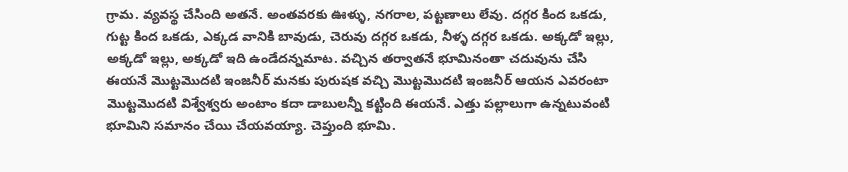గ్రామ. వ్యవస్థ చేసింది అతనే. అంతవరకు ఊళ్ళు, నగరాల, పట్టణాలు లేవు. దగ్గర కింద ఒకడు, గుట్ట కింద ఒకడు, ఎక్కడ వానికి బావుడు, చెరువు దగ్గర ఒకడు, నీళ్ళ దగ్గర ఒకడు. అక్కడో ఇల్లు, అక్కడో ఇల్లు, అక్కడో ఇది ఉండేదన్నమాట. వచ్చిన తర్వాతనే భూమినంతా చదువును చేసి ఈయనే మొట్టమొదటి ఇంజనీర్ మనకు పురుషక వచ్చి మొట్టమొదటి ఇంజనీర్ ఆయన ఎవరంటా మొట్టమొదటి విశ్వేశ్వరు అంటాం కదా డాబులన్నీ కట్టింది ఈయనే. ఎత్తు పల్లాలుగా ఉన్నటువంటి భూమిని సమానం చేయి చేయవయ్యా. చెప్తుంది భూమి.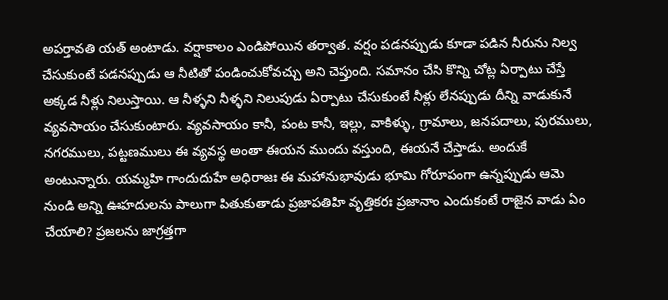అపర్తావతి యత్ అంటాడు. వర్షాకాలం ఎండిపోయిన తర్వాత. వర్షం పడనప్పుడు కూడా పడిన నీరును నిల్వ చేసుకుంటే పడనప్పుడు ఆ నీటితో పండించుకోవచ్చు అని చెప్తుంది. సమానం చేసి కొన్ని చోట్ల ఏర్పాటు చేస్తే అక్కడ నీళ్లు నిలుస్తాయి. ఆ నీళ్ళని నీళ్ళని నిలుపుడు ఏర్పాటు చేసుకుంటే నీళ్లు లేనప్పుడు దీన్ని వాడుకునే వ్యవసాయం చేసుకుంటారు. వ్యవసాయం కానీ, పంట కానీ, ఇల్లు, వాకిళ్ళు, గ్రామాలు, జనపదాలు, పురములు, నగరములు, పట్టణములు ఈ వ్యవస్థ అంతా ఈయన ముందు వస్తుంది, ఈయనే చేస్తాడు. అందుకే అంటున్నారు. యమ్మహి గాందుదుహే అధిరాజః ఈ మహానుభావుడు భూమి గోరూపంగా ఉన్నప్పుడు ఆమె నుండి అన్ని ఊహదులను పాలుగా పితుకుతాడు ప్రజాపతిహి వృత్తికరః ప్రజానాం ఎందుకంటే రాజైన వాడు ఏం చేయాలి? ప్రజలను జాగ్రత్తగా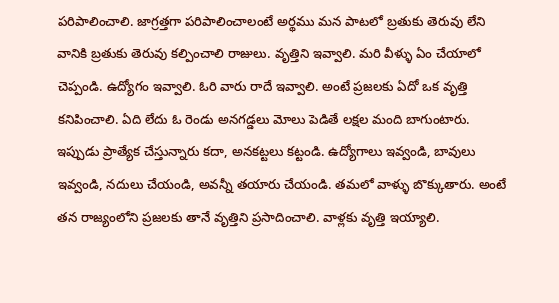పరిపాలించాలి. జాగ్రత్తగా పరిపాలించాలంటే అర్థము మన పాటలో బ్రతుకు తెరువు లేని వానికి బ్రతుకు తెరువు కల్పించాలి రాజులు. వృత్తిని ఇవ్వాలి. మరి వీళ్ళు ఏం చేయాలో చెప్పండి. ఉద్యోగం ఇవ్వాలి. ఓరి వారు రాదే ఇవ్వాలి. అంటే ప్రజలకు ఏదో ఒక వృత్తి కనిపించాలి. ఏది లేదు ఓ రెండు అనగడ్డలు మోలు పెడితే లక్షల మంది బాగుంటారు.
ఇప్పుడు ప్రాత్యేక చేస్తున్నారు కదా, అనకట్టలు కట్టండి. ఉద్యోగాలు ఇవ్వండి, బావులు ఇవ్వండి, నదులు చేయండి, అవన్నీ తయారు చేయండి. తమలో వాళ్ళు బొక్కుతారు. అంటే తన రాజ్యంలోని ప్రజలకు తానే వృత్తిని ప్రసాదించాలి. వాళ్లకు వృత్తి ఇయ్యాలి.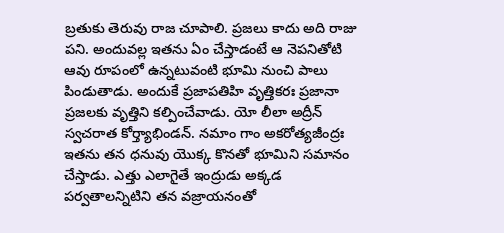బ్రతుకు తెరువు రాజ చూపాలి. ప్రజలు కాదు అది రాజు పని. అందువల్ల ఇతను ఏం చేస్తాడంటే ఆ నెపనితోటి ఆవు రూపంలో ఉన్నటువంటి భూమి నుంచి పాలు పిండుతాడు. అందుకే ప్రజాపతిహి వృత్తికరః ప్రజానా ప్రజలకు వృత్తిని కల్పించేవాడు. యో లీలా అద్రీన్ స్వచరాత కోర్త్యాభిండన్. నమాం గాం అకరోత్యజీంద్రః ఇతను తన ధనువు యొక్క కొనతో భూమిని సమానం చేస్తాడు. ఎత్తు ఎలాగైతే ఇంద్రుడు అక్కడ పర్వతాలన్నిటిని తన వజ్రాయనంతో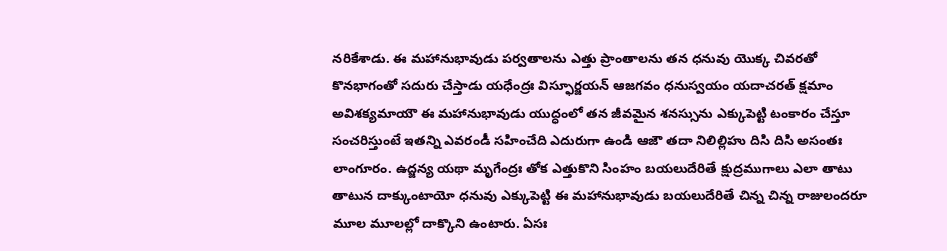నరికేశాడు. ఈ మహానుభావుడు పర్వతాలను ఎత్తు ప్రాంతాలను తన ధనువు యొక్క చివరతో కొనభాగంతో సదురు చేస్తాడు యధేంద్రః విస్ఫూర్జయన్ ఆజగవం ధనుస్వయం యదాచరత్ క్షమాం అవిశక్యమాయౌ ఈ మహానుభావుడు యుద్ధంలో తన జీవమైన శనస్సును ఎక్కుపెట్టి టంకారం చేస్తూ సంచరిస్తుంటే ఇతన్ని ఎవరండీ సహించేది ఎదురుగా ఉండి ఆజౌ తదా నిలిల్లిహు దిసి దిసి అసంతః లాంగూరం. ఉద్జన్య యథా మృగేంద్రః తోక ఎత్తుకొని సింహం బయలుదేరితే క్షుద్రముగాలు ఎలా తాటు తాటున దాక్కుంటాయో ధనువు ఎక్కుపెట్టి ఈ మహానుభావుడు బయలుదేరితే చిన్న చిన్న రాజులందరూ మూల మూలల్లో దాక్కొని ఉంటారు. ఏసః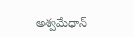అశ్వమేధాన్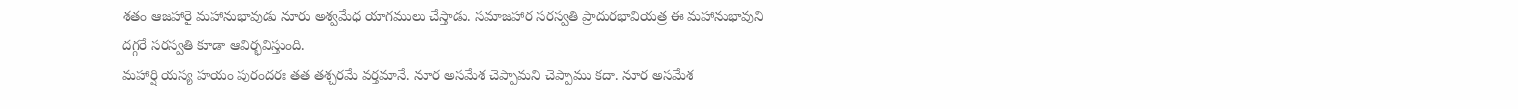శతం ఆజహారై మహానుభావుడు నూరు అశ్వమేధ యాగములు చేస్తాడు. సమాజహార సరస్వతి ప్రాదురభావియత్ర ఈ మహానుభావుని దగ్గరే సరస్వతి కూడా ఆవిర్భవిస్తుంది.
మహార్షి యస్య హయం పురందరః తత తశ్చరమే వర్తమానే. నూర అసమేశ చెప్పామని చెప్పాము కదా. నూర అసమేశ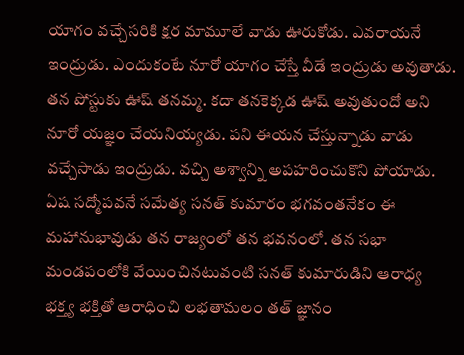యాగం వచ్చేసరికి క్షర మామూలే వాడు ఊరుకోడు. ఎవరాయనే ఇంద్రుడు. ఎందుకంటే నూరో యాగం చేస్తే వీడే ఇంద్రుడు అవుతాడు. తన పోస్టుకు ఊష్ తనమ్మ. కదా తనకెక్కడ ఊష్ అవుతుందో అని నూరో యజ్ఞం చేయనియ్యడు. పని ఈయన చేస్తున్నాడు వాడు వచ్చేసాడు ఇంద్రుడు. వచ్చి అశ్వాన్ని అపహరించుకొని పోయాడు. ఏష సద్మోపవనే సమేత్య సనత్ కుమారం భగవంతనేకం ఈ మహానుభావుడు తన రాజ్యంలో తన భవనంలో. తన సభా మండపంలోకి వేయించినటువంటి సనత్ కుమారుడిని ఆరాధ్య భక్త్య భక్తితో ఆరాధించి లభతామలం తత్ జ్ఞానం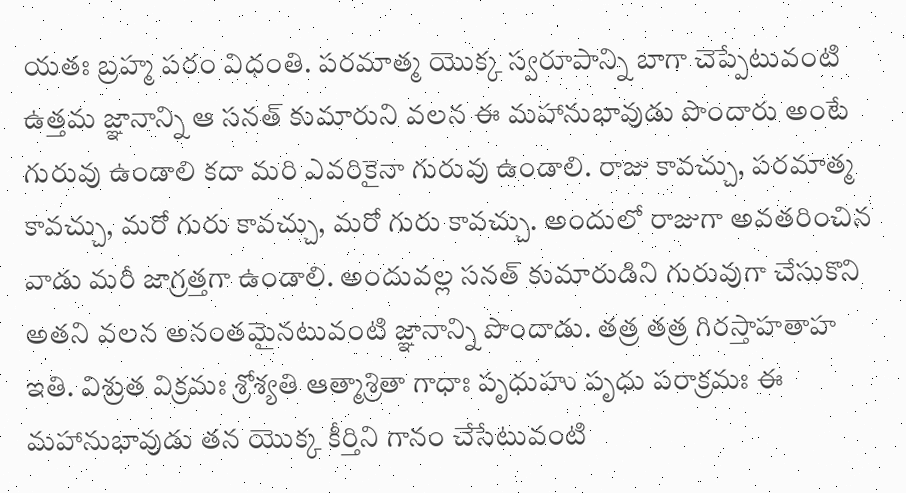యతః బ్రహ్మ పరం విధంతి. పరమాత్మ యొక్క స్వరూపాన్ని బాగా చెప్పేటువంటి ఉత్తమ జ్ఞానాన్ని ఆ సనత్ కుమారుని వలన ఈ మహానుభావుడు పొందారు అంటే గురువు ఉండాలి కదా మరి ఎవరికైనా గురువు ఉండాలి. రాజు కావచ్చు, పరమాత్మ కావచ్చు, మరో గురు కావచ్చు, మరో గురు కావచ్చు. అందులో రాజుగా అవతరించిన వాడు మరీ జాగ్రత్తగా ఉండాలి. అందువల్ల సనత్ కుమారుడిని గురువుగా చేసుకొని అతని వలన అనంతమైనటువంటి జ్ఞానాన్ని పొందాడు. తత్ర తత్ర గిరస్తాహతాహ ఇతి. విశ్రుత విక్రమః శ్రోశ్యతి ఆత్మాశ్రితా గాధాః పృధుహు పృధు పరాక్రమః ఈ మహానుభావుడు తన యొక్క కీర్తిని గానం చేసేటువంటి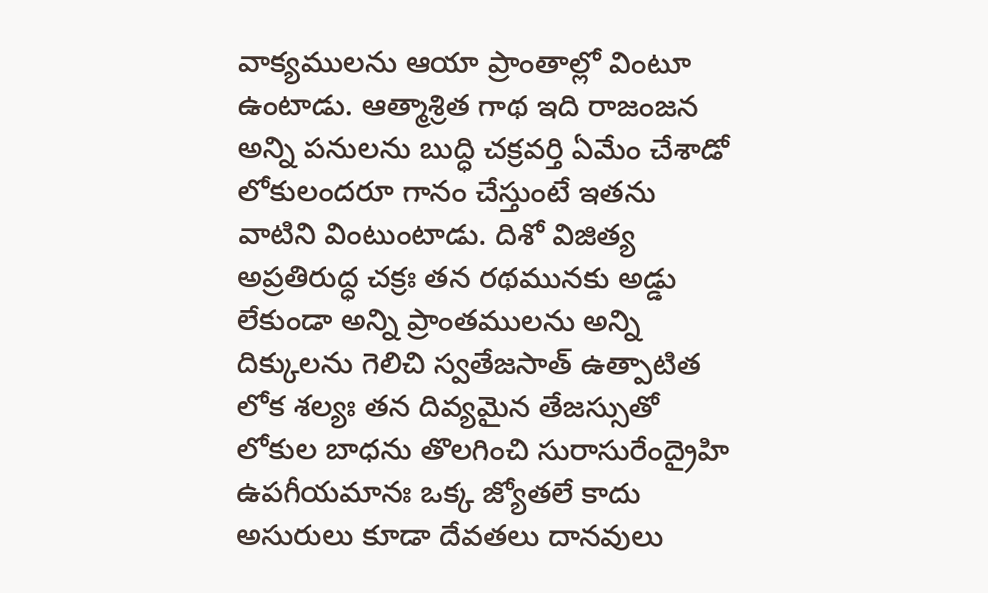వాక్యములను ఆయా ప్రాంతాల్లో వింటూ ఉంటాడు. ఆత్మాశ్రిత గాథ ఇది రాజంజన అన్ని పనులను బుద్ధి చక్రవర్తి ఏమేం చేశాడో లోకులందరూ గానం చేస్తుంటే ఇతను వాటిని వింటుంటాడు. దిశో విజిత్య అప్రతిరుద్ధ చక్రః తన రథమునకు అడ్డు లేకుండా అన్ని ప్రాంతములను అన్ని దిక్కులను గెలిచి స్వతేజసాత్ ఉత్పాటిత లోక శల్యః తన దివ్యమైన తేజస్సుతో లోకుల బాధను తొలగించి సురాసురేంద్రైహి ఉపగీయమానః ఒక్క జ్యోతలే కాదు అసురులు కూడా దేవతలు దానవులు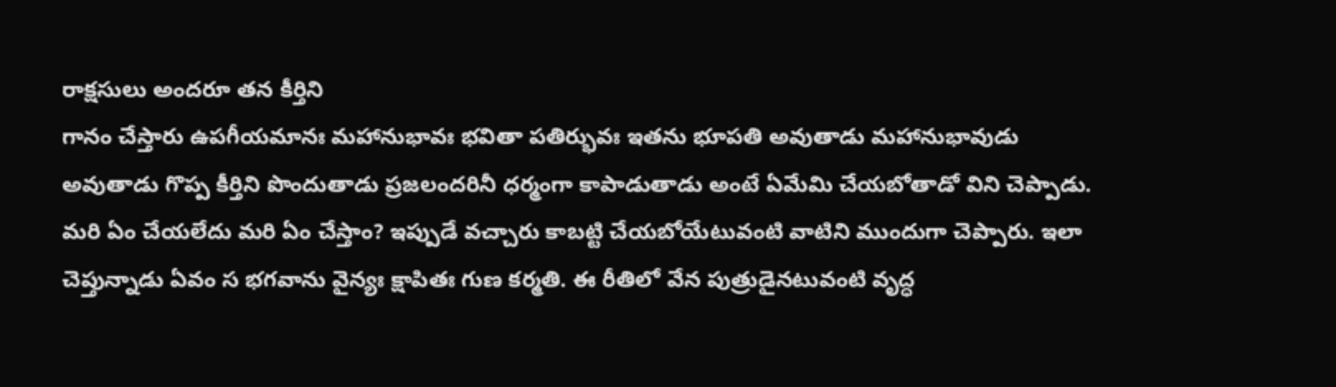రాక్షసులు అందరూ తన కీర్తిని
గానం చేస్తారు ఉపగీయమానః మహానుభావః భవితా పతిర్భువః ఇతను భూపతి అవుతాడు మహానుభావుడు అవుతాడు గొప్ప కీర్తిని పొందుతాడు ప్రజలందరినీ ధర్మంగా కాపాడుతాడు అంటే ఏమేమి చేయబోతాడో విని చెప్పాడు. మరి ఏం చేయలేదు మరి ఏం చేస్తాం? ఇప్పుడే వచ్చారు కాబట్టి చేయబోయేటువంటి వాటిని ముందుగా చెప్పారు. ఇలా చెప్తున్నాడు ఏవం స భగవాను వైన్యః క్షాపితః గుణ కర్మతి. ఈ రీతిలో వేన పుత్రుడైనటువంటి వృద్ధ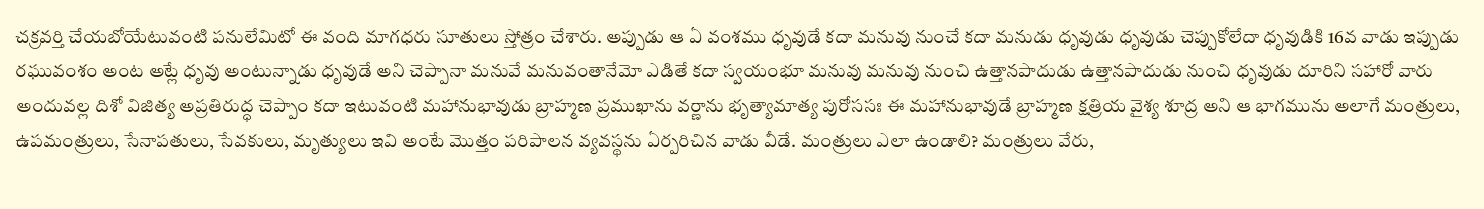చక్రవర్తి చేయబోయేటువంటి పనులేమిటో ఈ వంది మాగధరు సూతులు స్తోత్రం చేశారు. అప్పుడు ఆ ఏ వంశము ధృవుడే కదా మనువు నుంచే కదా మనుడు ధృవుడు ధృవుడు చెప్పుకోలేదా ధృవుడికి 16వ వాడు ఇప్పుడు రఘువంశం అంట అట్లే ధృవు అంటున్నాడు ధృవుడే అని చెప్పానా మనువే మనువంతానేమో ఎడితే కదా స్వయంభూ మనువు మనువు నుంచి ఉత్తానపాదుడు ఉత్తానపాదుడు నుంచి ధృవుడు దూరిని సహారో వారు అందువల్ల దిశో విజిత్య అప్రతిరుద్ధ చెప్పాం కదా ఇటువంటి మహానుభావుడు బ్రాహ్మణ ప్రముఖాను వర్ణాను భృత్యామాత్య పురోససః ఈ మహానుభావుడే బ్రాహ్మణ క్షత్రియ వైశ్య శూద్ర అని ఆ భాగమును అలాగే మంత్రులు, ఉపమంత్రులు, సేనాపతులు, సేవకులు, మృత్యులు ఇవి అంటే మొత్తం పరిపాలన వ్యవస్థను ఏర్పరిచిన వాడు వీడే. మంత్రులు ఎలా ఉండాలి? మంత్రులు వేరు,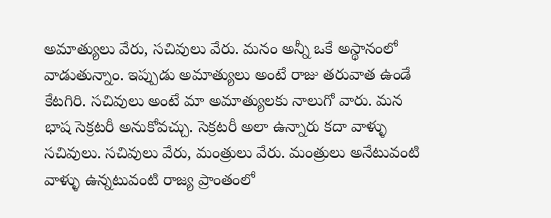అమాత్యులు వేరు, సచివులు వేరు. మనం అన్నీ ఒకే అస్థానంలో వాడుతున్నాం. ఇప్పుడు అమాత్యులు అంటే రాజు తరువాత ఉండే కేటగిరి. సచివులు అంటే మా అమాత్యులకు నాలుగో వారు. మన భాష సెక్రటరీ అనుకోవచ్చు. సెక్రటరీ అలా ఉన్నారు కదా వాళ్ళు సచివులు. సచివులు వేరు, మంత్రులు వేరు. మంత్రులు అనేటువంటి వాళ్ళు ఉన్నటువంటి రాజ్య ప్రాంతంలో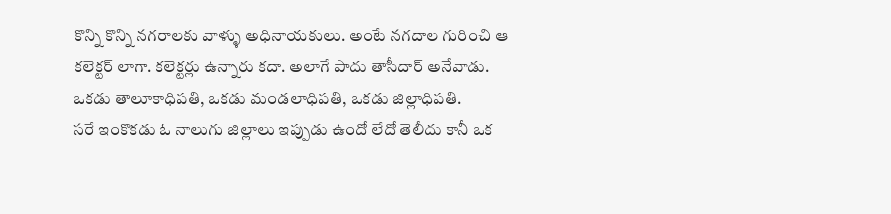కొన్ని కొన్ని నగరాలకు వాళ్ళు అధినాయకులు. అంటే నగదాల గురించి ఆ కలెక్టర్ లాగా. కలెక్టర్లు ఉన్నారు కదా. అలాగే పాదు తాసీదార్ అనేవాడు. ఒకడు తాలూకాధిపతి, ఒకడు మండలాధిపతి, ఒకడు జిల్లాధిపతి.
సరే ఇంకొకడు ఓ నాలుగు జిల్లాలు ఇప్పుడు ఉందో లేదో తెలీదు కానీ ఒక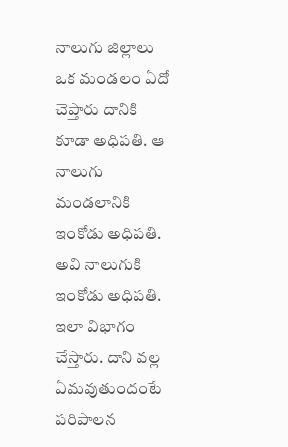నాలుగు జిల్లాలు ఒక మండలం ఏదో చెప్తారు దానికి కూడా అధిపతి. ఆ నాలుగు మండలానికి ఇంకోడు అధిపతి. అవి నాలుగుకి ఇంకోడు అధిపతి. ఇలా విభాగం చేస్తారు. దాని వల్ల ఏమవుతుందంటే పరిపాలన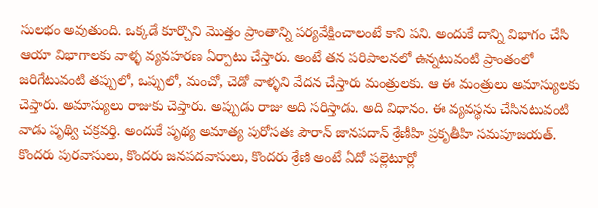సులభం అవుతుంది. ఒక్కడే కూర్చొని మొత్తం ప్రాంతాన్ని పర్యవేక్షించాలంటే కాని పని. అందుకే దాన్ని విభాగం చేసి ఆయా విభాగాలకు వాళ్ళ వ్యవహరణ ఏర్పాటు చేస్తారు. అంటే తన పరిపాలనలో ఉన్నటువంటి ప్రాంతంలో జరిగేటువంటి తప్పులో, ఒప్పులో, మంచో, చెడో వాళ్ళని వేదన చేస్తారు మంత్రులకు. ఆ ఈ మంత్రులు అమాస్యులకు చెప్తారు. అమాస్యులు రాజుకు చెప్తారు. అప్పుడు రాజు అది సరిస్తాడు. అది విధానం. ఈ వ్యవస్థను చేసినటువంటి వాడు పృథ్వి చక్రవర్తి. అందుకే పృథ్య అమాత్య పురోసతః పౌరాన్ జానపదాన్ శ్రేణీహి ప్రకృతీహి సమపూజయత్. కొందరు పురవాసులు, కొందరు జనపదవాసులు, కొందరు శ్రేణి అంటే ఏదో పల్లెటూర్లో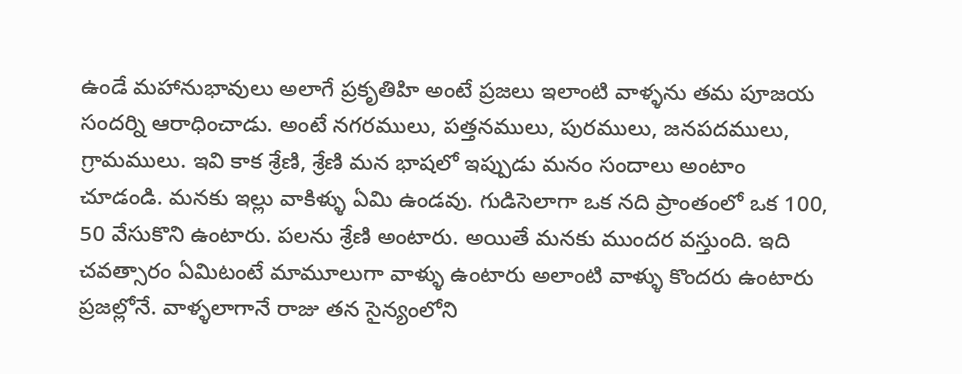ఉండే మహానుభావులు అలాగే ప్రకృతిహి అంటే ప్రజలు ఇలాంటి వాళ్ళను తమ పూజయ సందర్ని ఆరాధించాడు. అంటే నగరములు, పత్తనములు, పురములు, జనపదములు, గ్రామములు. ఇవి కాక శ్రేణి, శ్రేణి మన భాషలో ఇప్పుడు మనం సందాలు అంటాం చూడండి. మనకు ఇల్లు వాకిళ్ళు ఏమి ఉండవు. గుడిసెలాగా ఒక నది ప్రాంతంలో ఒక 100, 50 వేసుకొని ఉంటారు. పలను శ్రేణి అంటారు. అయితే మనకు ముందర వస్తుంది. ఇది చవత్సారం ఏమిటంటే మామూలుగా వాళ్ళు ఉంటారు అలాంటి వాళ్ళు కొందరు ఉంటారు ప్రజల్లోనే. వాళ్ళలాగానే రాజు తన సైన్యంలోని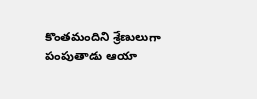కొంతమందిని శ్రేణులుగా పంపుతాడు ఆయా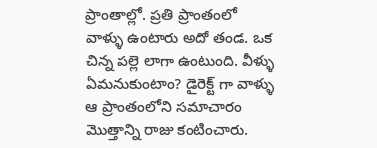ప్రాంతాల్లో. ప్రతి ప్రాంతంలో వాళ్ళు ఉంటారు అదో తండ. ఒక చిన్న పల్లె లాగా ఉంటుంది. వీళ్ళు ఏమనుకుంటాం? డైరెక్ట్ గా వాళ్ళు ఆ ప్రాంతంలోని సమాచారం మొత్తాన్ని రాజు కంటించారు.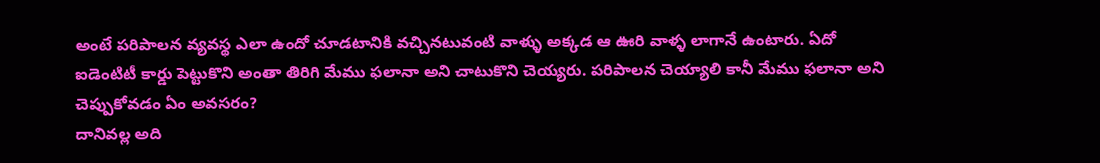అంటే పరిపాలన వ్యవస్థ ఎలా ఉందో చూడటానికి వచ్చినటువంటి వాళ్ళు అక్కడ ఆ ఊరి వాళ్ళ లాగానే ఉంటారు. ఏదో ఐడెంటిటీ కార్డు పెట్టుకొని అంతా తిరిగి మేము ఫలానా అని చాటుకొని చెయ్యరు. పరిపాలన చెయ్యాలి కానీ మేము ఫలానా అని చెప్పుకోవడం ఏం అవసరం?
దానివల్ల అది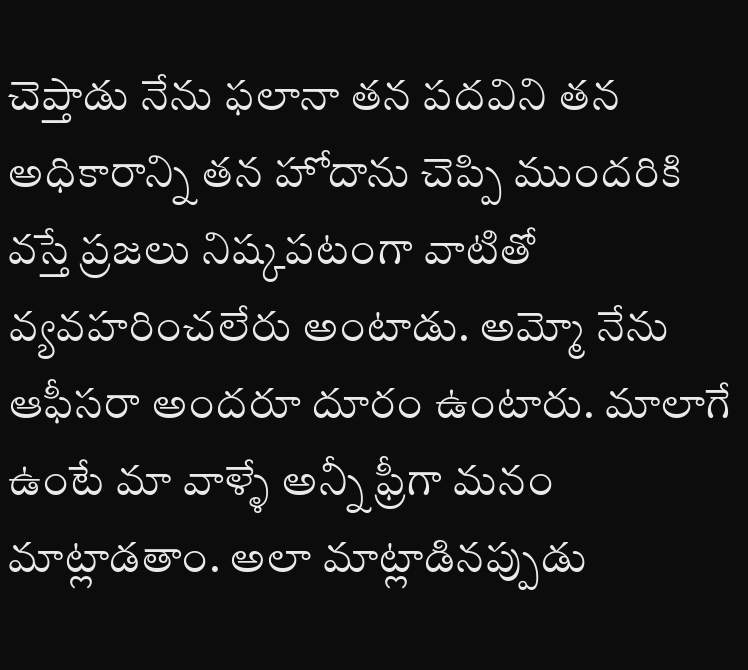చెప్తాడు నేను ఫలానా తన పదవిని తన అధికారాన్ని తన హోదాను చెప్పి ముందరికి వస్తే ప్రజలు నిష్కపటంగా వాటితో వ్యవహరించలేరు అంటాడు. అమ్మో నేను ఆఫీసరా అందరూ దూరం ఉంటారు. మాలాగే ఉంటే మా వాళ్ళే అన్నీ ఫ్రీగా మనం మాట్లాడతాం. అలా మాట్లాడినప్పుడు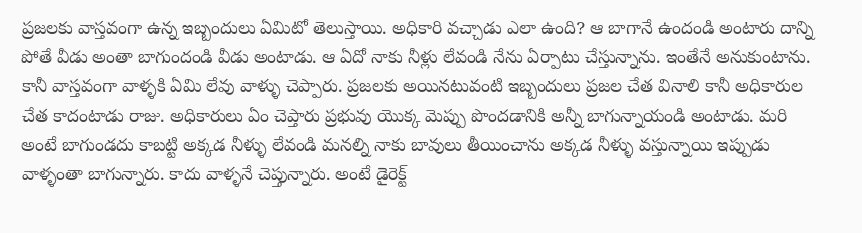ప్రజలకు వాస్తవంగా ఉన్న ఇబ్బందులు ఏమిటో తెలుస్తాయి. అధికారి వచ్చాడు ఎలా ఉంది? ఆ బాగానే ఉందండి అంటారు దాన్ని పోతే వీడు అంతా బాగుందండి వీడు అంటాడు. ఆ ఏదో నాకు నీళ్లు లేవండి నేను ఏర్పాటు చేస్తున్నాను. ఇంతేనే అనుకుంటాను. కానీ వాస్తవంగా వాళ్ళకి ఏమి లేవు వాళ్ళు చెప్పారు. ప్రజలకు అయినటువంటి ఇబ్బందులు ప్రజల చేత వినాలి కానీ అధికారుల చేత కాదంటాడు రాజు. అధికారులు ఏం చెప్తారు ప్రభువు యొక్క మెప్పు పొందడానికి అన్నీ బాగున్నాయండి అంటాడు. మరి అంటే బాగుండదు కాబట్టి అక్కడ నీళ్ళు లేవండి మనల్ని నాకు బావులు తీయించాను అక్కడ నీళ్ళు వస్తున్నాయి ఇప్పుడు వాళ్ళంతా బాగున్నారు. కాదు వాళ్ళనే చెప్తున్నారు. అంటే డైరెక్ట్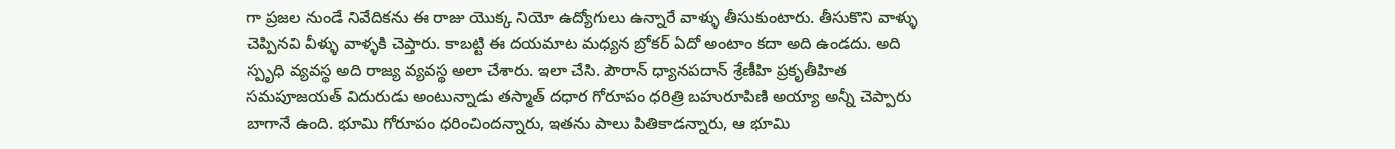గా ప్రజల నుండే నివేదికను ఈ రాజు యొక్క నియో ఉద్యోగులు ఉన్నారే వాళ్ళు తీసుకుంటారు. తీసుకొని వాళ్ళు చెప్పినవి వీళ్ళు వాళ్ళకి చెప్తారు. కాబట్టి ఈ దయమాట మధ్యన బ్రోకర్ ఏదో అంటాం కదా అది ఉండదు. అది స్పృధి వ్యవస్థ అది రాజ్య వ్యవస్థ అలా చేశారు. ఇలా చేసి. పౌరాన్ ధ్యానపదాన్ శ్రేణీహి ప్రకృతీహిత సమపూజయత్ విదురుడు అంటున్నాడు తస్మాత్ దధార గోరూపం ధరిత్రి బహురూపిణి అయ్యా అన్నీ చెప్పారు బాగానే ఉంది. భూమి గోరూపం ధరించిందన్నారు, ఇతను పాలు పితికాడన్నారు, ఆ భూమి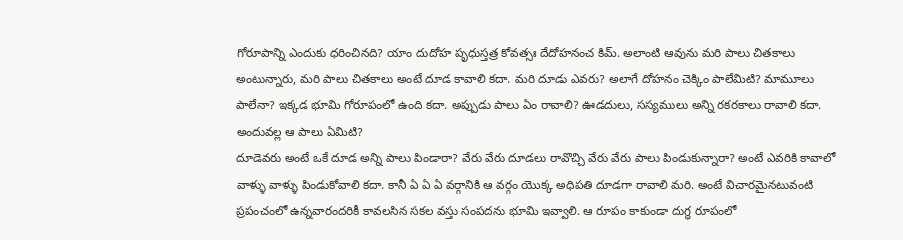గోరూపాన్ని ఎందుకు ధరించినది? యాం దుదోహ పృధుస్తత్ర కోవత్సః దేదోహనంచ కిమ్. అలాంటి ఆవును మరి పాలు చితకాలు అంటున్నారు, మరి పాలు చితకాలు అంటే దూడ కావాలి కదా. మరి దూడు ఎవరు? అలాగే దోహనం చెక్కిం పాలేమిటి? మామూలు పాలేనా? ఇక్కడ భూమి గోరూపంలో ఉంది కదా. అప్పుడు పాలు ఏం రావాలి? ఊడదులు, సస్యములు అన్ని రకరకాలు రావాలి కదా. అందువల్ల ఆ పాలు ఏమిటి?
దూడెవరు అంటే ఒకే దూడ అన్ని పాలు పిండారా? వేరు వేరు దూడలు రావొచ్చి వేరు వేరు పాలు పిండుకున్నారా? అంటే ఎవరికి కావాలో వాళ్ళు వాళ్ళు పిండుకోవాలి కదా. కానీ ఏ ఏ ఏ వర్గానికి ఆ వర్గం యొక్క అధిపతి దూడగా రావాలి మరి. అంటే విచారమైనటువంటి ప్రపంచంలో ఉన్నవారందరికీ కావలసిన సకల వస్తు సంపదను భూమి ఇవ్వాలి. ఆ రూపం కాకుండా దుగ్ధ రూపంలో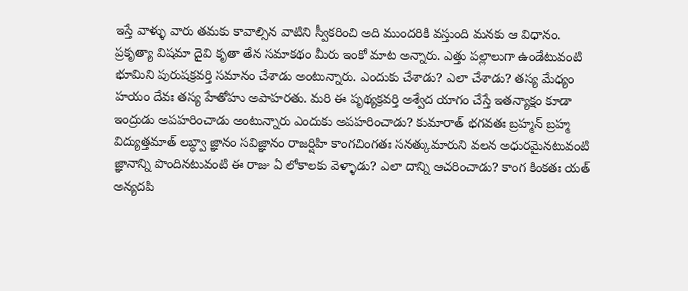ఇస్తే వాళ్ళు వారు తమకు కావాల్సిన వాటిని స్వీకరించి అది ముందరికి వస్తుంది మనకు ఆ విధానం. ప్రకృత్యా విషమా దైవి కృతా తేన సమాకథం మీరు ఇంకో మాట అన్నారు. ఎత్తు పల్లాలుగా ఉండేటువంటి భూమిని పురుషక్రవర్తి సమానం చేశాడు అంటున్నారు. ఎందుకు చేశాడు? ఎలా చేశాడు? తస్య మేధ్యం హయం దేవః తస్య హేతోహు అపాహరతు. మరి ఈ పృథ్యక్రవర్తి అశ్వేద యాగం చేస్తే ఇతన్యాక్షం కూడా ఇంద్రుడు అపహరించాడు అంటున్నారు ఎందుకు అపహరించాడు? కుమారాత్ భగవతః బ్రహ్మన్ బ్రహ్మ విద్యుత్తమాత్ లబ్ధ్వా జ్ఞానం సవిజ్ఞానం రాజర్షిహి కాంగచింగతః సనత్కుమారుని వలన అధురమైనటువంటి జ్ఞానాన్ని పొందినటువంటి ఈ రాజు ఏ లోకాలకు వెళ్ళాడు? ఎలా దాన్ని ఆచరించాడు? కాంగ కింకతః యత్ అన్యదపి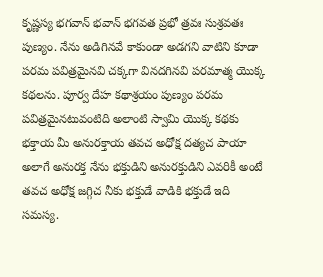కృష్ణస్య భగవాన్ భవాన్ భగవత ప్రభో త్రవః సుశ్రవతః పుణ్యం. నేను అడిగినవే కాకుండా అడగని వాటిని కూడా పరమ పవిత్రమైనవి చక్కగా వినదగినవి పరమాత్మ యొక్క కథలను. పూర్వ దేహ కథాశ్రయం పుణ్యం పరమ పవిత్రమైనటువంటిది అలాంటి స్వామి యొక్క కథకు భక్తాయ మీ అనురక్తాయ తవచ అధోక్ష దత్యచ పాయా అలాగే అనురక్త నేను భక్తుడిని అనురక్తుడిని ఎవరికీ అంటే తవచ అధోక్ష జగ్గిచ నీకు భక్తుడే వాడికి భక్తుడే ఇది సమస్య.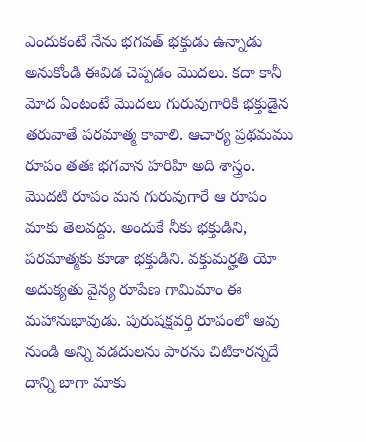ఎందుకంటే నేను భగవత్ భక్తుడు ఉన్నాడు అనుకోండి ఈవిడ చెప్పడం మొదలు. కదా కానీ మోద ఏంటంటే మొదలు గురువుగారికి భక్తుడైన తరువాతే పరమాత్మ కావాలి. ఆచార్య ప్రథమము రూపం తతః భగవాన హరిహి అది శాస్త్రం. మొదటి రూపం మన గురువుగారే ఆ రూపం మాకు తెలవద్దు. అందుకే నీకు భక్తుడిని, పరమాత్మకు కూడా భక్తుడిని. వక్తుమర్హతి యో అదుక్యతు వైన్య రూపేణ గామిమాం ఈ మహానుభావుడు. పురుషక్షవర్తి రూపంలో ఆవు నుండి అన్ని వడదులను పారను చిటికారన్నదే దాన్ని బాగా మాకు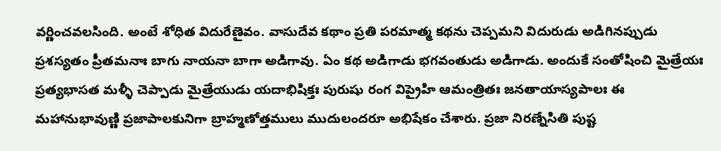వర్ణించవలసింది. అంటే శోధిత విదురేణైవం. వాసుదేవ కథాం ప్రతి పరమాత్మ కథను చెప్పమని విదురుడు అడిగినప్పుడు ప్రశస్యతం ప్రీతమనాః బాగు నాయనా బాగా అడిగావు. ఏం కథ అడిగాడు భగవంతుడు అడిగాడు. అందుకే సంతోషించి మైత్రేయః ప్రత్యభాసత మళ్ళీ చెప్పాడు మైత్రేయుడు యదాభిషిక్తః పురుషు రంగ విప్రైహి ఆమంత్రితః జనతాయాస్యపాలః ఈ మహానుభావుణ్ణి ప్రజాపాలకునిగా బ్రాహ్మణోత్తములు ముదులందరూ అభిషేకం చేశారు. ప్రజా నిరణ్నేసితి పుష్ట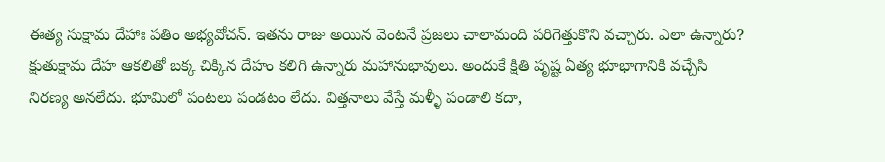ఈత్య సుక్షామ దేహాః పతిం అభ్యవోచన్. ఇతను రాజు అయిన వెంటనే ప్రజలు చాలామంది పరిగెత్తుకొని వచ్చారు. ఎలా ఉన్నారు? క్షుతుక్షామ దేహ ఆకలితో బక్క చిక్కిన దేహం కలిగి ఉన్నారు మహానుభావులు. అందుకే క్షితి పృష్ట ఏత్య భూభాగానికి వచ్చేసి నిరణ్య అనలేదు. భూమిలో పంటలు పండటం లేదు. విత్తనాలు వేస్తే మళ్ళీ పండాలి కదా,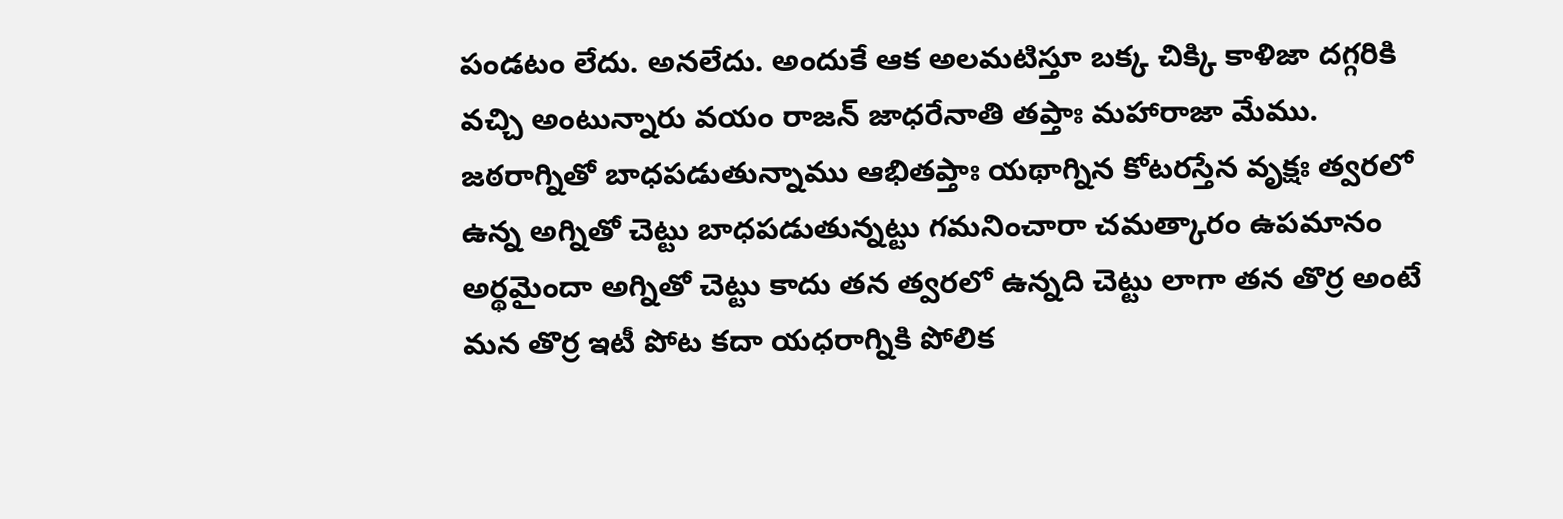పండటం లేదు. అనలేదు. అందుకే ఆక అలమటిస్తూ బక్క చిక్కి కాళిజా దగ్గరికి వచ్చి అంటున్నారు వయం రాజన్ జాధరేనాతి తప్తాః మహారాజా మేము.
జఠరాగ్నితో బాధపడుతున్నాము ఆభితప్తాః యథాగ్నిన కోటరస్తేన వృక్షః త్వరలో ఉన్న అగ్నితో చెట్టు బాధపడుతున్నట్టు గమనించారా చమత్కారం ఉపమానం అర్థమైందా అగ్నితో చెట్టు కాదు తన త్వరలో ఉన్నది చెట్టు లాగా తన తొర్ర అంటే మన తొర్ర ఇటీ పోట కదా యధరాగ్నికి పోలిక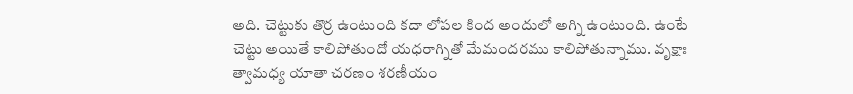అది. చెట్టుకు తొర్ర ఉంటుంది కదా లోపల కింద అందులో అగ్ని ఉంటుంది. ఉంటే చెట్టు అయితే కాలిపోతుందో యధరాగ్నితో మేమందరము కాలిపోతున్నాము. వృక్షాః త్వామధ్య యాతా చరణం శరణీయం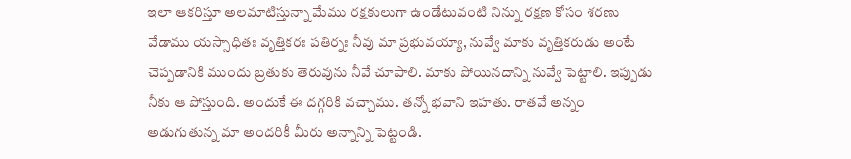ఇలా ఆకరిస్తూ అలమాటిస్తున్నా మేము రక్షకులుగా ఉండేటువంటి నిన్ను రక్షణ కోసం శరణు వేడాము యస్సాధితః వృత్తికరః పతిర్నః నీవు మా ప్రభువయ్యా, నువ్వే మాకు వృత్తికరుడు అంటే చెప్పడానికి ముందు బ్రతుకు తెరువును నీవే చూపాలి. మాకు పోయినదాన్ని నువ్వే పెట్టాలి. ఇప్పుడు నీకు ఆ పోస్తుంది. అందుకే ఈ దగ్గరికి వచ్చాము. తన్నో భవాని ఇహతు. రాతవే అన్నం అడుగుతున్న మా అందరికీ మీరు అన్నాన్ని పెట్టండి.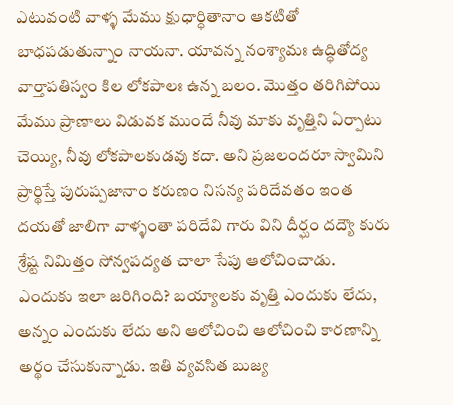ఎటువంటి వాళ్ళ మేము క్షుధార్ధితానాం ఆకటితో బాధపడుతున్నాం నాయనా. యావన్న నంశ్యామః ఉద్ధితోద్య వార్తాపతిస్వం కిల లోకపాలః ఉన్న బలం. మొత్తం తరిగిపోయి మేము ప్రాణాలు విడువక ముందే నీవు మాకు వృత్తిని ఏర్పాటు చెయ్యి, నీవు లోకపాలకుడవు కదా. అని ప్రజలందరూ స్వామిని ప్రార్థిస్తే పురుష్పజానాం కరుణం నిసన్య పరిదేవతం ఇంత దయతో జాలిగా వాళ్ళంతా పరిదేవి గారు విని దీర్ఘం దద్యౌ కురు శ్రేష్ట నిమిత్తం సోన్వపద్యత చాలా సేపు ఆలోచించాడు. ఎందుకు ఇలా జరిగింది? బయ్యాలకు వృత్తి ఎందుకు లేదు, అన్నం ఎందుకు లేదు అని ఆలోచించి ఆలోచించి కారణాన్ని అర్థం చేసుకున్నాడు. ఇతి వ్యవసిత బుజ్య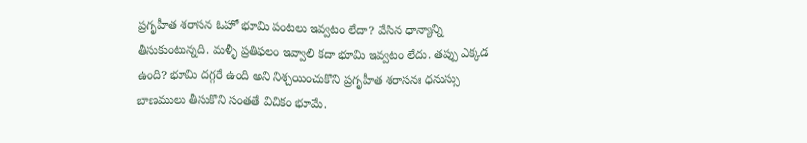ప్రగృహీత శరాసన ఓహో భూమి పంటలు ఇవ్వటం లేదా? వేసిన ధాన్యాన్ని తీసుకుంటున్నది. మళ్ళీ ప్రతిఫలం ఇవ్వాలి కదా భూమి ఇవ్వటం లేదు. తప్పు ఎక్కడ ఉంది? భూమి దగ్గరే ఉంది అని నిశ్చయించుకొని ప్రగృహీత శరాసనః ధనుస్సు బాణములు తీసుకొని సంతతే విచికం భూమే.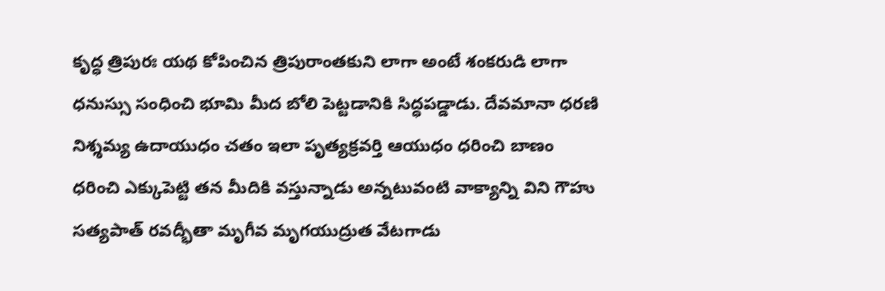కృద్ధ త్రిపురః యథ కోపించిన త్రిపురాంతకుని లాగా అంటే శంకరుడి లాగా ధనుస్సు సంధించి భూమి మీద బోలి పెట్టడానికి సిద్ధపడ్డాడు. దేవమానా ధరణి నిశ్శమ్య ఉదాయుధం చతం ఇలా పృత్యక్రవర్తి ఆయుధం ధరించి బాణం ధరించి ఎక్కుపెట్టి తన మీదికి వస్తున్నాడు అన్నటువంటి వాక్యాన్ని విని గౌహు సత్యపాత్ రవద్భీతా మృగీవ మృగయుద్రుత వేటగాడు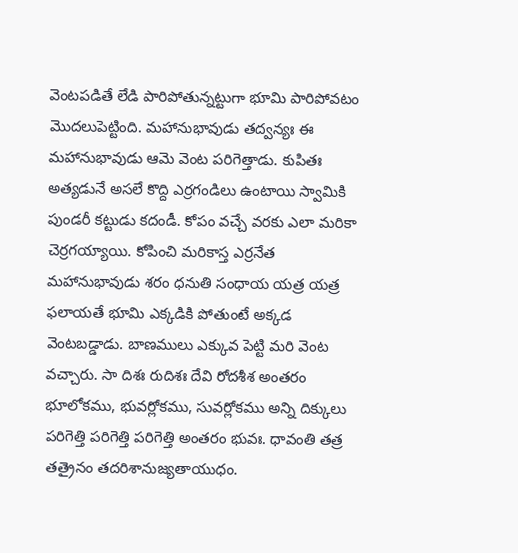వెంటపడితే లేడి పారిపోతున్నట్టుగా భూమి పారిపోవటం మొదలుపెట్టింది. మహానుభావుడు తద్వన్యః ఈ మహానుభావుడు ఆమె వెంట పరిగెత్తాడు. కుపితః అత్యడునే అసలే కొద్ది ఎర్రగండిలు ఉంటాయి స్వామికి పుండరీ కట్టుడు కదండీ. కోపం వచ్చే వరకు ఎలా మరికా చెర్రగయ్యాయి. కోపించి మరికాస్త ఎర్రనేత మహానుభావుడు శరం ధనుతి సంధాయ యత్ర యత్ర ఫలాయతే భూమి ఎక్కడికి పోతుంటే అక్కడ వెంటబడ్డాడు. బాణములు ఎక్కువ పెట్టి మరి వెంట వచ్చారు. సా దిశః రుదిశః దేవి రోదశీశ అంతరం భూలోకము, భువర్లోకము, సువర్లోకము అన్ని దిక్కులు పరిగెత్తి పరిగెత్తి పరిగెత్తి అంతరం భువః. ధావంతి తత్ర తత్రైనం తదరిశానుజ్యతాయుధం.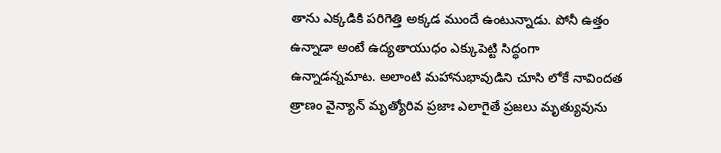తాను ఎక్కడికి పరిగెత్తి అక్కడ ముందే ఉంటున్నాడు. పోనీ ఉత్తం ఉన్నాడా అంటే ఉద్యతాయుధం ఎక్కుపెట్టి సిద్ధంగా ఉన్నాడన్నమాట. అలాంటి మహానుభావుడిని చూసి లోకే నావిందత త్రాణం వైన్యాన్ మృత్యోరివ ప్రజాః ఎలాగైతే ప్రజలు మృత్యువును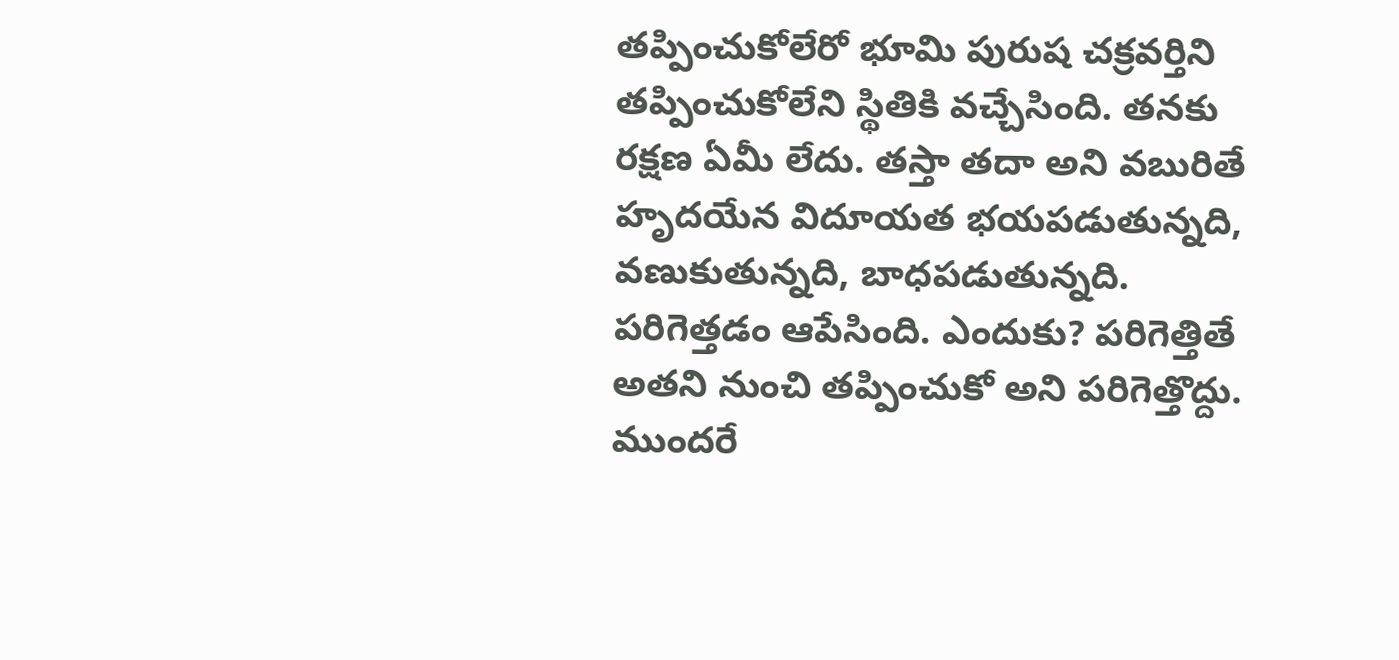తప్పించుకోలేరో భూమి పురుష చక్రవర్తిని తప్పించుకోలేని స్థితికి వచ్చేసింది. తనకు రక్షణ ఏమీ లేదు. తస్తా తదా అని వబురితే హృదయేన విదూయత భయపడుతున్నది, వణుకుతున్నది, బాధపడుతున్నది. పరిగెత్తడం ఆపేసింది. ఎందుకు? పరిగెత్తితే అతని నుంచి తప్పించుకో అని పరిగెత్తొద్దు. ముందరే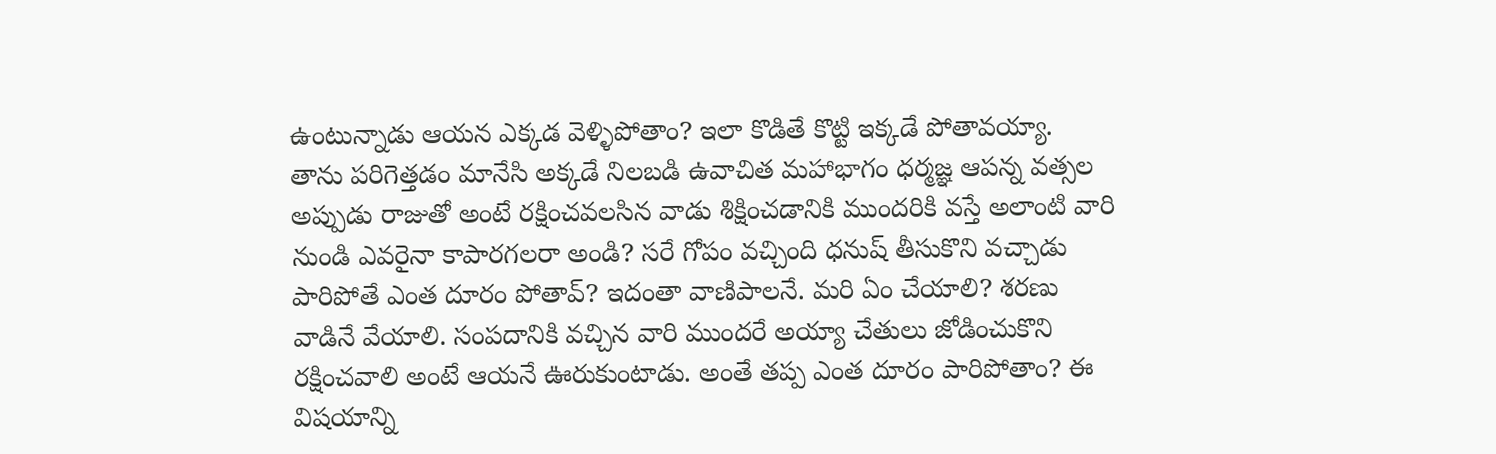ఉంటున్నాడు ఆయన ఎక్కడ వెళ్ళిపోతాం? ఇలా కొడితే కొట్టి ఇక్కడే పోతావయ్యా.
తాను పరిగెత్తడం మానేసి అక్కడే నిలబడి ఉవాచిత మహాభాగం ధర్మజ్ఞ ఆపన్న వత్సల అప్పుడు రాజుతో అంటే రక్షించవలసిన వాడు శిక్షించడానికి ముందరికి వస్తే అలాంటి వారి నుండి ఎవరైనా కాపారగలరా అండి? సరే గోపం వచ్చింది ధనుష్ తీసుకొని వచ్చాడు పారిపోతే ఎంత దూరం పోతావ్? ఇదంతా వాణిపాలనే. మరి ఏం చేయాలి? శరణు వాడినే వేయాలి. సంపదానికి వచ్చిన వారి ముందరే అయ్యా చేతులు జోడించుకొని రక్షించవాలి అంటే ఆయనే ఊరుకుంటాడు. అంతే తప్ప ఎంత దూరం పారిపోతాం? ఈ విషయాన్ని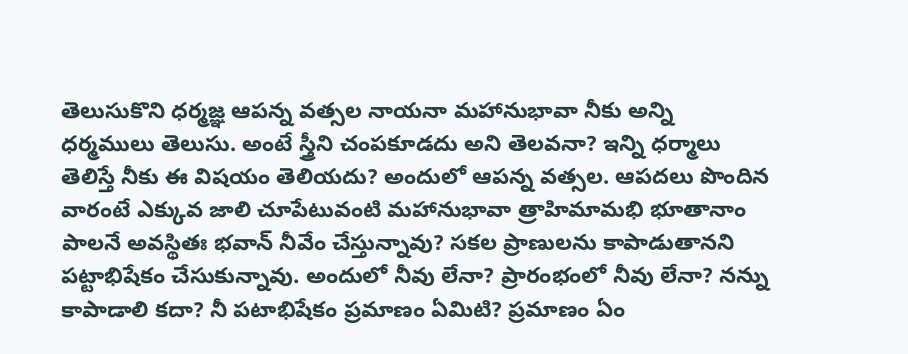తెలుసుకొని ధర్మజ్ఞ ఆపన్న వత్సల నాయనా మహానుభావా నీకు అన్ని ధర్మములు తెలుసు. అంటే స్త్రీని చంపకూడదు అని తెలవనా? ఇన్ని ధర్మాలు తెలిస్తే నీకు ఈ విషయం తెలియదు? అందులో ఆపన్న వత్సల. ఆపదలు పొందిన వారంటే ఎక్కువ జాలి చూపేటువంటి మహానుభావా త్రాహిమామభి భూతానాం పాలనే అవస్థితః భవాన్ నీవేం చేస్తున్నావు? సకల ప్రాణులను కాపాడుతానని పట్టాభిషేకం చేసుకున్నావు. అందులో నీవు లేనా? ప్రారంభంలో నీవు లేనా? నన్ను కాపాడాలి కదా? నీ పటాభిషేకం ప్రమాణం ఏమిటి? ప్రమాణం ఏం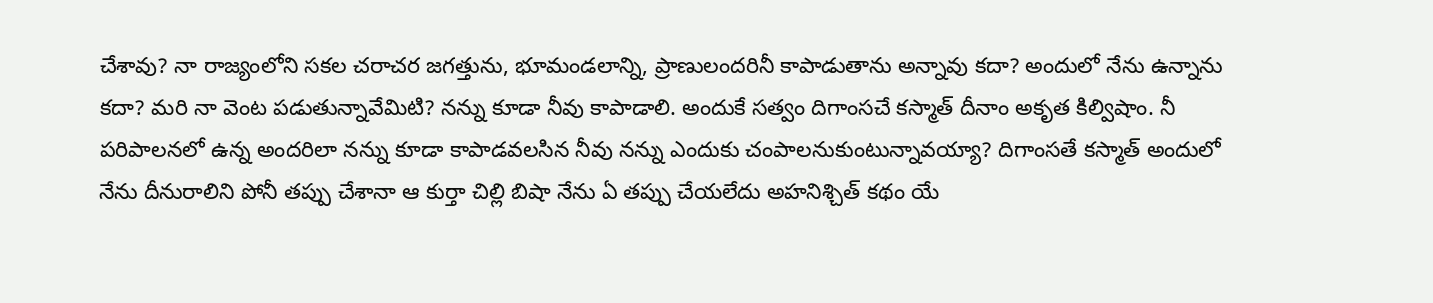చేశావు? నా రాజ్యంలోని సకల చరాచర జగత్తును, భూమండలాన్ని, ప్రాణులందరినీ కాపాడుతాను అన్నావు కదా? అందులో నేను ఉన్నాను కదా? మరి నా వెంట పడుతున్నావేమిటి? నన్ను కూడా నీవు కాపాడాలి. అందుకే సత్వం దిగాంసచే కస్మాత్ దీనాం అకృత కిల్విషాం. నీ పరిపాలనలో ఉన్న అందరిలా నన్ను కూడా కాపాడవలసిన నీవు నన్ను ఎందుకు చంపాలనుకుంటున్నావయ్యా? దిగాంసతే కస్మాత్ అందులో నేను దీనురాలిని పోనీ తప్పు చేశానా ఆ కుర్తా చిల్లి బిషా నేను ఏ తప్పు చేయలేదు అహనిశ్చిత్ కథం యే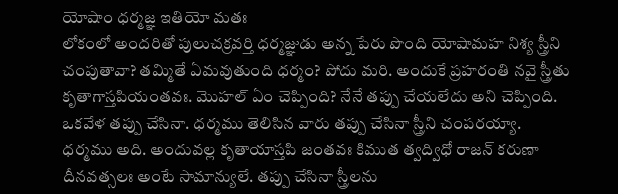యోషాం ధర్మజ్ఞ ఇతియో మతః
లోకంలో అందరితో పులుచక్రవర్తి ధర్మజ్ఞుడు అన్న పేరు పొంది యోషామహ నిశ్య స్త్రీని చంపుతావా? తమ్మితే ఏమవుతుంది ధర్మం? పోదు మరి. అందుకే ప్రహరంతి నవై స్త్రీతు కృతాగాస్తపియంతవః. మొహల్ ఏం చెప్పింది? నేనే తప్పు చేయలేదు అని చెప్పింది. ఒకవేళ తప్పు చేసినా. ధర్మము తెలిసిన వారు తప్పు చేసినా స్త్రీని చంపరయ్యా. ధర్మము అది. అందువల్ల కృతాయాస్తపి జంతవః కిముత త్వద్విధో రాజన్ కరుణా దీనవత్సలః అంటే సామాన్యులే. తప్పు చేసినా స్త్రీలను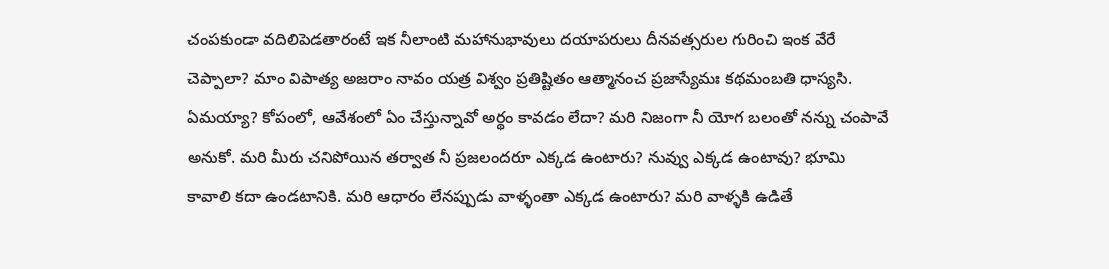చంపకుండా వదిలిపెడతారంటే ఇక నీలాంటి మహానుభావులు దయాపరులు దీనవత్సరుల గురించి ఇంక వేరే చెప్పాలా? మాం విపాత్య అజరాం నావం యత్ర విశ్వం ప్రతిష్టితం ఆత్మానంచ ప్రజాస్యేమః కథమంబతి ధాస్యసి. ఏమయ్యా? కోపంలో, ఆవేశంలో ఏం చేస్తున్నావో అర్థం కావడం లేదా? మరి నిజంగా నీ యోగ బలంతో నన్ను చంపావే అనుకో. మరి మీరు చనిపోయిన తర్వాత నీ ప్రజలందరూ ఎక్కడ ఉంటారు? నువ్వు ఎక్కడ ఉంటావు? భూమి కావాలి కదా ఉండటానికి. మరి ఆధారం లేనప్పుడు వాళ్ళంతా ఎక్కడ ఉంటారు? మరి వాళ్ళకి ఉడితే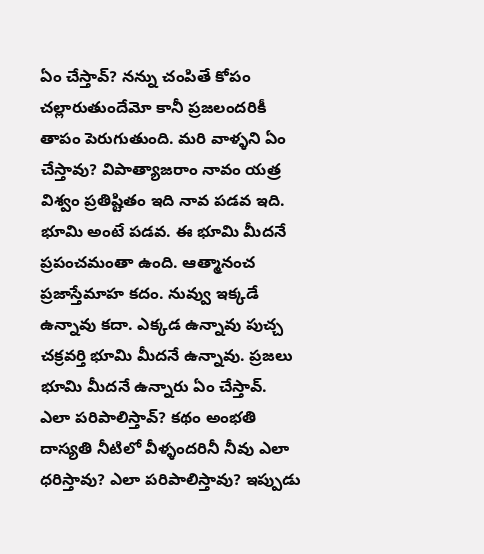ఏం చేస్తావ్? నన్ను చంపితే కోపం చల్లారుతుందేమో కానీ ప్రజలందరికీ తాపం పెరుగుతుంది. మరి వాళ్ళని ఏం చేస్తావు? విపాత్యాజరాం నావం యత్ర విశ్వం ప్రతిష్టితం ఇది నావ పడవ ఇది. భూమి అంటే పడవ. ఈ భూమి మీదనే ప్రపంచమంతా ఉంది. ఆత్మానంచ ప్రజాస్తేమాహ కదం. నువ్వు ఇక్కడే ఉన్నావు కదా. ఎక్కడ ఉన్నావు పుచ్చ చక్రవర్తి భూమి మీదనే ఉన్నావు. ప్రజలు భూమి మీదనే ఉన్నారు ఏం చేస్తావ్.
ఎలా పరిపాలిస్తావ్? కథం అంభతి దాస్యతి నీటిలో వీళ్ళందరినీ నీవు ఎలా ధరిస్తావు? ఎలా పరిపాలిస్తావు? ఇప్పుడు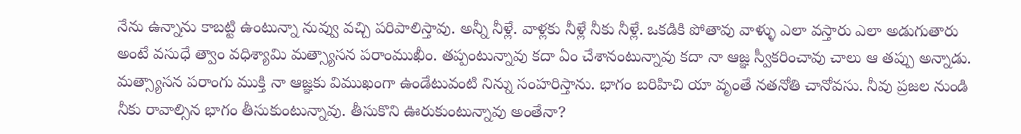నేను ఉన్నాను కాబట్టి ఉంటున్నా నువ్వు వచ్చి పరిపాలిస్తావు. అన్నీ నీళ్లే. వాళ్లకు నీళ్లే నీకు నీళ్లే. ఒకడికి పోతావు వాళ్ళు ఎలా వస్తారు ఎలా అడుగుతారు అంటే వసుధే త్వాం వధిశ్యామి మత్స్యాసన పరాంముఖీం. తప్పంటున్నావు కదా ఏం చేశానంటున్నావు కదా నా ఆజ్ఞ స్వీకరించావు చాలు ఆ తప్పు అన్నాడు. మత్స్యాసన పరాంగు ముక్తి నా ఆజ్ఞకు విముఖంగా ఉండేటువంటి నిన్ను సంహరిస్తాను. భాగం బరిహిచి యా వృంతే నతనోతి చానోవసు. నీవు ప్రజల నుండి నీకు రావాల్సిన భాగం తీసుకుంటున్నావు. తీసుకొని ఊరుకుంటున్నావు అంతేనా?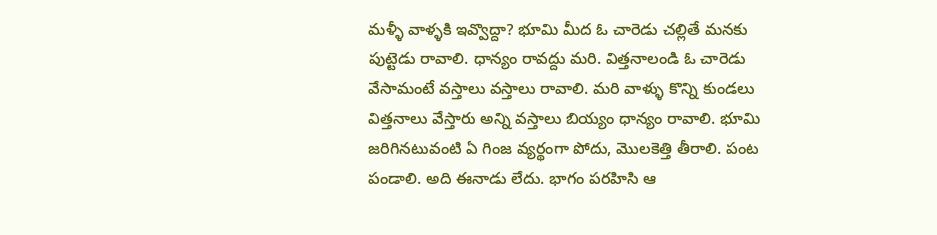మళ్ళీ వాళ్ళకి ఇవ్వొద్దా? భూమి మీద ఓ చారెడు చల్లితే మనకు పుట్టెడు రావాలి. ధాన్యం రావద్దు మరి. విత్తనాలండి ఓ చారెడు వేసామంటే వస్తాలు వస్తాలు రావాలి. మరి వాళ్ళు కొన్ని కుండలు విత్తనాలు వేస్తారు అన్ని వస్తాలు బియ్యం ధాన్యం రావాలి. భూమి జరిగినటువంటి ఏ గింజ వ్యర్థంగా పోదు, మొలకెత్తి తీరాలి. పంట పండాలి. అది ఈనాడు లేదు. భాగం పరహిసి ఆ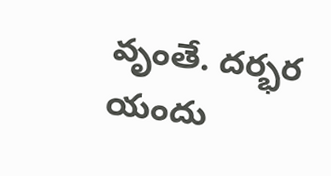వృంతే. దర్భర యందు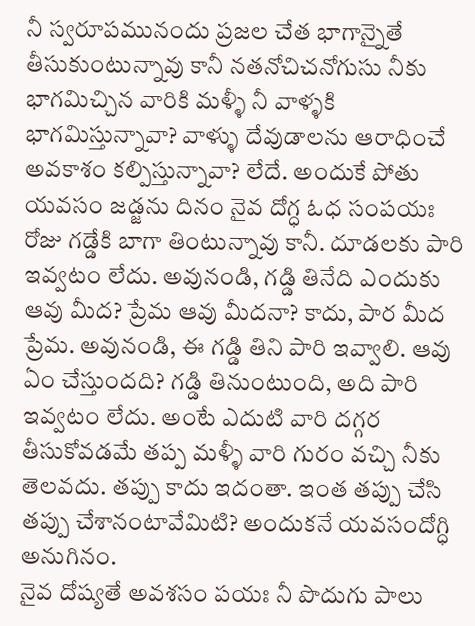నీ స్వరూపమునందు ప్రజల చేత భాగాన్నైతే తీసుకుంటున్నావు కానీ నతనోచిచనోగుసు నీకు భాగమిచ్చిన వారికి మళ్ళీ నీ వాళ్ళకి భాగమిస్తున్నావా? వాళ్ళు దేవుడాలను ఆరాధించే అవకాశం కల్పిస్తున్నావా? లేదే. అందుకే పోతు యవసం జడ్జను దినం నైవ దోగ్ధ ఓధ సంపయః రోజు గడ్డేకి బాగా తింటున్నావు కానీ. దూడలకు పారి ఇవ్వటం లేదు. అవునండి, గడ్డి తినేది ఎందుకు ఆవు మీద? ప్రేమ ఆవు మీదనా? కాదు, పార మీద ప్రేమ. అవునండి, ఈ గడ్డి తిని పారి ఇవ్వాలి. ఆవు ఏం చేస్తుందది? గడ్డి తినుంటుంది, అది పారి ఇవ్వటం లేదు. అంటే ఎదుటి వారి దగ్గర తీసుకోవడమే తప్ప మళ్ళీ వారి గురం వచ్చి నీకు తెలవదు. తప్పు కాదు ఇదంతా. ఇంత తప్పు చేసి తప్పు చేశానంటావేమిటి? అందుకనే యవసందోగ్ధి అనుగినం.
నైవ దోష్యతే అవశసం పయః నీ పొదుగు పాలు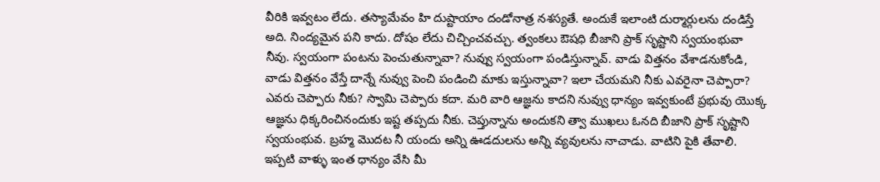వీరికి ఇవ్వటం లేదు. తస్యామేవం హి దుష్టాయాం దండోనాత్ర నశస్యతే. అందుకే ఇలాంటి దుర్మార్గులను దండిస్తే అది. నింద్యమైన పని కాదు. దోషం లేదు చిచ్చించవచ్చు. త్వంకలు ఔషధి బీజాని ప్రాక్ సృష్టాని స్వయంభువా నీవు. స్వయంగా పంటను పెంచుతున్నావా? నువ్వు స్వయంగా పండిస్తున్నావ్. వాడు విత్తనం వేశాడనుకోండి, వాడు విత్తనం వేస్తే దాన్నే నువ్వు పెంచి పండించి మాకు ఇస్తున్నావా? ఇలా చేయమని నీకు ఎవరైనా చెప్పారా? ఎవరు చెప్పారు నీకు? స్వామి చెప్పారు కదా. మరి వారి ఆజ్ఞను కాదని నువ్వు ధాన్యం ఇవ్వకుంటే ప్రభువు యొక్క ఆజ్ఞను ధిక్కరించినందుకు ఇష్ట తప్పదు నీకు. చెప్తున్నాను అందుకని త్వా ముఖలు ఓనది బీజాని ప్రాక్ సృష్టాని స్వయంభువ. బ్రహ్మ మొదట నీ యందు అన్ని ఊడదులను అన్ని వ్యవులను నాచాడు. వాటిని పైకి తేవాలి. ఇప్పటి వాళ్ళు ఇంత ధాన్యం వేసి మీ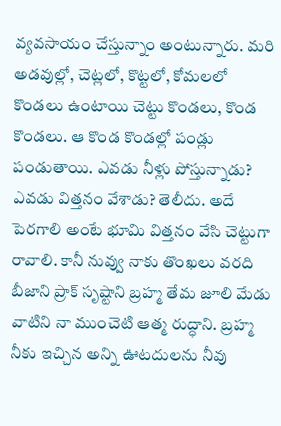వ్యవసాయం చేస్తున్నాం అంటున్నారు. మరి అడవుల్లో, చెట్లలో, కొట్టలో, కోమలలో కొండలు ఉంటాయి చెట్టు కొండలు, కొండ కొండలు. ఆ కొండ కొండల్లో పండ్లు పండుతాయి. ఎవడు నీళ్లు పోస్తున్నాడు? ఎవడు విత్తనం వేశాడు? తెలీదు. అదే పెరగాలి అంటే భూమి విత్తనం వేసి చెట్టుగా రావాలి. కానీ నువ్వు నాకు తొంఖలు వరది బీజాని ప్రాక్ సృష్టాని బ్రహ్మ తేమ జూలి మేడు వాటిని నా ముంచెటి ఆత్మ రుద్ధాని. బ్రహ్మ నీకు ఇచ్చిన అన్ని ఊటదులను నీవు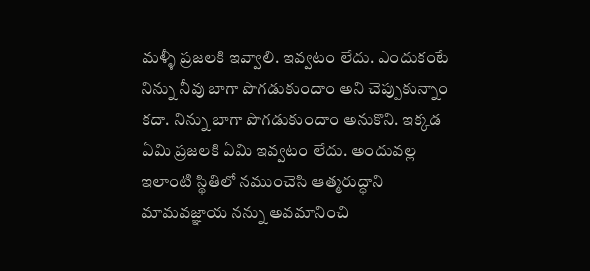మళ్ళీ ప్రజలకి ఇవ్వాలి. ఇవ్వటం లేదు. ఎందుకంటే నిన్ను నీవు బాగా పొగడుకుందాం అని చెప్పుకున్నాం కదా. నిన్ను బాగా పొగడుకుందాం అనుకొని. ఇక్కడ ఏమి ప్రజలకి ఏమి ఇవ్వటం లేదు. అందువల్ల ఇలాంటి స్థితిలో నముంచెసి ఆత్మరుద్ధాని మామవజ్ఞాయ నన్ను అవమానించి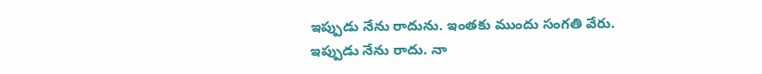ఇప్పుడు నేను రాదును. ఇంతకు ముందు సంగతి వేరు.
ఇప్పుడు నేను రాదు. నా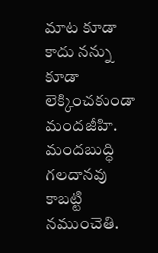మాట కూడా కాదు నన్ను కూడా లెక్కించకుండా మందజీహి. మందబుద్ధి గలదానవు కాబట్టి నముంచెతి.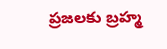ప్రజలకు బ్రహ్మ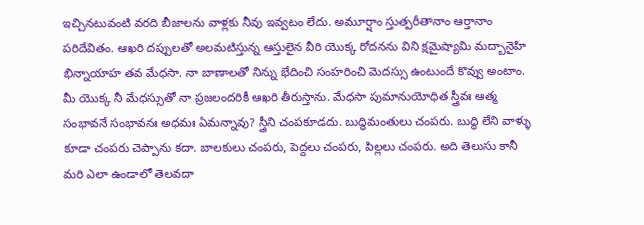ఇచ్చినటువంటి వరది బీజాలను వాళ్లకు నీవు ఇవ్వటం లేదు. అమూర్షాం స్తుత్పరీతానాం ఆర్తానాం పరిదేవితం. ఆఖరి దప్పులతో అలమటిస్తున్న ఆస్తులైన వీరి యొక్క రోదనను విని క్షమైష్యామి మద్బానైహి భిన్నాయాహ తవ మేధసా. నా బాణాలతో నిన్ను భేదించి సంహరించి మెదస్సు ఉంటుందే కొవ్వు అంటాం. మీ యొక్క నీ మేధస్సుతో నా ప్రజలందరికీ ఆఖరి తీరుస్తాను. మేధసా పుమానుయోధిత స్త్రీవః ఆత్మ సంభావనే సంభావనః అధమః ఏమన్నావు? స్త్రీని చంపకూడదు. బుద్ధిమంతులు చంపరు. బుద్ధి లేని వాళ్ళు కూడా చంపరు చెప్పాను కదా. బాలకులు చంపరు, పెద్దలు చంపరు, పిల్లలు చంపరు. అది తెలుసు కానీ మరి ఎలా ఉండాలో తెలవదా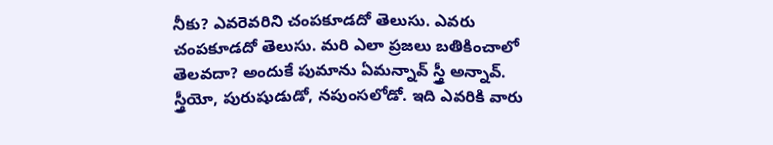నీకు? ఎవరెవరిని చంపకూడదో తెలుసు. ఎవరు చంపకూడదో తెలుసు. మరి ఎలా ప్రజలు బతికించాలో తెలవదా? అందుకే పుమాను ఏమన్నావ్ స్త్రీ అన్నావ్. స్త్రీయో, పురుషుడుడో, నపుంసలోడో. ఇది ఎవరికి వారు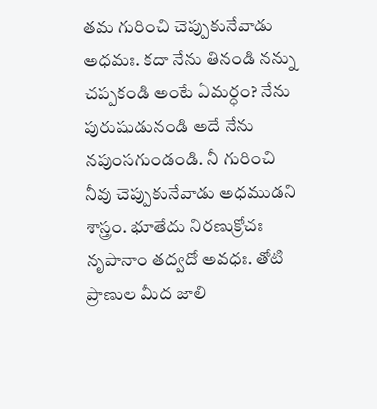తమ గురించి చెప్పుకునేవాడు అధమః. కదా నేను తినండి నన్ను చప్పకండి అంటే ఏమర్ధం? నేను పురుషుడునండి అదే నేను నపుంసగుండండి. నీ గురించి నీవు చెప్పుకునేవాడు అధముడని శాస్త్రం. భూతేదు నిరణుక్రోచః నృపానాం తద్వదో అవధః. తోటి ప్రాణుల మీద జాలి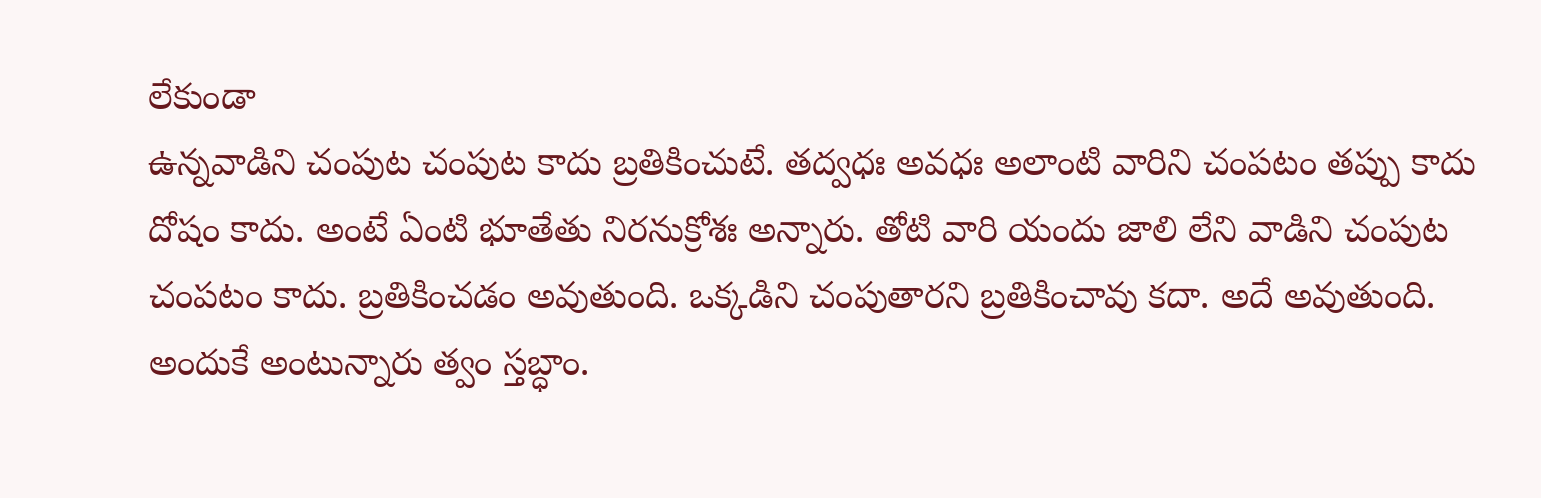లేకుండా
ఉన్నవాడిని చంపుట చంపుట కాదు బ్రతికించుటే. తద్వధః అవధః అలాంటి వారిని చంపటం తప్పు కాదు దోషం కాదు. అంటే ఏంటి భూతేతు నిరనుక్రోశః అన్నారు. తోటి వారి యందు జాలి లేని వాడిని చంపుట చంపటం కాదు. బ్రతికించడం అవుతుంది. ఒక్కడిని చంపుతారని బ్రతికించావు కదా. అదే అవుతుంది. అందుకే అంటున్నారు త్వం స్తబ్ధాం.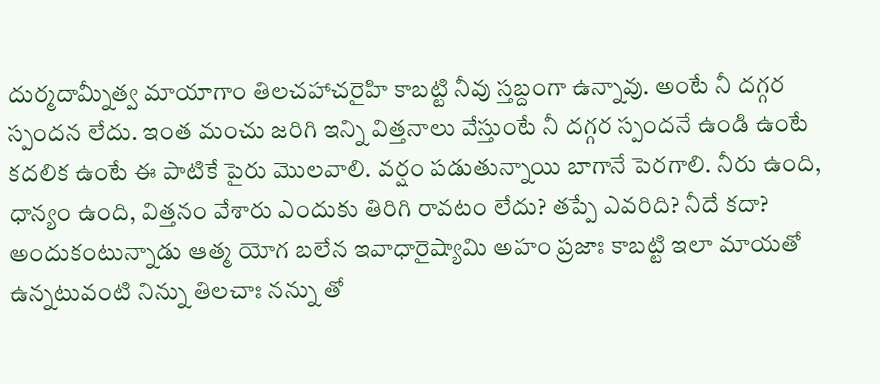దుర్మదామ్నీత్వ మాయాగాం తిలచహాచరైహి కాబట్టి నీవు స్తబ్దంగా ఉన్నావు. అంటే నీ దగ్గర స్పందన లేదు. ఇంత మంచు జరిగి ఇన్ని విత్తనాలు వేస్తుంటే నీ దగ్గర స్పందనే ఉండి ఉంటే కదలిక ఉంటే ఈ పాటికే పైరు మొలవాలి. వర్షం పడుతున్నాయి బాగానే పెరగాలి. నీరు ఉంది, ధాన్యం ఉంది, విత్తనం వేశారు ఎందుకు తిరిగి రావటం లేదు? తప్పే ఎవరిది? నీదే కదా? అందుకంటున్నాడు ఆత్మ యోగ బలేన ఇవాధారైష్యామి అహం ప్రజాః కాబట్టి ఇలా మాయతో ఉన్నటువంటి నిన్ను తిలచాః నన్ను తో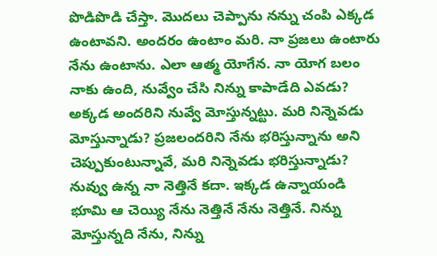పొడిపొడి చేస్తా. మొదలు చెప్పాను నన్ను చంపి ఎక్కడ ఉంటావని. అందరం ఉంటాం మరి. నా ప్రజలు ఉంటారు నేను ఉంటాను. ఎలా ఆత్మ యోగేన. నా యోగ బలం నాకు ఉంది, నువ్వేం చేసి నిన్ను కాపాడేది ఎవడు? అక్కడ అందరిని నువ్వే మోస్తున్నట్టు. మరి నిన్నెవడు మోస్తున్నాడు? ప్రజలందరిని నేను భరిస్తున్నాను అని చెప్పుకుంటున్నావే, మరి నిన్నెవడు భరిస్తున్నాడు? నువ్వు ఉన్న నా నెత్తినే కదా. ఇక్కడ ఉన్నాయండి భూమి ఆ చెయ్యి నేను నెత్తినే నేను నెత్తినే. నిన్ను మోస్తున్నది నేను, నిన్ను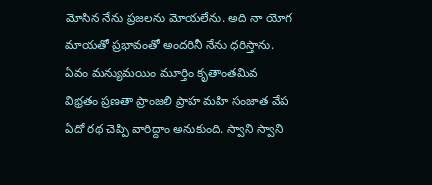మోసిన నేను ప్రజలను మోయలేను. అది నా యోగ మాయతో ప్రభావంతో అందరినీ నేను ధరిస్తాను. ఏవం మన్యుమయిం మూర్తిం కృతాంతమివ విభ్రతం ప్రణతా ప్రాంజలి ప్రాహ మహి సంజాత వేప ఏదో రథ చెప్పి వారిద్దాం అనుకుంది. స్వాని స్వాని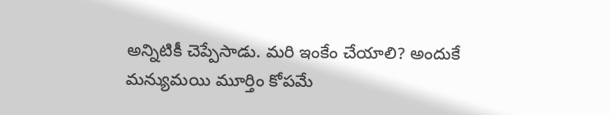అన్నిటికీ చెప్పేసాడు. మరి ఇంకేం చేయాలి? అందుకే మన్యుమయి మూర్తిం కోపమే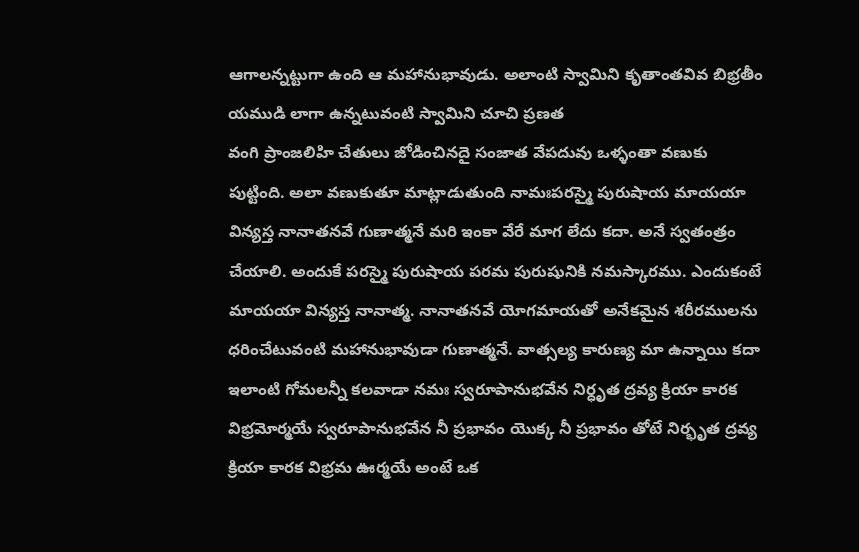ఆగాలన్నట్టుగా ఉంది ఆ మహానుభావుడు. అలాంటి స్వామిని కృతాంతవివ బిభ్రతీం యముడి లాగా ఉన్నటువంటి స్వామిని చూచి ప్రణత
వంగి ప్రాంజలిహి చేతులు జోడించినదై సంజాత వేపదువు ఒళ్ళంతా వణుకు పుట్టింది. అలా వణుకుతూ మాట్లాడుతుంది నామఃపరస్మై పురుషాయ మాయయా విన్యస్త నానాతనవే గుణాత్మనే మరి ఇంకా వేరే మాగ లేదు కదా. అనే స్వతంత్రం చేయాలి. అందుకే పరస్మై పురుషాయ పరమ పురుషునికి నమస్కారము. ఎందుకంటే మాయయా విన్యస్త నానాత్మ. నానాతనవే యోగమాయతో అనేకమైన శరీరములను ధరించేటువంటి మహానుభావుడా గుణాత్మనే. వాత్సల్య కారుణ్య మా ఉన్నాయి కదా ఇలాంటి గోమలన్నీ కలవాడా నమః స్వరూపానుభవేన నిర్ధృత ద్రవ్య క్రియా కారక విభ్రమోర్మయే స్వరూపానుభవేన నీ ప్రభావం యొక్క నీ ప్రభావం తోటే నిర్భృత ద్రవ్య క్రియా కారక విభ్రమ ఊర్మయే అంటే ఒక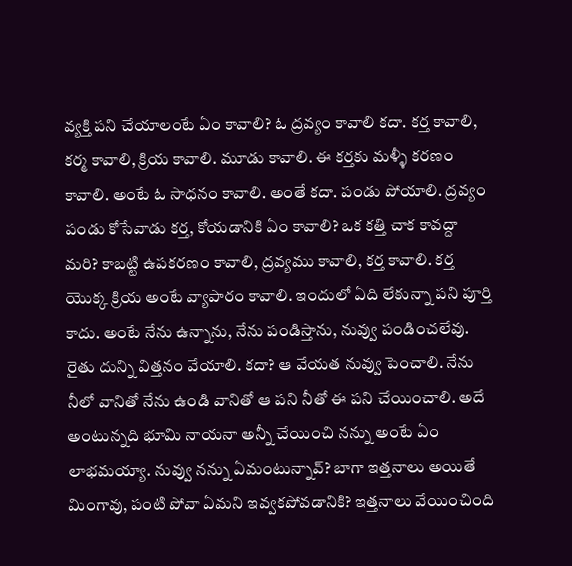వ్యక్తి పని చేయాలంటే ఏం కావాలి? ఓ ద్రవ్యం కావాలి కదా. కర్త కావాలి, కర్మ కావాలి, క్రియ కావాలి. మూడు కావాలి. ఈ కర్తకు మళ్ళీ కరణం కావాలి. అంటే ఓ సాధనం కావాలి. అంతే కదా. పండు పోయాలి. ద్రవ్యం పండు కోసేవాడు కర్త, కోయడానికి ఏం కావాలి? ఒక కత్తి చాక కావద్దా మరి? కాబట్టి ఉపకరణం కావాలి, ద్రవ్యము కావాలి, కర్త కావాలి. కర్త యొక్క క్రియ అంటే వ్యాపారం కావాలి. ఇందులో ఏది లేకున్నా పని పూర్తి కాదు. అంటే నేను ఉన్నాను, నేను పండిస్తాను, నువ్వు పండించలేవు. రైతు దున్ని విత్తనం వేయాలి. కదా? ఆ వేయత నువ్వు పెంచాలి. నేను నీలో వానితో నేను ఉండి వానితో ఆ పని నీతో ఈ పని చేయించాలి. అదే అంటున్నది భూమి నాయనా అన్నీ చేయించి నన్ను అంటే ఏం లాభమయ్యా. నువ్వు నన్ను ఏమంటున్నావ్? బాగా ఇత్తనాలు అయితే మింగావు, పంటి పోవా ఏమని ఇవ్వకపోవడానికి? ఇత్తనాలు వేయించింది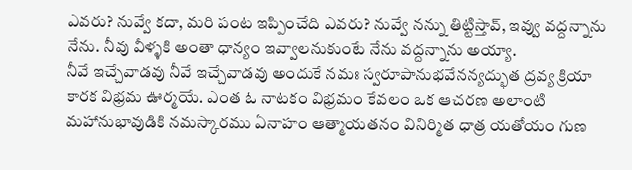ఎవరు? నువ్వే కదా, మరి పంట ఇప్పించేది ఎవరు? నువ్వే నన్ను తిట్టిస్తావ్, ఇవ్వు వద్దన్నాను నేను. నీవు వీళ్ళకి అంతా ధాన్యం ఇవ్వాలనుకుంటే నేను వద్దన్నాను అయ్యా.
నీవే ఇచ్చేవాడవు నీవే ఇచ్చేవాడవు అందుకే నమః స్వరూపానుభవేనన్యద్భుత ద్రవ్య క్రియా కారక విభ్రమ ఊర్మయే. ఎంత ఓ నాటకం విభ్రమం కేవలం ఒక ఆచరణ అలాంటి మహానుభావుడికి నమస్కారము ఏనాహం ఆత్మాయతనం వినిర్మిత ధాత్ర యతోయం గుణ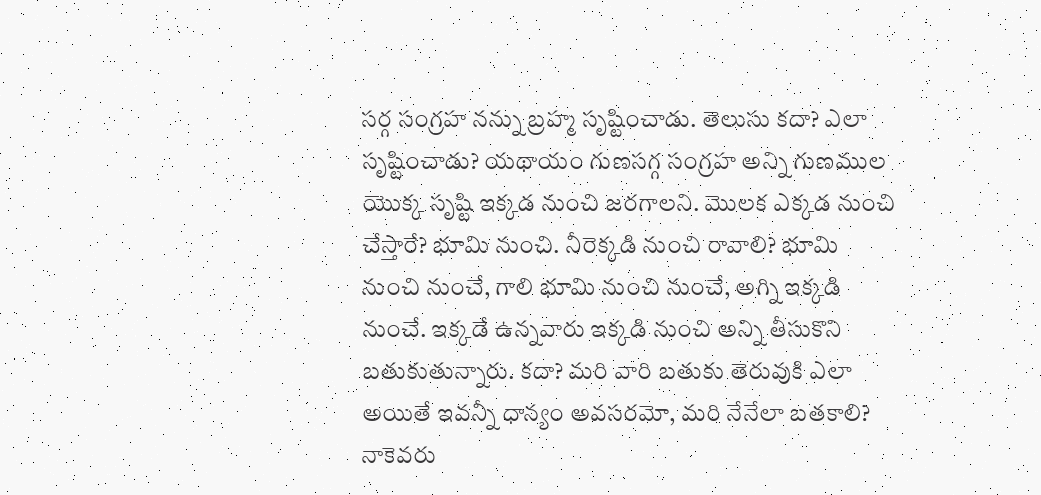సర్గ సంగ్రహ నన్ను బ్రహ్మ సృష్టించాడు. తెలుసు కదా? ఎలా సృష్టించాడు? యథాయం గుణసగ్గ సంగ్రహ అన్ని గుణముల యొక్క సృష్టి ఇక్కడ నుంచి జరగాలని. మొలక ఎక్కడ నుంచి చేస్తారే? భూమి నుంచి. నీరెక్కడి నుంచి రావాలి? భూమి నుంచి నుంచే, గాలి భూమి నుంచి నుంచే, అగ్ని ఇక్కడి నుంచే. ఇక్కడే ఉన్నవారు ఇక్కడి నుంచి అన్ని తీసుకొని బతుకుతున్నారు. కదా? మరి వారి బతుకు తెరువుకి ఎలా అయితే ఇవన్నీ ధాన్యం అవసరమో, మరి నేనేలా బతకాలి? నాకెవరు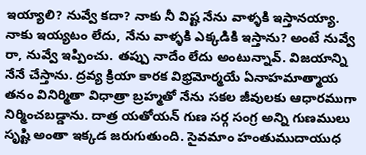ఇయ్యాలి? నువ్వే కదా? నాకు నీ విష్ట నేను వాళ్ళకి ఇస్తానయ్యా. నాకు ఇయ్యటం లేదు, నేను వాళ్ళకి ఎక్కడికి ఇస్తాను? అంటే నువ్వే రా, నువ్వే ఇప్పించు. తప్పు నాదేం లేదు అంటున్నావ్. విజయాన్ని నేనే చేస్తాను. ద్రవ్య క్రియా కారక విభ్రమోర్మయే ఏనాహమాత్మాయ తనం వినిర్మితా విధాత్రా బ్రహ్మతో నేను సకల జీవులకు ఆధారముగా నిర్మించబడ్డాను. దాత్ర యతోయన్ గుణ సర్గ సంగ్ర అన్ని గుణములు సృష్టి అంతా ఇక్కడ జరుగుతుంది. సైవమాం హంతుముదాయుధ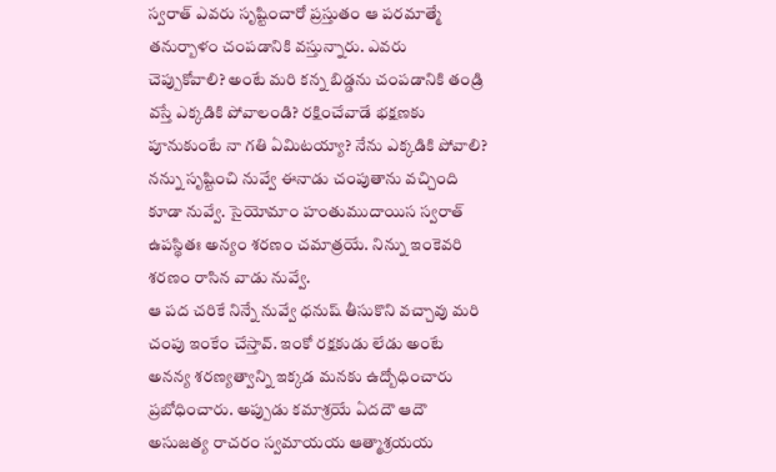స్వరాత్ ఎవరు సృష్టించారో ప్రస్తుతం ఆ పరమాత్మే తనుర్బాళం చంపడానికి వస్తున్నారు. ఎవరు చెప్పుకోవాలి? అంటే మరి కన్న బిడ్డను చంపడానికి తండ్రి వస్తే ఎక్కడికి పోవాలండి? రక్షించేవాడే భక్షణకు పూనుకుంటే నా గతి ఏమిటయ్యా? నేను ఎక్కడికి పోవాలి? నన్ను సృష్టించి నువ్వే ఈనాడు చంపుతాను వచ్చింది కూడా నువ్వే. సైయోమాం హంతుముదాయిస స్వరాత్ ఉపస్థితః అన్యం శరణం చమాత్రయే. నిన్ను ఇంకెవరి శరణం రాసిన వాడు నువ్వే.
ఆ పద చరికే నిన్నే నువ్వే ధనుష్ తీసుకొని వచ్చావు మరి చంపు ఇంకేం చేస్తావ్. ఇంకో రక్షకుడు లేడు అంటే అనన్య శరణ్యత్వాన్ని ఇక్కడ మనకు ఉద్బోధించారు ప్రబోధించారు. అప్పుడు కమాశ్రయే ఏదదౌ ఆదౌ అసుజత్య రాచరం స్వమాయయ ఆత్మాశ్రయయ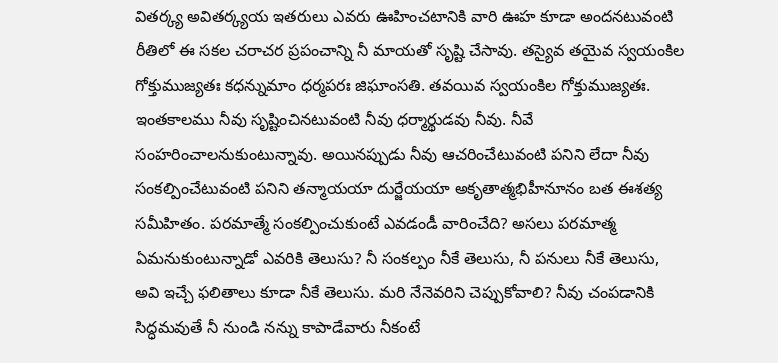వితర్క్య అవితర్క్యయ ఇతరులు ఎవరు ఊహించటానికి వారి ఊహ కూడా అందనటువంటి రీతిలో ఈ సకల చరాచర ప్రపంచాన్ని నీ మాయతో సృష్టి చేసావు. తస్యైవ తయైవ స్వయంకిల గోక్తుముజ్యతః కధన్నుమాం ధర్మపరః జిఘాంసతి. తవయివ స్వయంకిల గోక్తుముజ్యతః. ఇంతకాలము నీవు సృష్టించినటువంటి నీవు ధర్మార్థుడవు నీవు. నీవే సంహరించాలనుకుంటున్నావు. అయినప్పుడు నీవు ఆచరించేటువంటి పనిని లేదా నీవు సంకల్పించేటువంటి పనిని తన్మాయయా దుర్జేయయా అకృతాత్మభిహీనూనం బత ఈశత్య సమీహితం. పరమాత్మే సంకల్పించుకుంటే ఎవడండీ వారించేది? అసలు పరమాత్మ ఏమనుకుంటున్నాడో ఎవరికి తెలుసు? నీ సంకల్పం నీకే తెలుసు, నీ పనులు నీకే తెలుసు, అవి ఇచ్చే ఫలితాలు కూడా నీకే తెలుసు. మరి నేనెవరిని చెప్పుకోవాలి? నీవు చంపడానికి సిద్ధమవుతే నీ నుండి నన్ను కాపాడేవారు నీకంటే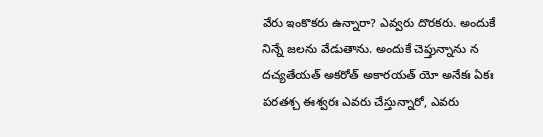వేరు ఇంకొకరు ఉన్నారా? ఎవ్వరు దొరకరు. అందుకే నిన్నే జలను వేడుతాను. అందుకే చెప్తున్నాను న దచ్యతేయత్ అకరోత్ అకారయత్ యో అనేకః ఏకః పరతశ్చ ఈశ్వరః ఎవరు చేస్తున్నారో, ఎవరు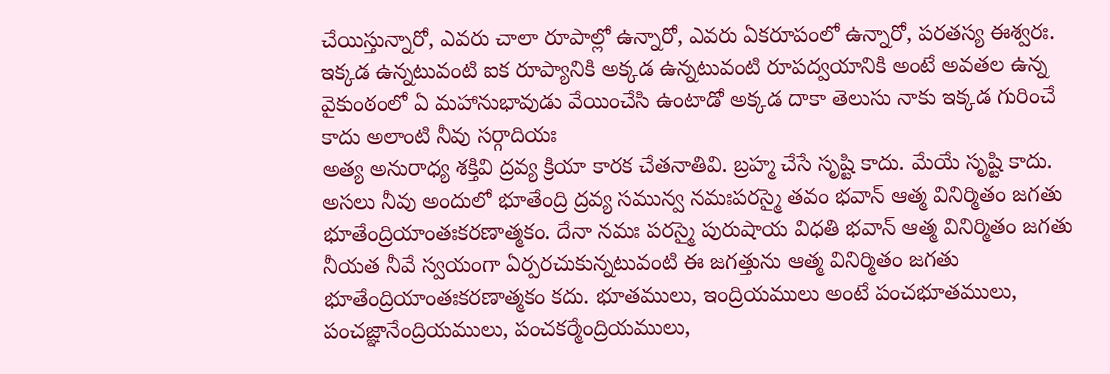చేయిస్తున్నారో, ఎవరు చాలా రూపాల్లో ఉన్నారో, ఎవరు ఏకరూపంలో ఉన్నారో, పరతస్య ఈశ్వరః. ఇక్కడ ఉన్నటువంటి ఐక రూప్యానికి అక్కడ ఉన్నటువంటి రూపద్వయానికి అంటే అవతల ఉన్న వైకుంఠంలో ఏ మహానుభావుడు వేయించేసి ఉంటాడో అక్కడ దాకా తెలుసు నాకు ఇక్కడ గురించే కాదు అలాంటి నీవు సర్గాదియః
అత్య అనురాధ్య శక్తివి ద్రవ్య క్రియా కారక చేతనాతివి. బ్రహ్మ చేసే సృష్టి కాదు. మేయే సృష్టి కాదు. అసలు నీవు అందులో భూతేంద్రి ద్రవ్య సమున్వ నమఃపరస్మై తవం భవాన్ ఆత్మ వినిర్మితం జగతు భూతేంద్రియాంతఃకరణాత్మకం. దేనా నమః పరస్మై పురుషాయ విధతి భవాన్ ఆత్మ వినిర్మితం జగతు నీయత నీవే స్వయంగా ఏర్పరచుకున్నటువంటి ఈ జగత్తును ఆత్మ వినిర్మితం జగతు భూతేంద్రియాంతఃకరణాత్మకం కదు. భూతములు, ఇంద్రియములు అంటే పంచభూతములు, పంచజ్ఞానేంద్రియములు, పంచకర్మేంద్రియములు,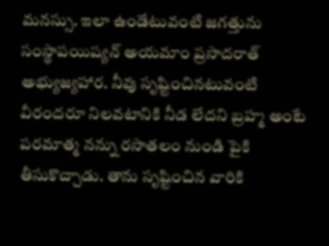మనస్సు. ఇలా ఉండేటువంటి జగత్తును సంస్థాపయిష్యన్ అయమాం ప్రసాదరాత్ అభ్యుజ్యహార. నీవు సృష్టించినటువంటి వీరందరూ నిలవటానికి నీడ లేదని బ్రహ్మ అంటే పరమాత్మ నన్ను రసాతలం నుండి పైకి తీసుకొచ్చాడు. తాను సృష్టించిన వారికి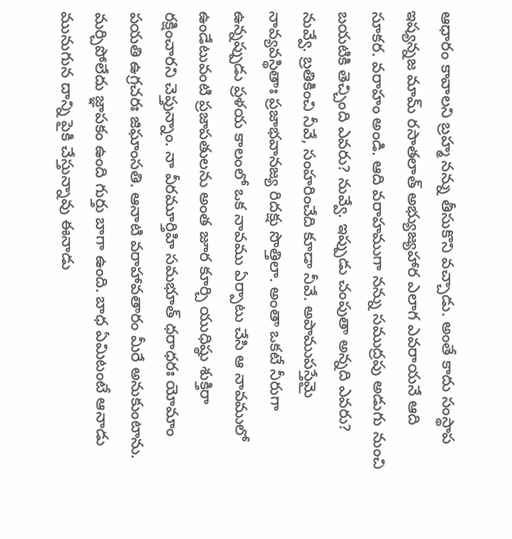ఆధారం కావాలని బ్రహ్మ నన్ను తీసుకొని వచ్చాడు. అంతే కాదు సంస్థాప ఇష్యన్నజ మామ్ రసాతలాత్ అభ్యుజ్యహార ఎలాగ ఎవరాయనే ఆది సూకర. వరాహం అండి. ఆది వరాహముగా నన్ను సముద్రపు అడుగు నుంచి బయటికి తెచ్చింది ఎవరు? నువ్వే. ఇప్పుడు చంపుతా అన్నది ఎవరు? నువ్వే. బ్రతికించి నీవే, సంహరించేది కూడా నీవే. అపాముపస్తేమై నావ్యవస్థితాః ప్రజాభవానజ్య రిదక్షు సొత్తిలా. అంతా ఒకటే నీరుగా ఉన్నప్పుడు ప్రళయ కాలంలో ఒక నావము ఏర్పాటు చేసి ఆ నావములో ఉండేటువంటి ప్రజాపతులను అంత జూర కూర్చి యుధిష్ఠు శుక్తిరా రక్షించారని చెప్తున్నాం. నా వీరమూర్తిహి సమభూత్ ధరాధరః యోమాం పయతి ఉగ్రచరః జిఘాంసతి. ఆనాటి వరాహావతారం మీరే అనుకుంటాను.
మర్చిపోలేదు జ్ఞాపకం ఉంది గుర్తు బాగా ఉంది. బాధ ఏమిటంటే ఆనాడు మునుగున దాన్ని పైకి చేస్తున్నావు ఈనాడు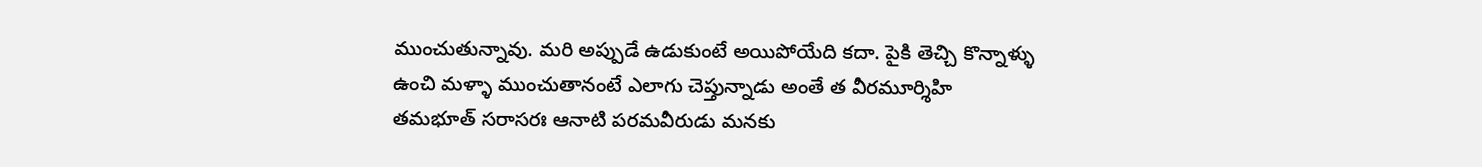ముంచుతున్నావు. మరి అప్పుడే ఉడుకుంటే అయిపోయేది కదా. పైకి తెచ్చి కొన్నాళ్ళు ఉంచి మళ్ళా ముంచుతానంటే ఎలాగు చెప్తున్నాడు అంతే త వీరమూర్శిహి తమభూత్ సరాసరః ఆనాటి పరమవీరుడు మనకు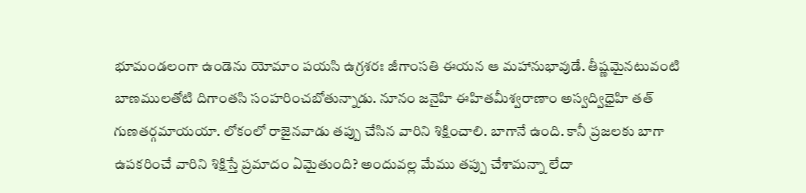భూమండలంగా ఉండెను యోమాం పయసి ఉగ్రశరః జీగాంసతి ఈయన ఆ మహానుభావుడే. తీష్ణమైనటువంటి బాణములతోటి దిగాంతసి సంహరించబోతున్నాడు. నూనం జనైహి ఈహితమీశ్వరాణాం అస్వద్విధైహి తత్ గుణతర్గమాయయా. లోకంలో రాజైనవాడు తప్పు చేసిన వారిని శిక్షించాలి. బాగానే ఉంది. కానీ ప్రజలకు బాగా ఉపకరించే వారిని శిక్షిస్తే ప్రమాదం ఏమైతుంది? అందువల్ల మేము తప్పు చేశామన్నా లేదా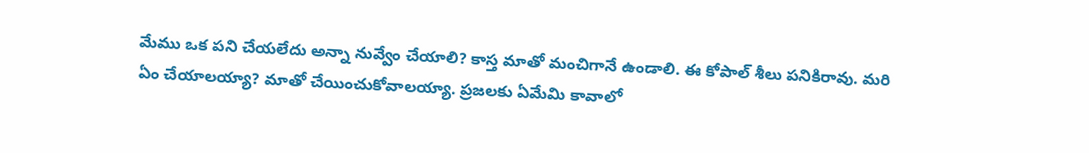మేము ఒక పని చేయలేదు అన్నా నువ్వేం చేయాలి? కాస్త మాతో మంచిగానే ఉండాలి. ఈ కోపాల్ శీలు పనికిరావు. మరి ఏం చేయాలయ్యా? మాతో చేయించుకోవాలయ్యా. ప్రజలకు ఏమేమి కావాలో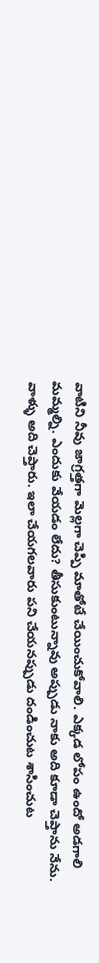వాటిని నీవు జాగ్రత్తగా మెల్లగా చెప్పి మాతోటే చేయించుకోవాలి. ఎక్కడ లోపం ఉందో అడగాలి మమ్మల్ని. ఎందుకు వేయడం లేదు? తీసుకుంటున్నావు అప్పుడు నాకు అది కూడా చెప్తాను నేను. వాళ్ళు అది చెప్తారు. ఇలా చేయగలవారు పని చేయనప్పుడు దండించుట శాసించుట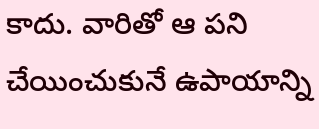కాదు. వారితో ఆ పని చేయించుకునే ఉపాయాన్ని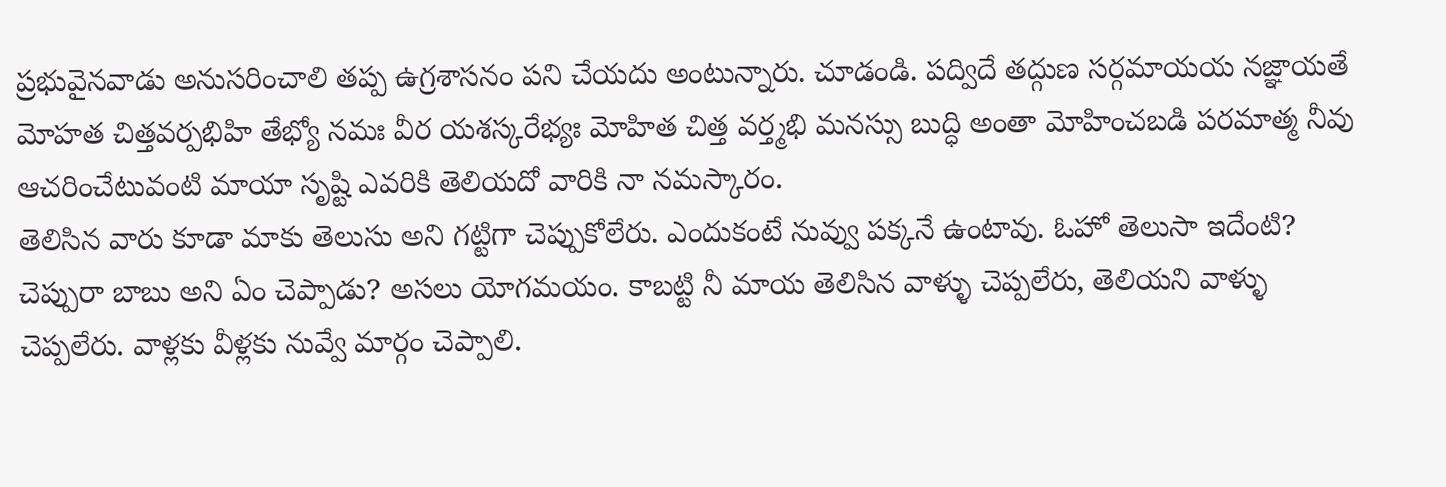ప్రభువైనవాడు అనుసరించాలి తప్ప ఉగ్రశాసనం పని చేయదు అంటున్నారు. చూడండి. పద్విదే తద్గుణ సర్గమాయయ నజ్ఞాయతే మోహత చిత్తవర్పభిహి తేభ్యో నమః వీర యశస్కరేభ్యః మోహిత చిత్త వర్త్మభి మనస్సు బుద్ధి అంతా మోహించబడి పరమాత్మ నీవు ఆచరించేటువంటి మాయా సృష్టి ఎవరికి తెలియదో వారికి నా నమస్కారం.
తెలిసిన వారు కూడా మాకు తెలుసు అని గట్టిగా చెప్పుకోలేరు. ఎందుకంటే నువ్వు పక్కనే ఉంటావు. ఓహో తెలుసా ఇదేంటి? చెప్పురా బాబు అని ఏం చెప్పాడు? అసలు యోగమయం. కాబట్టి నీ మాయ తెలిసిన వాళ్ళు చెప్పలేరు, తెలియని వాళ్ళు చెప్పలేరు. వాళ్లకు వీళ్లకు నువ్వే మార్గం చెప్పాలి.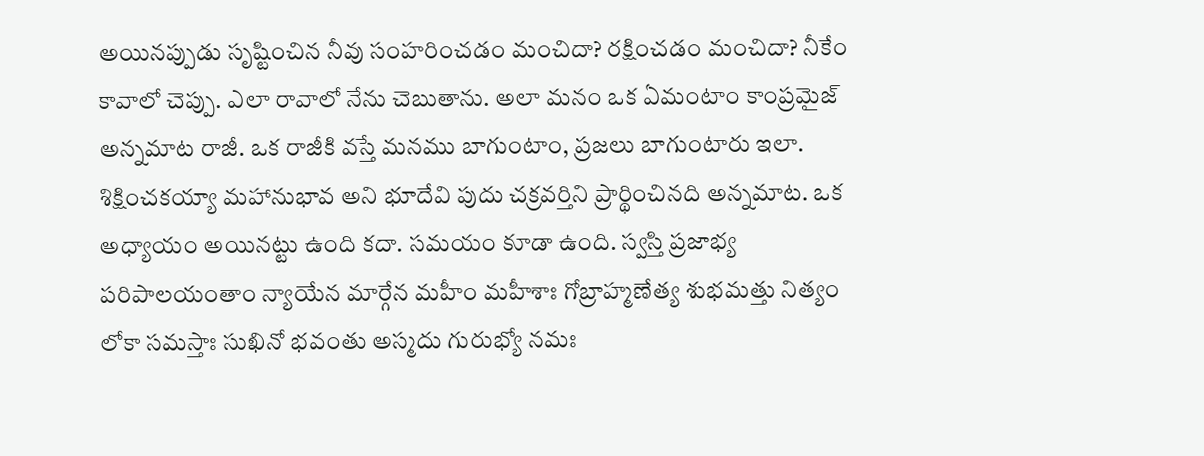అయినప్పుడు సృష్టించిన నీవు సంహరించడం మంచిదా? రక్షించడం మంచిదా? నీకేం కావాలో చెప్పు. ఎలా రావాలో నేను చెబుతాను. అలా మనం ఒక ఏమంటాం కాంప్రమైజ్ అన్నమాట రాజీ. ఒక రాజీకి వస్తే మనము బాగుంటాం, ప్రజలు బాగుంటారు ఇలా. శిక్షించకయ్యా మహానుభావ అని భూదేవి పుదు చక్రవర్తిని ప్రార్థించినది అన్నమాట. ఒక అధ్యాయం అయినట్టు ఉంది కదా. సమయం కూడా ఉంది. స్వస్తి ప్రజాభ్య పరిపాలయంతాం న్యాయేన మార్గేన మహీం మహీశాః గోబ్రాహ్మణేత్య శుభమత్తు నిత్యం లోకా సమస్తాః సుఖినో భవంతు అస్మదు గురుభ్యో నమః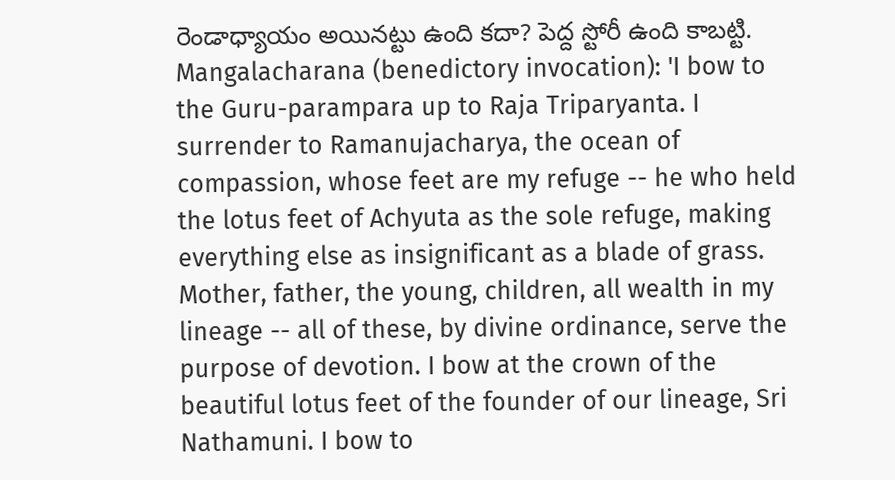రెండాధ్యాయం అయినట్టు ఉంది కదా? పెద్ద స్టోరీ ఉంది కాబట్టి.
Mangalacharana (benedictory invocation): 'I bow to the Guru-parampara up to Raja Triparyanta. I surrender to Ramanujacharya, the ocean of compassion, whose feet are my refuge -- he who held the lotus feet of Achyuta as the sole refuge, making everything else as insignificant as a blade of grass. Mother, father, the young, children, all wealth in my lineage -- all of these, by divine ordinance, serve the purpose of devotion. I bow at the crown of the beautiful lotus feet of the founder of our lineage, Sri Nathamuni. I bow to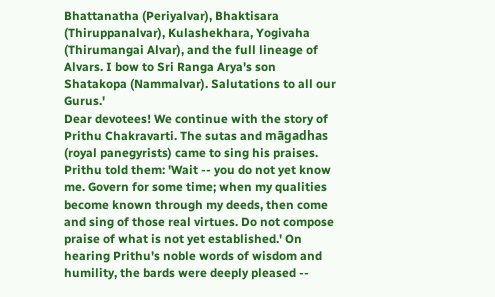Bhattanatha (Periyalvar), Bhaktisara (Thiruppanalvar), Kulashekhara, Yogivaha (Thirumangai Alvar), and the full lineage of Alvars. I bow to Sri Ranga Arya's son Shatakopa (Nammalvar). Salutations to all our Gurus.'
Dear devotees! We continue with the story of Prithu Chakravarti. The sutas and māgadhas (royal panegyrists) came to sing his praises. Prithu told them: 'Wait -- you do not yet know me. Govern for some time; when my qualities become known through my deeds, then come and sing of those real virtues. Do not compose praise of what is not yet established.' On hearing Prithu's noble words of wisdom and humility, the bards were deeply pleased --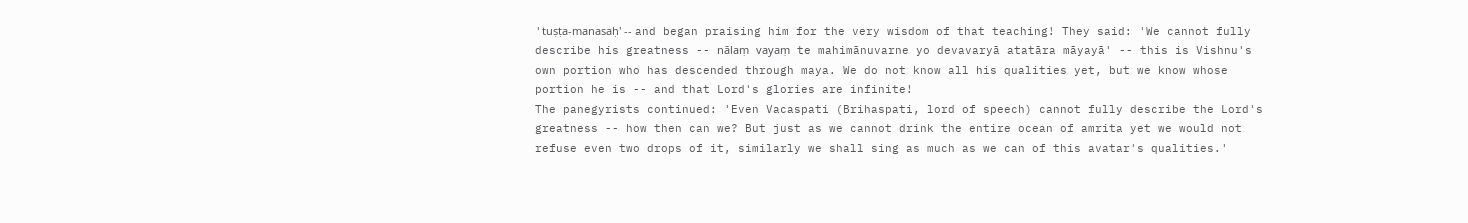'tuṣṭa-manasaḥ' -- and began praising him for the very wisdom of that teaching! They said: 'We cannot fully describe his greatness -- nālaṃ vayaṃ te mahimānuvarne yo devavaryā atatāra māyayā' -- this is Vishnu's own portion who has descended through maya. We do not know all his qualities yet, but we know whose portion he is -- and that Lord's glories are infinite!
The panegyrists continued: 'Even Vacaspati (Brihaspati, lord of speech) cannot fully describe the Lord's greatness -- how then can we? But just as we cannot drink the entire ocean of amrita yet we would not refuse even two drops of it, similarly we shall sing as much as we can of this avatar's qualities.'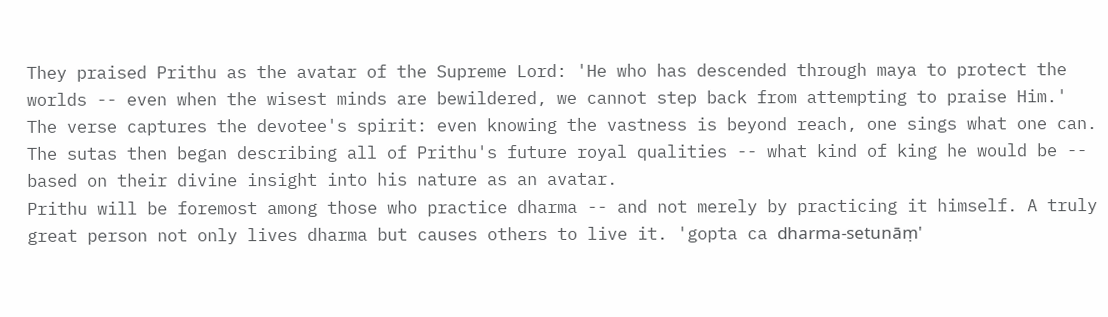They praised Prithu as the avatar of the Supreme Lord: 'He who has descended through maya to protect the worlds -- even when the wisest minds are bewildered, we cannot step back from attempting to praise Him.' The verse captures the devotee's spirit: even knowing the vastness is beyond reach, one sings what one can. The sutas then began describing all of Prithu's future royal qualities -- what kind of king he would be -- based on their divine insight into his nature as an avatar.
Prithu will be foremost among those who practice dharma -- and not merely by practicing it himself. A truly great person not only lives dharma but causes others to live it. 'gopta ca dharma-setunāṃ'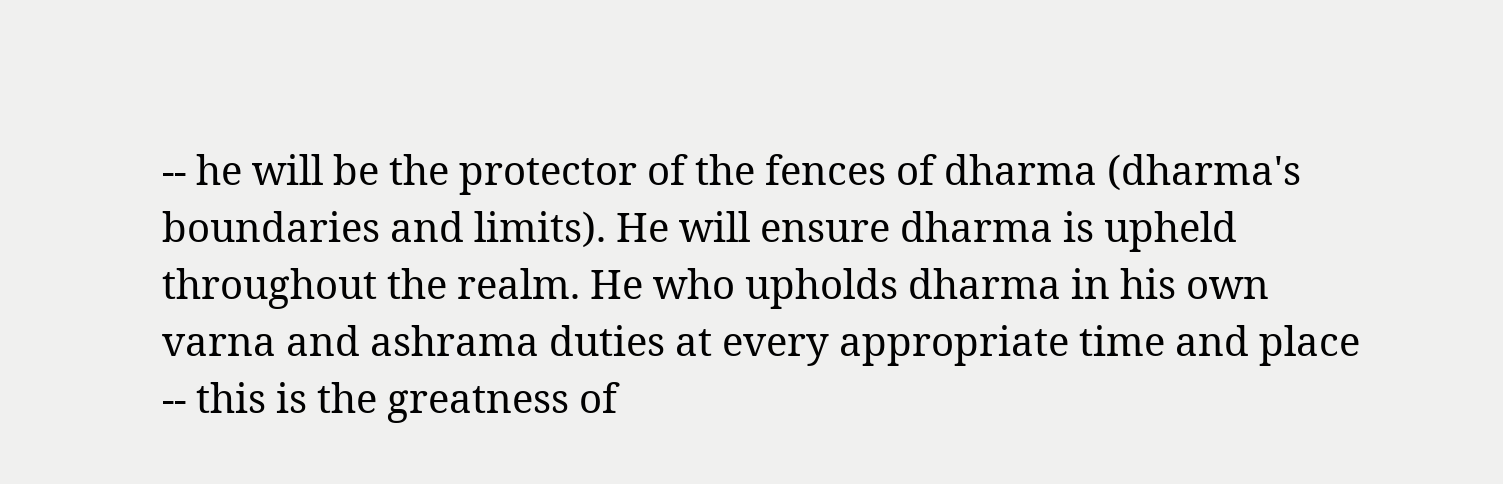-- he will be the protector of the fences of dharma (dharma's boundaries and limits). He will ensure dharma is upheld throughout the realm. He who upholds dharma in his own varna and ashrama duties at every appropriate time and place -- this is the greatness of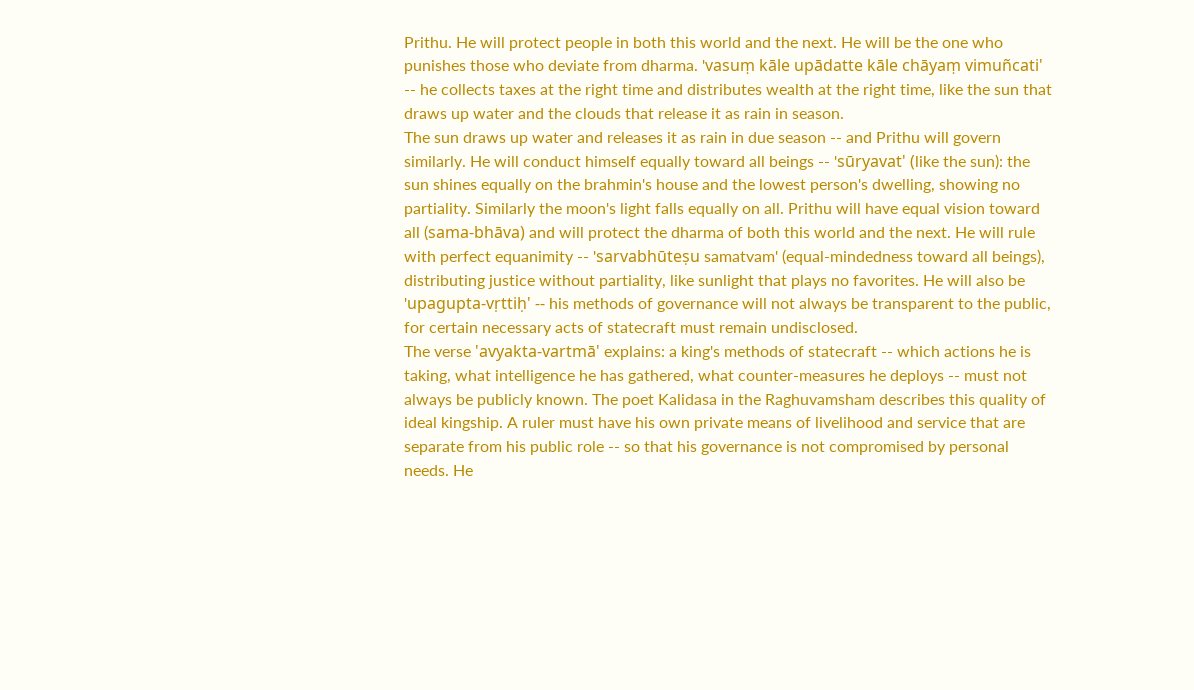Prithu. He will protect people in both this world and the next. He will be the one who punishes those who deviate from dharma. 'vasuṃ kāle upādatte kāle chāyaṃ vimuñcati' -- he collects taxes at the right time and distributes wealth at the right time, like the sun that draws up water and the clouds that release it as rain in season.
The sun draws up water and releases it as rain in due season -- and Prithu will govern similarly. He will conduct himself equally toward all beings -- 'sūryavat' (like the sun): the sun shines equally on the brahmin's house and the lowest person's dwelling, showing no partiality. Similarly the moon's light falls equally on all. Prithu will have equal vision toward all (sama-bhāva) and will protect the dharma of both this world and the next. He will rule with perfect equanimity -- 'sarvabhūteṣu samatvam' (equal-mindedness toward all beings), distributing justice without partiality, like sunlight that plays no favorites. He will also be 'upagupta-vṛttiḥ' -- his methods of governance will not always be transparent to the public, for certain necessary acts of statecraft must remain undisclosed.
The verse 'avyakta-vartmā' explains: a king's methods of statecraft -- which actions he is taking, what intelligence he has gathered, what counter-measures he deploys -- must not always be publicly known. The poet Kalidasa in the Raghuvamsham describes this quality of ideal kingship. A ruler must have his own private means of livelihood and service that are separate from his public role -- so that his governance is not compromised by personal needs. He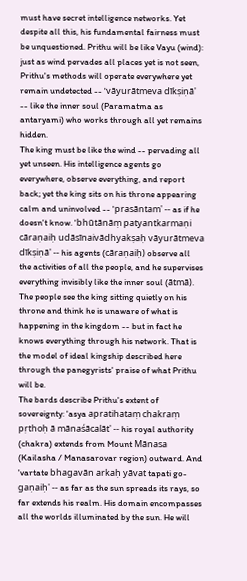must have secret intelligence networks. Yet despite all this, his fundamental fairness must be unquestioned. Prithu will be like Vayu (wind): just as wind pervades all places yet is not seen, Prithu's methods will operate everywhere yet remain undetected -- 'vāyurātmeva dīkṣiṇā' -- like the inner soul (Paramatma as antaryami) who works through all yet remains hidden.
The king must be like the wind -- pervading all yet unseen. His intelligence agents go everywhere, observe everything, and report back; yet the king sits on his throne appearing calm and uninvolved -- 'prasāntam' -- as if he doesn't know. 'bhūtānāṃ patyantkarmaṇi cāraṇaiḥ udāsīnaivādhyakṣaḥ vāyurātmeva dīkṣiṇā' -- his agents (cāraṇaiḥ) observe all the activities of all the people, and he supervises everything invisibly like the inner soul (ātmā). The people see the king sitting quietly on his throne and think he is unaware of what is happening in the kingdom -- but in fact he knows everything through his network. That is the model of ideal kingship described here through the panegyrists' praise of what Prithu will be.
The bards describe Prithu's extent of sovereignty: 'asya apratihataṃ chakraṃ pṛthoḥ ā mānaśācalāt' -- his royal authority (chakra) extends from Mount Mānasa (Kailasha / Manasarovar region) outward. And 'vartate bhagavān arkaḥ yāvat tapati go-gaṇaiḥ' -- as far as the sun spreads its rays, so far extends his realm. His domain encompasses all the worlds illuminated by the sun. He will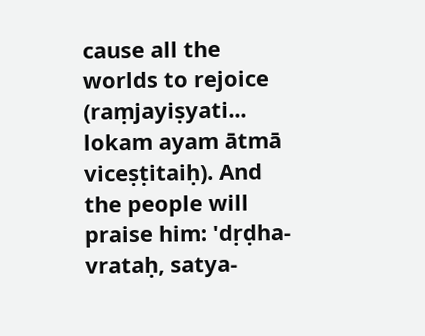cause all the worlds to rejoice (raṃjayiṣyati... lokam ayam ātmā viceṣṭitaiḥ). And the people will praise him: 'dṛḍha-vrataḥ, satya-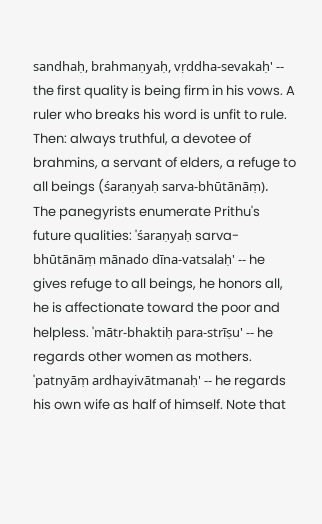sandhaḥ, brahmaṇyaḥ, vṛddha-sevakaḥ' -- the first quality is being firm in his vows. A ruler who breaks his word is unfit to rule. Then: always truthful, a devotee of brahmins, a servant of elders, a refuge to all beings (śaraṇyaḥ sarva-bhūtānāṃ).
The panegyrists enumerate Prithu's future qualities: 'śaraṇyaḥ sarva-bhūtānāṃ mānado dīna-vatsalaḥ' -- he gives refuge to all beings, he honors all, he is affectionate toward the poor and helpless. 'mātr-bhaktiḥ para-strīṣu' -- he regards other women as mothers. 'patnyāṃ ardhayivātmanaḥ' -- he regards his own wife as half of himself. Note that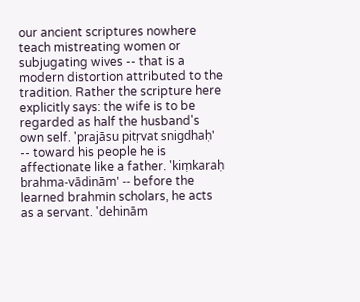our ancient scriptures nowhere teach mistreating women or subjugating wives -- that is a modern distortion attributed to the tradition. Rather the scripture here explicitly says: the wife is to be regarded as half the husband's own self. 'prajāsu pitṛvat snigdhaḥ' -- toward his people he is affectionate like a father. 'kiṃkaraḥ brahma-vādinām' -- before the learned brahmin scholars, he acts as a servant. 'dehinām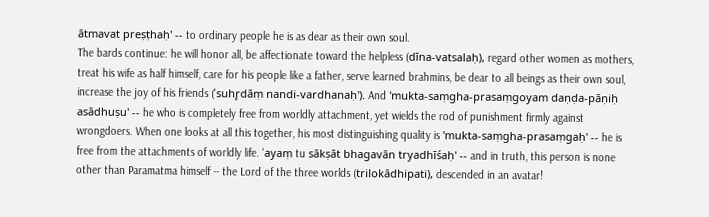ātmavat preṣṭhaḥ' -- to ordinary people he is as dear as their own soul.
The bards continue: he will honor all, be affectionate toward the helpless (dīna-vatsalaḥ), regard other women as mothers, treat his wife as half himself, care for his people like a father, serve learned brahmins, be dear to all beings as their own soul, increase the joy of his friends ('suhr̥dāṃ nandi-vardhanaḥ'). And 'mukta-saṃgha-prasaṃgoyam daṇḍa-pāṇiḥ asādhuṣu' -- he who is completely free from worldly attachment, yet wields the rod of punishment firmly against wrongdoers. When one looks at all this together, his most distinguishing quality is 'mukta-saṃgha-prasaṃgaḥ' -- he is free from the attachments of worldly life. 'ayaṃ tu sākṣāt bhagavān tryadhīśaḥ' -- and in truth, this person is none other than Paramatma himself -- the Lord of the three worlds (trilokādhipati), descended in an avatar!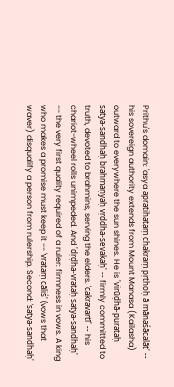Prithu's domain: 'asya apratihataṃ chakraṃ pṛthoḥ ā mānaśācalāt' -- his sovereign authority extends from Mount Manasa (Kailasha) outward to everywhere the sun shines. He is 'virūḍhā-purataḥ satya-sandhaḥ brahmaṇyaḥ vṛddha-sevakaḥ' -- firmly committed to truth, devoted to brahmins, serving the elders. 'cakravartī' -- his chariot-wheel rolls unimpeded. And 'dṛḍha-vrataḥ satya-sandhaḥ' -- the very first quality required of a ruler: firmness in vows. A king who makes a promise must keep it -- 'vrataṃ cāliś' (vows that waver) disqualify a person from rulership. Second: 'satya-sandhaḥ'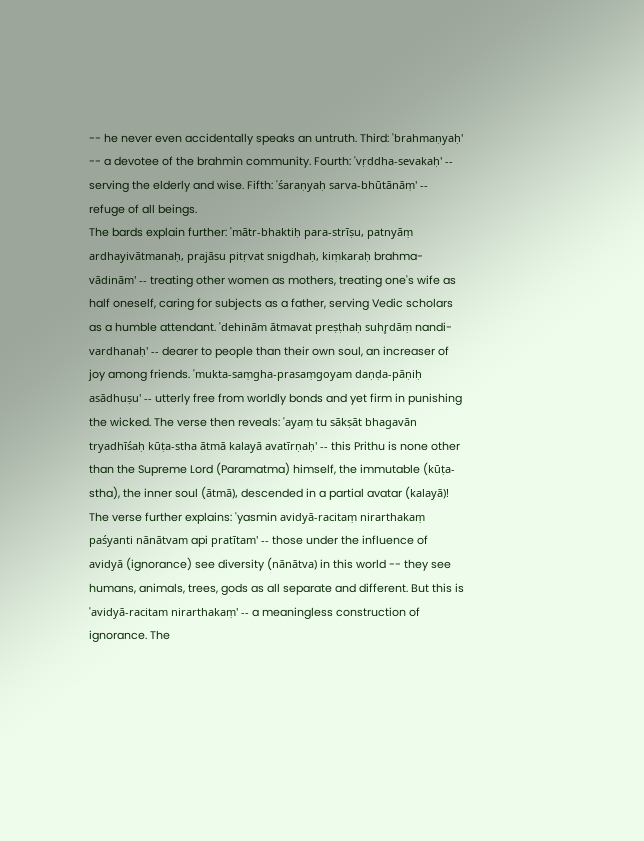-- he never even accidentally speaks an untruth. Third: 'brahmaṇyaḥ' -- a devotee of the brahmin community. Fourth: 'vṛddha-sevakaḥ' -- serving the elderly and wise. Fifth: 'śaraṇyaḥ sarva-bhūtānāṃ' -- refuge of all beings.
The bards explain further: 'mātr-bhaktiḥ para-strīṣu, patnyāṃ ardhayivātmanaḥ, prajāsu pitṛvat snigdhaḥ, kiṃkaraḥ brahma-vādinām' -- treating other women as mothers, treating one's wife as half oneself, caring for subjects as a father, serving Vedic scholars as a humble attendant. 'dehinām ātmavat preṣṭhaḥ suhr̥dāṃ nandi-vardhanaḥ' -- dearer to people than their own soul, an increaser of joy among friends. 'mukta-saṃgha-prasaṃgoyam daṇḍa-pāṇiḥ asādhuṣu' -- utterly free from worldly bonds and yet firm in punishing the wicked. The verse then reveals: 'ayaṃ tu sākṣāt bhagavān tryadhīśaḥ kūṭa-stha ātmā kalayā avatīrṇaḥ' -- this Prithu is none other than the Supreme Lord (Paramatma) himself, the immutable (kūṭa-stha), the inner soul (ātmā), descended in a partial avatar (kalayā)!
The verse further explains: 'yasmin avidyā-racitaṃ nirarthakaṃ paśyanti nānātvam api pratītam' -- those under the influence of avidyā (ignorance) see diversity (nānātva) in this world -- they see humans, animals, trees, gods as all separate and different. But this is 'avidyā-racitam nirarthakaṃ' -- a meaningless construction of ignorance. The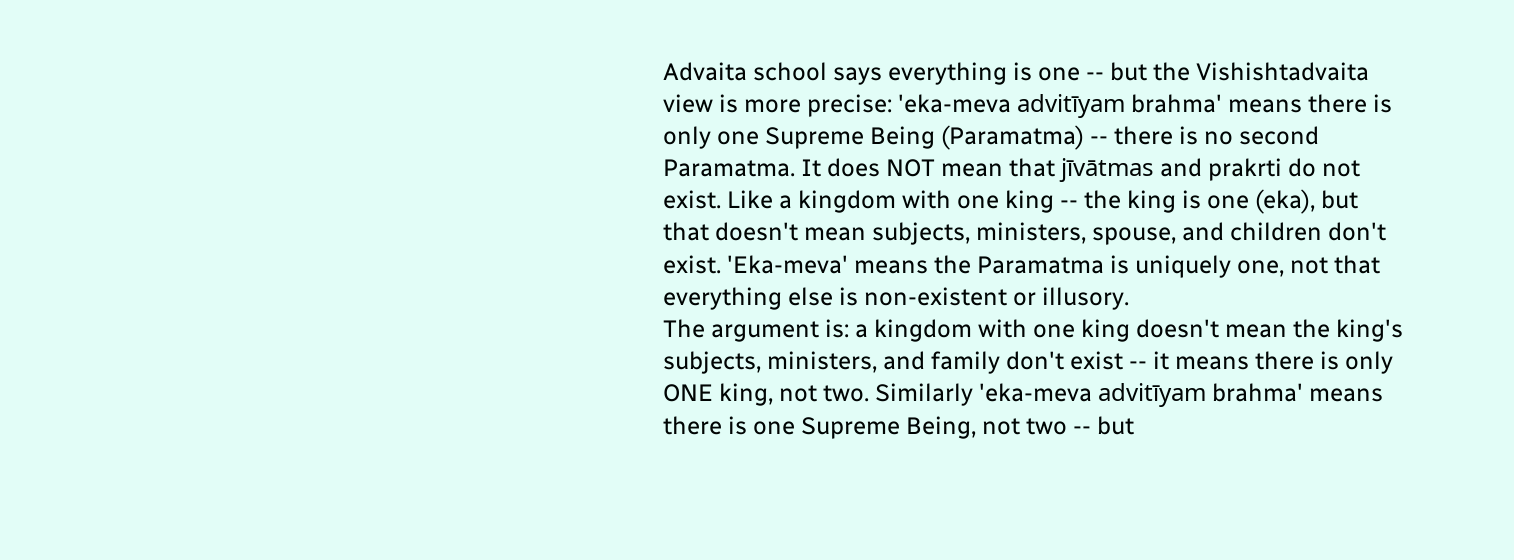Advaita school says everything is one -- but the Vishishtadvaita view is more precise: 'eka-meva advitīyam brahma' means there is only one Supreme Being (Paramatma) -- there is no second Paramatma. It does NOT mean that jīvātmas and prakrti do not exist. Like a kingdom with one king -- the king is one (eka), but that doesn't mean subjects, ministers, spouse, and children don't exist. 'Eka-meva' means the Paramatma is uniquely one, not that everything else is non-existent or illusory.
The argument is: a kingdom with one king doesn't mean the king's subjects, ministers, and family don't exist -- it means there is only ONE king, not two. Similarly 'eka-meva advitīyam brahma' means there is one Supreme Being, not two -- but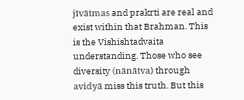jīvātmas and prakrti are real and exist within that Brahman. This is the Vishishtadvaita understanding. Those who see diversity (nānātva) through avidyā miss this truth. But this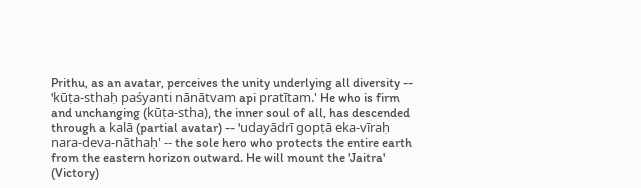Prithu, as an avatar, perceives the unity underlying all diversity -- 'kūṭa-sthaḥ paśyanti nānātvam api pratītam.' He who is firm and unchanging (kūṭa-stha), the inner soul of all, has descended through a kalā (partial avatar) -- 'udayādrī gopṭā eka-vīraḥ nara-deva-nāthaḥ' -- the sole hero who protects the entire earth from the eastern horizon outward. He will mount the 'Jaitra' (Victory)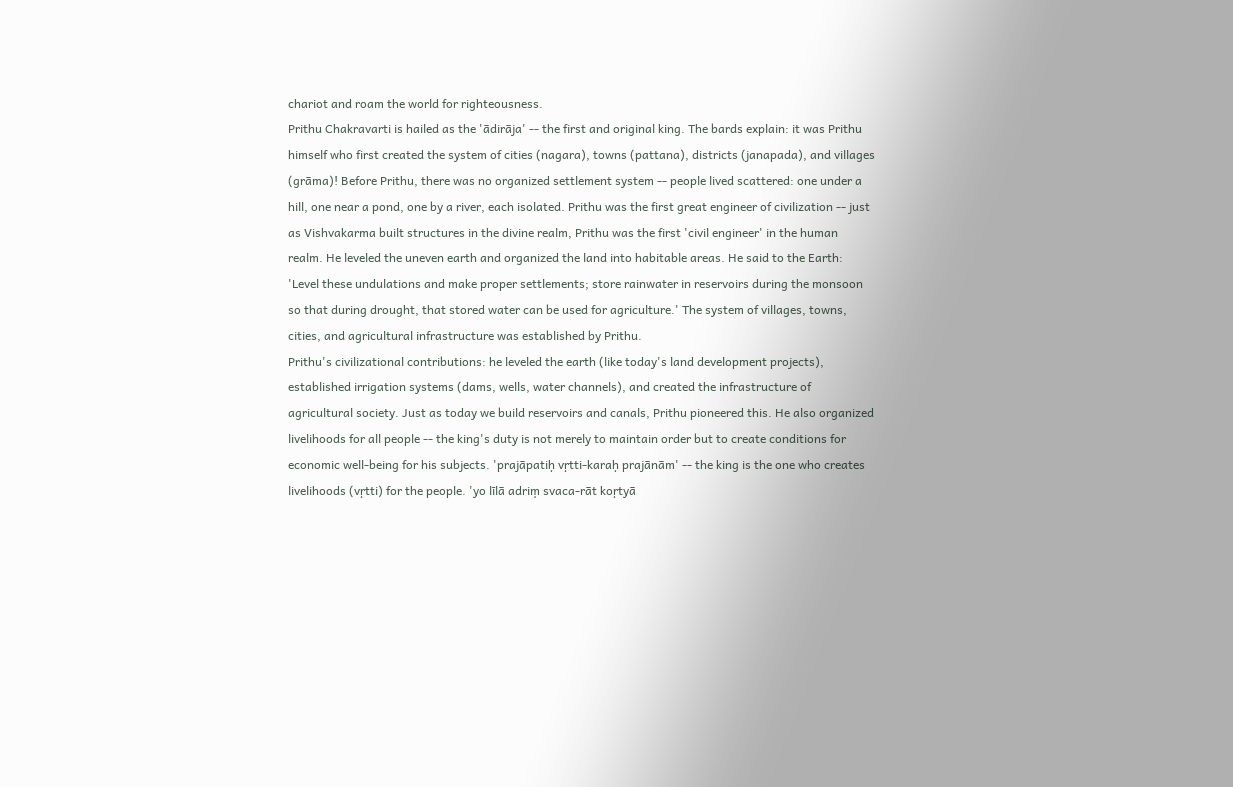chariot and roam the world for righteousness.
Prithu Chakravarti is hailed as the 'ādirāja' -- the first and original king. The bards explain: it was Prithu himself who first created the system of cities (nagara), towns (pattana), districts (janapada), and villages (grāma)! Before Prithu, there was no organized settlement system -- people lived scattered: one under a hill, one near a pond, one by a river, each isolated. Prithu was the first great engineer of civilization -- just as Vishvakarma built structures in the divine realm, Prithu was the first 'civil engineer' in the human realm. He leveled the uneven earth and organized the land into habitable areas. He said to the Earth: 'Level these undulations and make proper settlements; store rainwater in reservoirs during the monsoon so that during drought, that stored water can be used for agriculture.' The system of villages, towns, cities, and agricultural infrastructure was established by Prithu.
Prithu's civilizational contributions: he leveled the earth (like today's land development projects), established irrigation systems (dams, wells, water channels), and created the infrastructure of agricultural society. Just as today we build reservoirs and canals, Prithu pioneered this. He also organized livelihoods for all people -- the king's duty is not merely to maintain order but to create conditions for economic well-being for his subjects. 'prajāpatiḥ vṛtti-karaḥ prajānām' -- the king is the one who creates livelihoods (vṛtti) for the people. 'yo līlā adriṃ svaca-rāt koṛtyā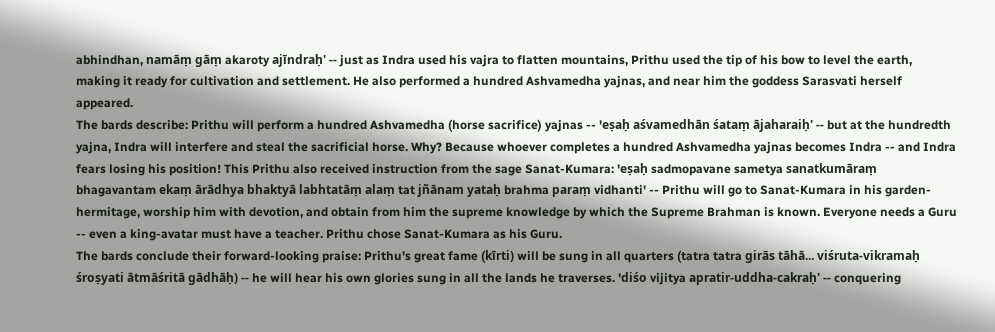abhindhan, namāṃ gāṃ akaroty ajīndraḥ' -- just as Indra used his vajra to flatten mountains, Prithu used the tip of his bow to level the earth, making it ready for cultivation and settlement. He also performed a hundred Ashvamedha yajnas, and near him the goddess Sarasvati herself appeared.
The bards describe: Prithu will perform a hundred Ashvamedha (horse sacrifice) yajnas -- 'eṣaḥ aśvamedhān śataṃ ājaharaiḥ' -- but at the hundredth yajna, Indra will interfere and steal the sacrificial horse. Why? Because whoever completes a hundred Ashvamedha yajnas becomes Indra -- and Indra fears losing his position! This Prithu also received instruction from the sage Sanat-Kumara: 'eṣaḥ sadmopavane sametya sanatkumāraṃ bhagavantam ekaṃ ārādhya bhaktyā labhtatāṃ alaṃ tat jñānam yataḥ brahma paraṃ vidhanti' -- Prithu will go to Sanat-Kumara in his garden-hermitage, worship him with devotion, and obtain from him the supreme knowledge by which the Supreme Brahman is known. Everyone needs a Guru -- even a king-avatar must have a teacher. Prithu chose Sanat-Kumara as his Guru.
The bards conclude their forward-looking praise: Prithu's great fame (kīrti) will be sung in all quarters (tatra tatra girās tāhā... viśruta-vikramaḥ śroṣyati ātmāśritā gādhāḥ) -- he will hear his own glories sung in all the lands he traverses. 'diśo vijitya apratir-uddha-cakraḥ' -- conquering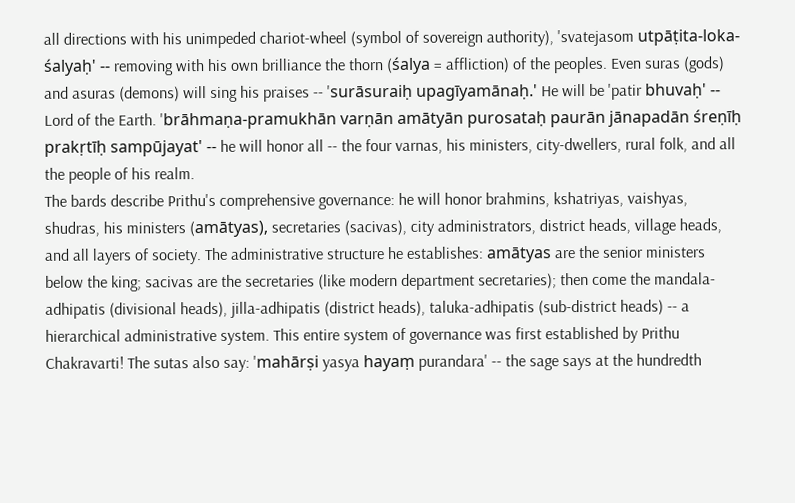all directions with his unimpeded chariot-wheel (symbol of sovereign authority), 'svatejasom utpāṭita-loka-śalyaḥ' -- removing with his own brilliance the thorn (śalya = affliction) of the peoples. Even suras (gods) and asuras (demons) will sing his praises -- 'surāsuraiḥ upagīyamānaḥ.' He will be 'patir bhuvaḥ' -- Lord of the Earth. 'brāhmaṇa-pramukhān varṇān amātyān purosataḥ paurān jānapadān śreṇīḥ prakṛtīḥ sampūjayat' -- he will honor all -- the four varnas, his ministers, city-dwellers, rural folk, and all the people of his realm.
The bards describe Prithu's comprehensive governance: he will honor brahmins, kshatriyas, vaishyas, shudras, his ministers (amātyas), secretaries (sacivas), city administrators, district heads, village heads, and all layers of society. The administrative structure he establishes: amātyas are the senior ministers below the king; sacivas are the secretaries (like modern department secretaries); then come the mandala-adhipatis (divisional heads), jilla-adhipatis (district heads), taluka-adhipatis (sub-district heads) -- a hierarchical administrative system. This entire system of governance was first established by Prithu Chakravarti! The sutas also say: 'mahārṣi yasya hayaṃ purandara' -- the sage says at the hundredth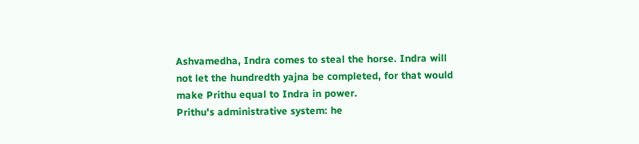Ashvamedha, Indra comes to steal the horse. Indra will not let the hundredth yajna be completed, for that would make Prithu equal to Indra in power.
Prithu's administrative system: he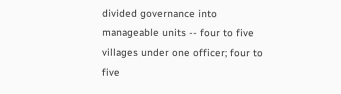divided governance into manageable units -- four to five villages under one officer; four to five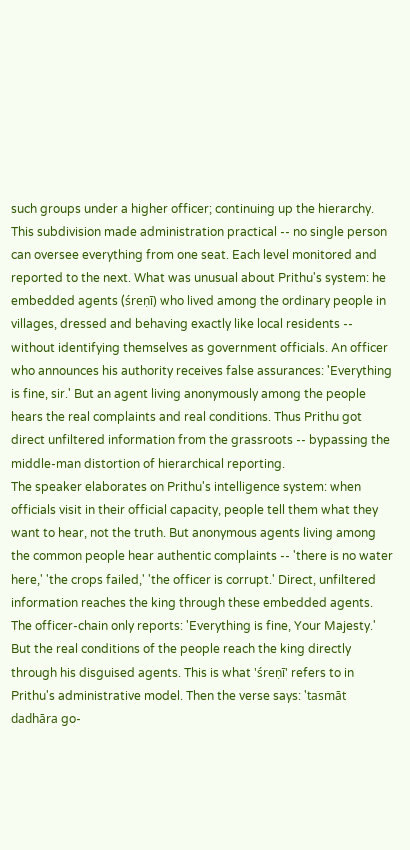such groups under a higher officer; continuing up the hierarchy. This subdivision made administration practical -- no single person can oversee everything from one seat. Each level monitored and reported to the next. What was unusual about Prithu's system: he embedded agents (śreṇī) who lived among the ordinary people in villages, dressed and behaving exactly like local residents -- without identifying themselves as government officials. An officer who announces his authority receives false assurances: 'Everything is fine, sir.' But an agent living anonymously among the people hears the real complaints and real conditions. Thus Prithu got direct unfiltered information from the grassroots -- bypassing the middle-man distortion of hierarchical reporting.
The speaker elaborates on Prithu's intelligence system: when officials visit in their official capacity, people tell them what they want to hear, not the truth. But anonymous agents living among the common people hear authentic complaints -- 'there is no water here,' 'the crops failed,' 'the officer is corrupt.' Direct, unfiltered information reaches the king through these embedded agents. The officer-chain only reports: 'Everything is fine, Your Majesty.' But the real conditions of the people reach the king directly through his disguised agents. This is what 'śreṇī' refers to in Prithu's administrative model. Then the verse says: 'tasmāt dadhāra go-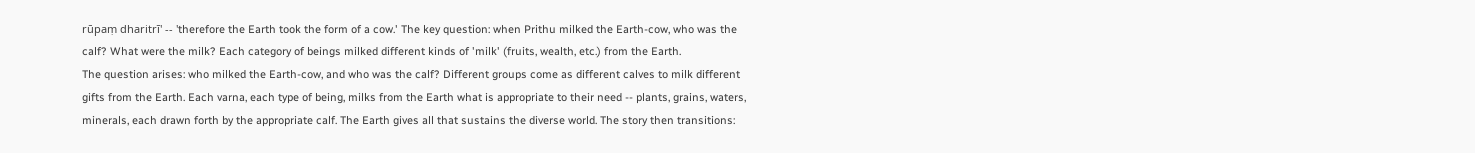rūpaṃ dharitrī' -- 'therefore the Earth took the form of a cow.' The key question: when Prithu milked the Earth-cow, who was the calf? What were the milk? Each category of beings milked different kinds of 'milk' (fruits, wealth, etc.) from the Earth.
The question arises: who milked the Earth-cow, and who was the calf? Different groups come as different calves to milk different gifts from the Earth. Each varna, each type of being, milks from the Earth what is appropriate to their need -- plants, grains, waters, minerals, each drawn forth by the appropriate calf. The Earth gives all that sustains the diverse world. The story then transitions: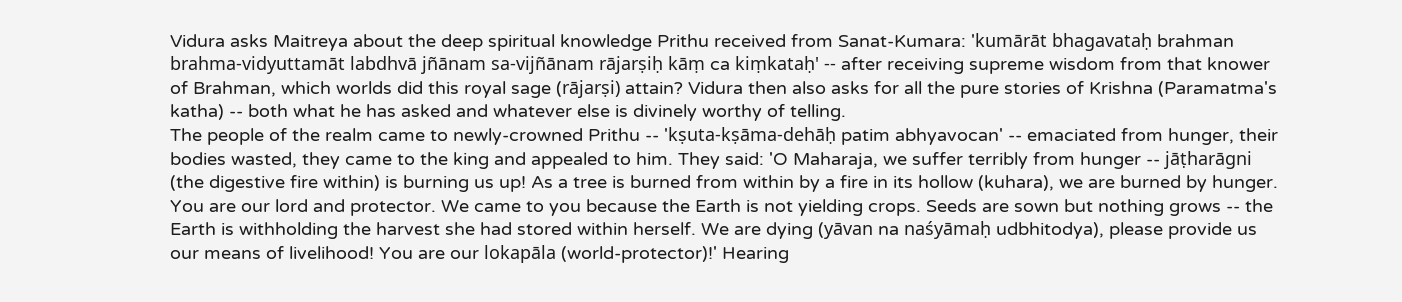Vidura asks Maitreya about the deep spiritual knowledge Prithu received from Sanat-Kumara: 'kumārāt bhagavataḥ brahman brahma-vidyuttamāt labdhvā jñānam sa-vijñānam rājarṣiḥ kāṃ ca kiṃkataḥ' -- after receiving supreme wisdom from that knower of Brahman, which worlds did this royal sage (rājarṣi) attain? Vidura then also asks for all the pure stories of Krishna (Paramatma's katha) -- both what he has asked and whatever else is divinely worthy of telling.
The people of the realm came to newly-crowned Prithu -- 'kṣuta-kṣāma-dehāḥ patim abhyavocan' -- emaciated from hunger, their bodies wasted, they came to the king and appealed to him. They said: 'O Maharaja, we suffer terribly from hunger -- jāṭharāgni (the digestive fire within) is burning us up! As a tree is burned from within by a fire in its hollow (kuhara), we are burned by hunger. You are our lord and protector. We came to you because the Earth is not yielding crops. Seeds are sown but nothing grows -- the Earth is withholding the harvest she had stored within herself. We are dying (yāvan na naśyāmaḥ udbhitodya), please provide us our means of livelihood! You are our lokapāla (world-protector)!' Hearing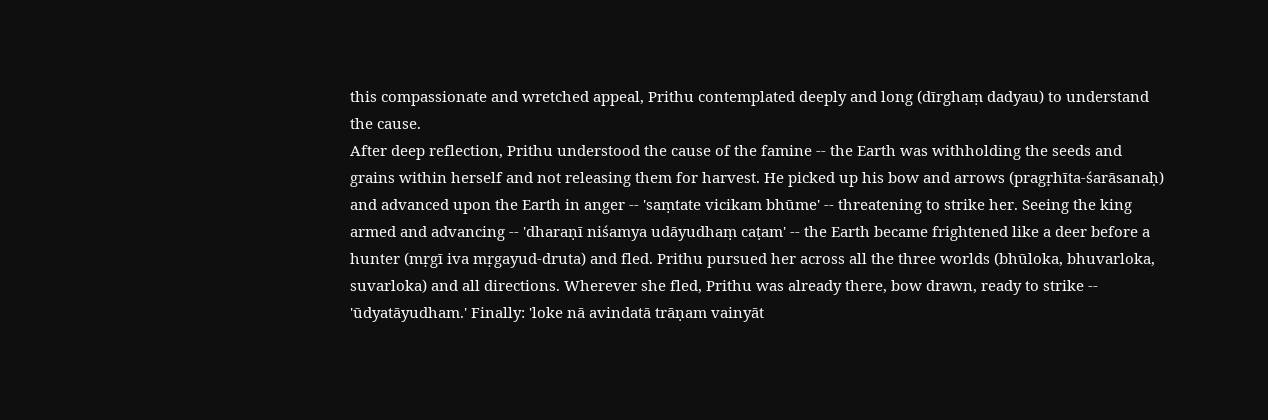this compassionate and wretched appeal, Prithu contemplated deeply and long (dīrghaṃ dadyau) to understand the cause.
After deep reflection, Prithu understood the cause of the famine -- the Earth was withholding the seeds and grains within herself and not releasing them for harvest. He picked up his bow and arrows (pragṛhīta-śarāsanaḥ) and advanced upon the Earth in anger -- 'saṃtate vicikam bhūme' -- threatening to strike her. Seeing the king armed and advancing -- 'dharaṇī niśamya udāyudhaṃ caṭam' -- the Earth became frightened like a deer before a hunter (mṛgī iva mṛgayud-druta) and fled. Prithu pursued her across all the three worlds (bhūloka, bhuvarloka, suvarloka) and all directions. Wherever she fled, Prithu was already there, bow drawn, ready to strike -- 'ūdyatāyudham.' Finally: 'loke nā avindatā trāṇam vainyāt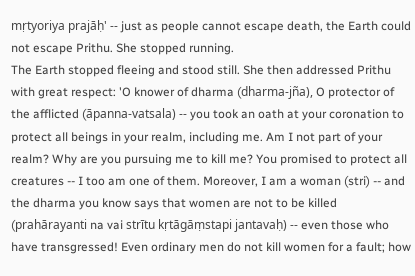mṛtyoriya prajāḥ' -- just as people cannot escape death, the Earth could not escape Prithu. She stopped running.
The Earth stopped fleeing and stood still. She then addressed Prithu with great respect: 'O knower of dharma (dharma-jña), O protector of the afflicted (āpanna-vatsala) -- you took an oath at your coronation to protect all beings in your realm, including me. Am I not part of your realm? Why are you pursuing me to kill me? You promised to protect all creatures -- I too am one of them. Moreover, I am a woman (stri) -- and the dharma you know says that women are not to be killed (prahārayanti na vai strītu kṛtāgāṃstapi jantavaḥ) -- even those who have transgressed! Even ordinary men do not kill women for a fault; how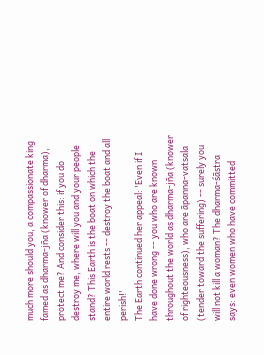much more should you, a compassionate king famed as dharma-jña (knower of dharma), protect me? And consider this: if you do destroy me, where will you and your people stand? This Earth is the boat on which the entire world rests -- destroy the boat and all perish!'
The Earth continued her appeal: 'Even if I have done wrong -- you who are known throughout the world as dharma-jña (knower of righteousness), who are āpanna-vatsala (tender toward the suffering) -- surely you will not kill a woman? The dharma-śāstra says: even women who have committed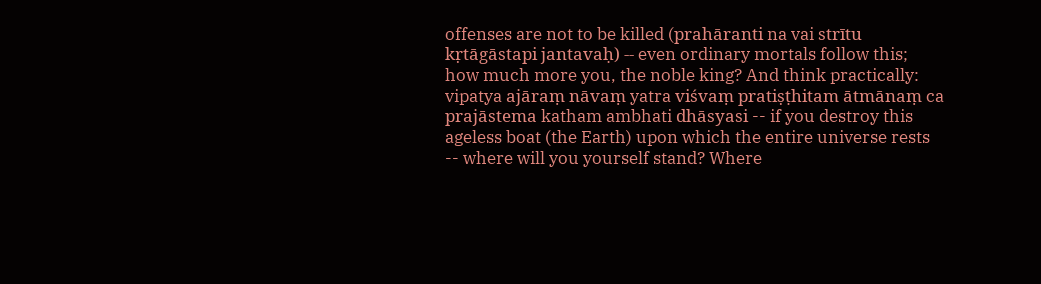offenses are not to be killed (prahāranti na vai strītu kṛtāgāstapi jantavaḥ) -- even ordinary mortals follow this; how much more you, the noble king? And think practically: vipatya ajāraṃ nāvaṃ yatra viśvaṃ pratiṣṭhitam ātmānaṃ ca prajāstema katham ambhati dhāsyasi -- if you destroy this ageless boat (the Earth) upon which the entire universe rests -- where will you yourself stand? Where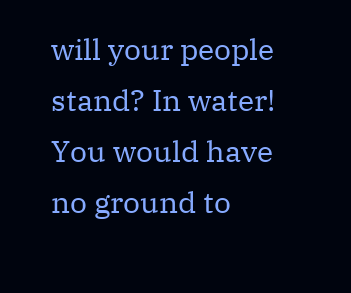will your people stand? In water! You would have no ground to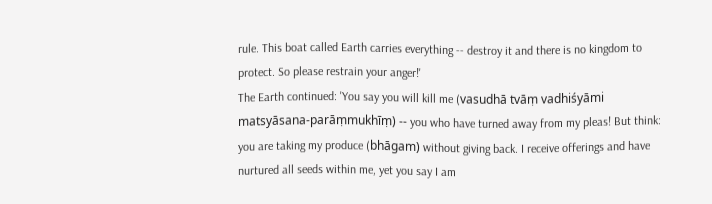rule. This boat called Earth carries everything -- destroy it and there is no kingdom to protect. So please restrain your anger!'
The Earth continued: 'You say you will kill me (vasudhā tvāṃ vadhiśyāmi matsyāsana-parāṃmukhīṃ) -- you who have turned away from my pleas! But think: you are taking my produce (bhāgam) without giving back. I receive offerings and have nurtured all seeds within me, yet you say I am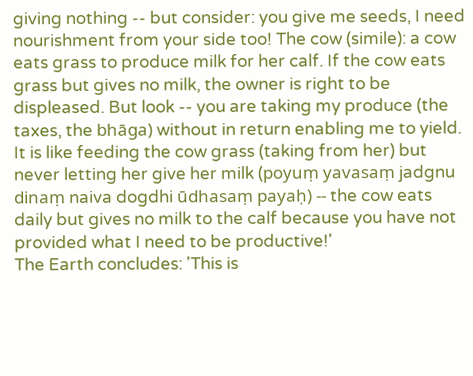giving nothing -- but consider: you give me seeds, I need nourishment from your side too! The cow (simile): a cow eats grass to produce milk for her calf. If the cow eats grass but gives no milk, the owner is right to be displeased. But look -- you are taking my produce (the taxes, the bhāga) without in return enabling me to yield. It is like feeding the cow grass (taking from her) but never letting her give her milk (poyuṃ yavasaṃ jadgnu dinaṃ naiva dogdhi ūdhasaṃ payaḥ) -- the cow eats daily but gives no milk to the calf because you have not provided what I need to be productive!'
The Earth concludes: 'This is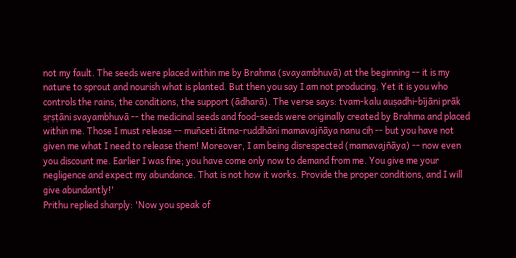not my fault. The seeds were placed within me by Brahma (svayambhuvā) at the beginning -- it is my nature to sprout and nourish what is planted. But then you say I am not producing. Yet it is you who controls the rains, the conditions, the support (ādharā). The verse says: tvam-kalu auṣadhi-bījāni prāk sṛṣṭāni svayambhuvā -- the medicinal seeds and food-seeds were originally created by Brahma and placed within me. Those I must release -- muñceti ātma-ruddhāni mamavajñāya nanu ciḥ -- but you have not given me what I need to release them! Moreover, I am being disrespected (mamavajñāya) -- now even you discount me. Earlier I was fine; you have come only now to demand from me. You give me your negligence and expect my abundance. That is not how it works. Provide the proper conditions, and I will give abundantly!'
Prithu replied sharply: 'Now you speak of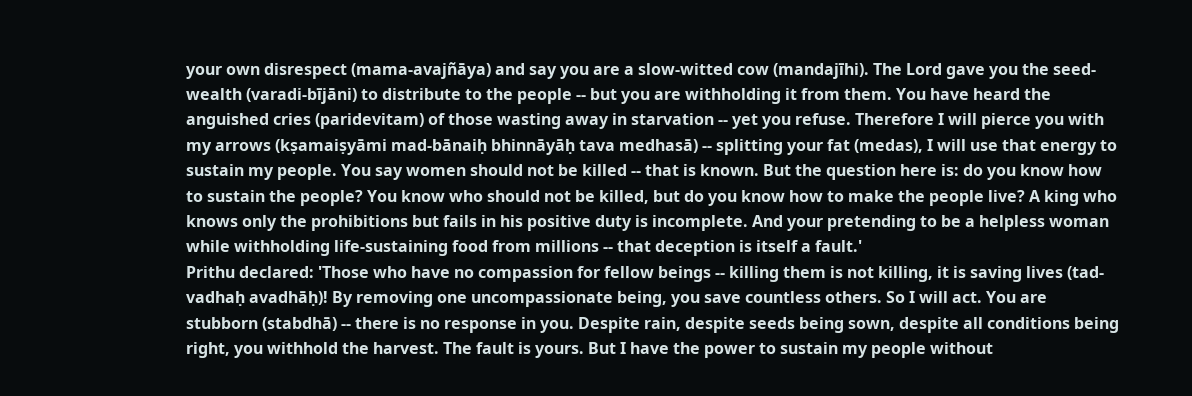your own disrespect (mama-avajñāya) and say you are a slow-witted cow (mandajīhi). The Lord gave you the seed-wealth (varadi-bījāni) to distribute to the people -- but you are withholding it from them. You have heard the anguished cries (paridevitam) of those wasting away in starvation -- yet you refuse. Therefore I will pierce you with my arrows (kṣamaiṣyāmi mad-bānaiḥ bhinnāyāḥ tava medhasā) -- splitting your fat (medas), I will use that energy to sustain my people. You say women should not be killed -- that is known. But the question here is: do you know how to sustain the people? You know who should not be killed, but do you know how to make the people live? A king who knows only the prohibitions but fails in his positive duty is incomplete. And your pretending to be a helpless woman while withholding life-sustaining food from millions -- that deception is itself a fault.'
Prithu declared: 'Those who have no compassion for fellow beings -- killing them is not killing, it is saving lives (tad-vadhaḥ avadhāḥ)! By removing one uncompassionate being, you save countless others. So I will act. You are stubborn (stabdhā) -- there is no response in you. Despite rain, despite seeds being sown, despite all conditions being right, you withhold the harvest. The fault is yours. But I have the power to sustain my people without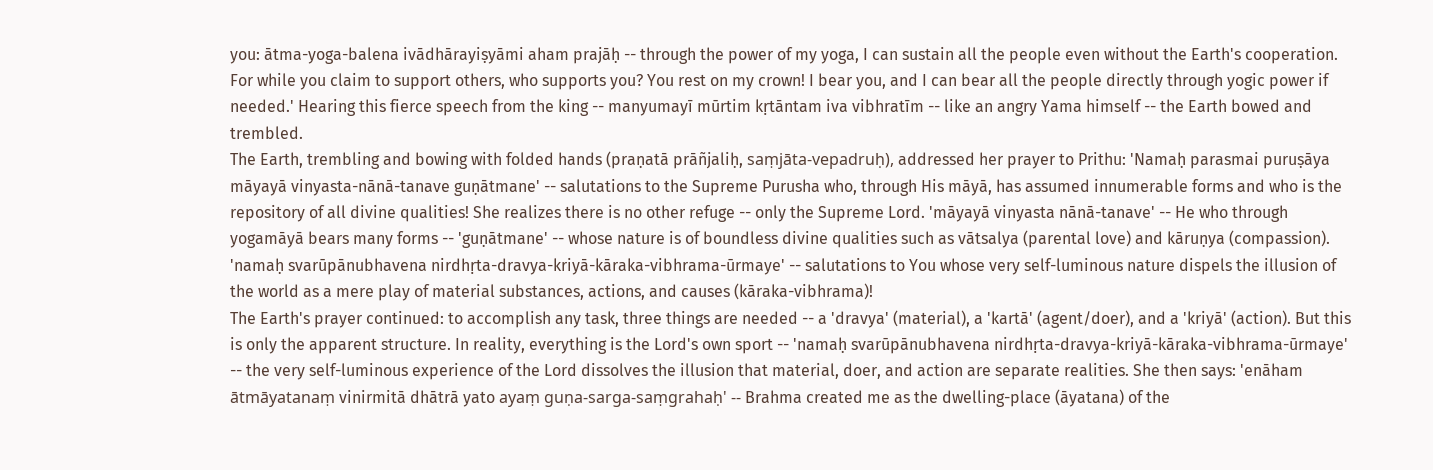you: ātma-yoga-balena ivādhārayiṣyāmi aham prajāḥ -- through the power of my yoga, I can sustain all the people even without the Earth's cooperation. For while you claim to support others, who supports you? You rest on my crown! I bear you, and I can bear all the people directly through yogic power if needed.' Hearing this fierce speech from the king -- manyumayī mūrtim kṛtāntam iva vibhratīm -- like an angry Yama himself -- the Earth bowed and trembled.
The Earth, trembling and bowing with folded hands (praṇatā prāñjaliḥ, saṃjāta-vepadruḥ), addressed her prayer to Prithu: 'Namaḥ parasmai puruṣāya māyayā vinyasta-nānā-tanave guṇātmane' -- salutations to the Supreme Purusha who, through His māyā, has assumed innumerable forms and who is the repository of all divine qualities! She realizes there is no other refuge -- only the Supreme Lord. 'māyayā vinyasta nānā-tanave' -- He who through yogamāyā bears many forms -- 'guṇātmane' -- whose nature is of boundless divine qualities such as vātsalya (parental love) and kāruṇya (compassion). 'namaḥ svarūpānubhavena nirdhṛta-dravya-kriyā-kāraka-vibhrama-ūrmaye' -- salutations to You whose very self-luminous nature dispels the illusion of the world as a mere play of material substances, actions, and causes (kāraka-vibhrama)!
The Earth's prayer continued: to accomplish any task, three things are needed -- a 'dravya' (material), a 'kartā' (agent/doer), and a 'kriyā' (action). But this is only the apparent structure. In reality, everything is the Lord's own sport -- 'namaḥ svarūpānubhavena nirdhṛta-dravya-kriyā-kāraka-vibhrama-ūrmaye' -- the very self-luminous experience of the Lord dissolves the illusion that material, doer, and action are separate realities. She then says: 'enāham ātmāyatanaṃ vinirmitā dhātrā yato ayaṃ guṇa-sarga-saṃgrahaḥ' -- Brahma created me as the dwelling-place (āyatana) of the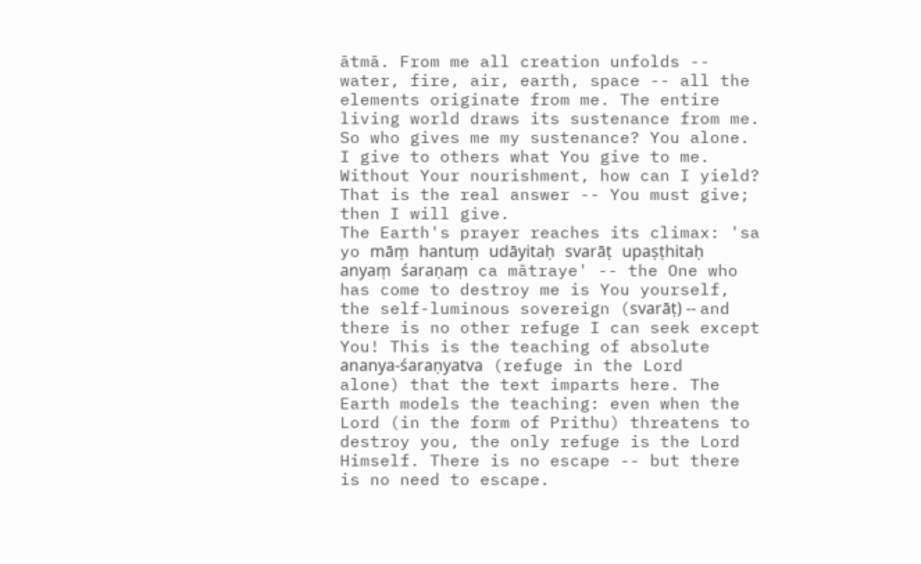ātmā. From me all creation unfolds -- water, fire, air, earth, space -- all the elements originate from me. The entire living world draws its sustenance from me. So who gives me my sustenance? You alone. I give to others what You give to me. Without Your nourishment, how can I yield? That is the real answer -- You must give; then I will give.
The Earth's prayer reaches its climax: 'sa yo māṃ hantuṃ udāyitaḥ svarāṭ upaṣṭhitaḥ anyaṃ śaraṇaṃ ca mātraye' -- the One who has come to destroy me is You yourself, the self-luminous sovereign (svarāṭ) -- and there is no other refuge I can seek except You! This is the teaching of absolute ananya-śaraṇyatva (refuge in the Lord alone) that the text imparts here. The Earth models the teaching: even when the Lord (in the form of Prithu) threatens to destroy you, the only refuge is the Lord Himself. There is no escape -- but there is no need to escape.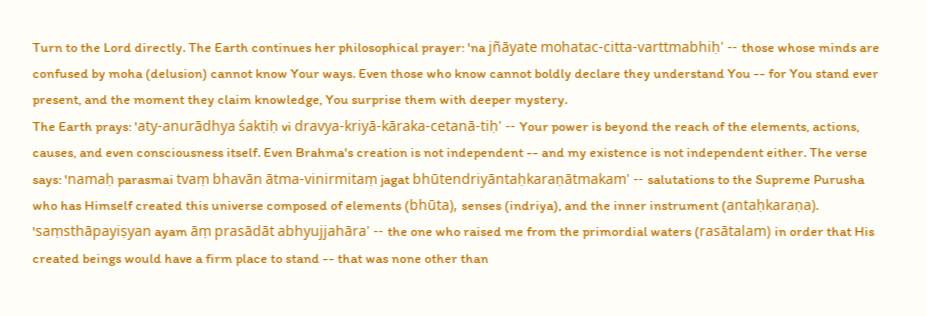Turn to the Lord directly. The Earth continues her philosophical prayer: 'na jñāyate mohatac-citta-varttmabhiḥ' -- those whose minds are confused by moha (delusion) cannot know Your ways. Even those who know cannot boldly declare they understand You -- for You stand ever present, and the moment they claim knowledge, You surprise them with deeper mystery.
The Earth prays: 'aty-anurādhya śaktiḥ vi dravya-kriyā-kāraka-cetanā-tiḥ' -- Your power is beyond the reach of the elements, actions, causes, and even consciousness itself. Even Brahma's creation is not independent -- and my existence is not independent either. The verse says: 'namaḥ parasmai tvaṃ bhavān ātma-vinirmitaṃ jagat bhūtendriyāntaḥkaraṇātmakam' -- salutations to the Supreme Purusha who has Himself created this universe composed of elements (bhūta), senses (indriya), and the inner instrument (antaḥkaraṇa). 'saṃsthāpayiṣyan ayam āṃ prasādāt abhyujjahāra' -- the one who raised me from the primordial waters (rasātalam) in order that His created beings would have a firm place to stand -- that was none other than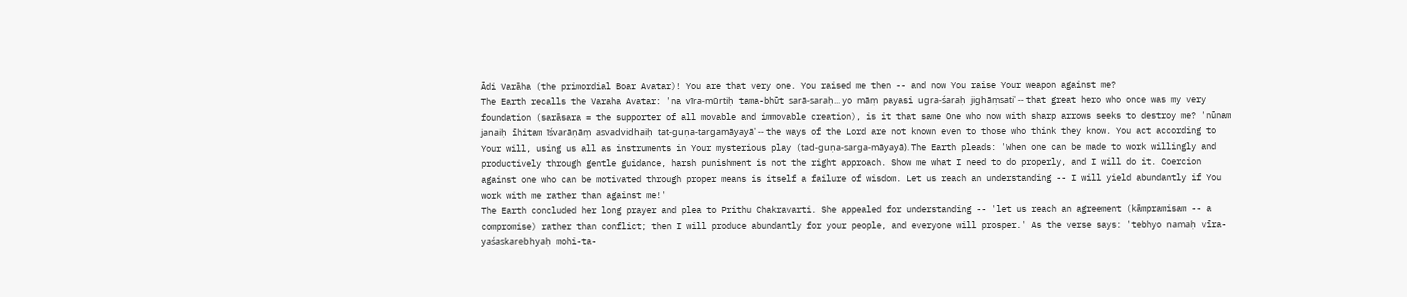Ādi Varāha (the primordial Boar Avatar)! You are that very one. You raised me then -- and now You raise Your weapon against me?
The Earth recalls the Varaha Avatar: 'na vīra-mūrtiḥ tama-bhūt sarā-saraḥ... yo māṃ payasi ugra-śaraḥ jighāṃsati' -- that great hero who once was my very foundation (sarāsara = the supporter of all movable and immovable creation), is it that same One who now with sharp arrows seeks to destroy me? 'nūnam janaiḥ īhitam īśvarāṇāṃ asvadvidhaiḥ tat-guṇa-targamāyayā' -- the ways of the Lord are not known even to those who think they know. You act according to Your will, using us all as instruments in Your mysterious play (tad-guṇa-sarga-māyayā). The Earth pleads: 'When one can be made to work willingly and productively through gentle guidance, harsh punishment is not the right approach. Show me what I need to do properly, and I will do it. Coercion against one who can be motivated through proper means is itself a failure of wisdom. Let us reach an understanding -- I will yield abundantly if You work with me rather than against me!'
The Earth concluded her long prayer and plea to Prithu Chakravarti. She appealed for understanding -- 'let us reach an agreement (kāmpramisam -- a compromise) rather than conflict; then I will produce abundantly for your people, and everyone will prosper.' As the verse says: 'tebhyo namaḥ vīra-yaśaskarebhyaḥ mohi-ta-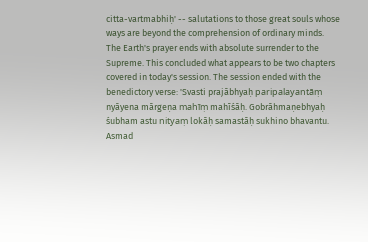citta-vartmabhiḥ' -- salutations to those great souls whose ways are beyond the comprehension of ordinary minds. The Earth's prayer ends with absolute surrender to the Supreme. This concluded what appears to be two chapters covered in today's session. The session ended with the benedictory verse: 'Svasti prajābhyaḥ paripalayantāṃ nyāyena mārgeṇa mahīṃ mahīśāḥ. Gobrāhmaṇebhyaḥ śubham astu nityaṃ lokāḥ samastāḥ sukhino bhavantu. Asmad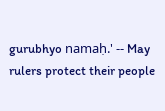gurubhyo namaḥ.' -- May rulers protect their people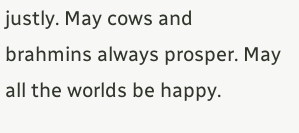justly. May cows and brahmins always prosper. May all the worlds be happy.